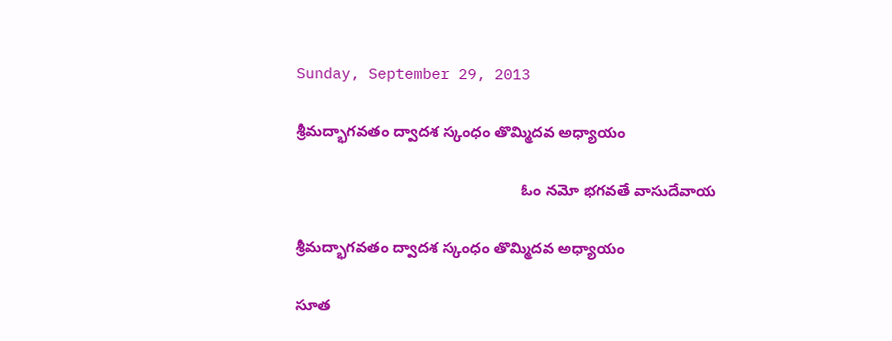Sunday, September 29, 2013

శ్రీమద్భాగవతం ద్వాదశ స్కంధం తొమ్మిదవ అధ్యాయం

                                                     ఓం నమో భగవతే వాసుదేవాయ

శ్రీమద్భాగవతం ద్వాదశ స్కంధం తొమ్మిదవ అధ్యాయం

సూత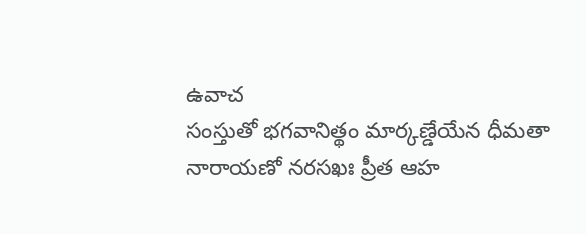ఉవాచ
సంస్తుతో భగవానిత్థం మార్కణ్డేయేన ధీమతా
నారాయణో నరసఖః ప్రీత ఆహ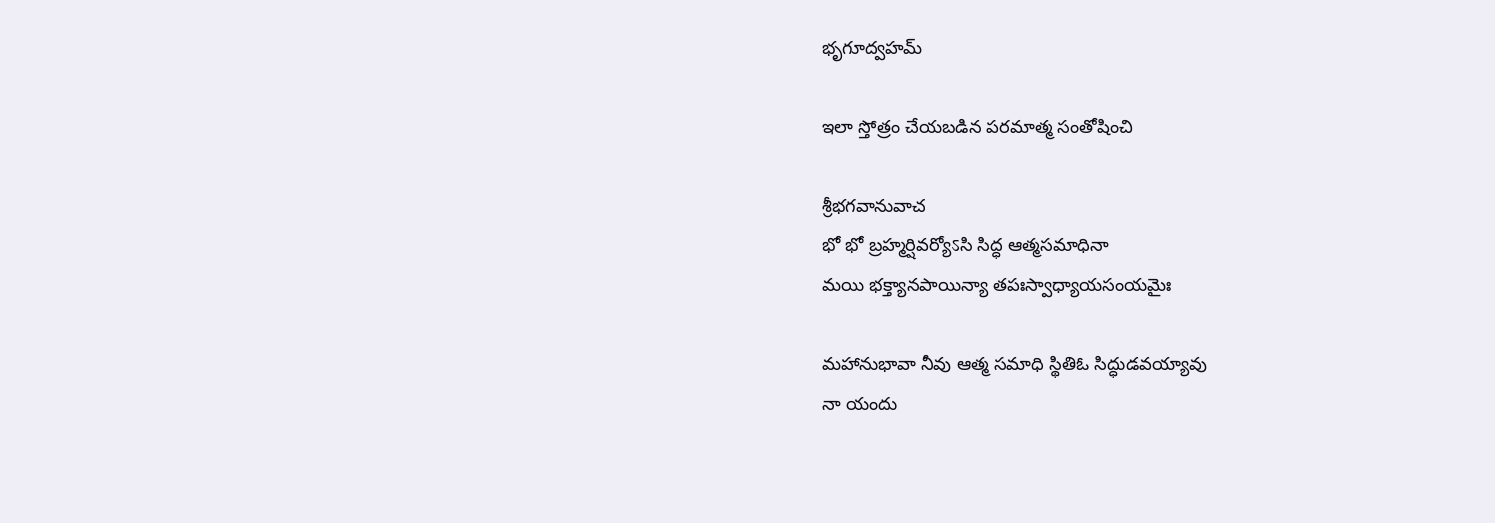భృగూద్వహమ్

ఇలా స్తోత్రం చేయబడిన పరమాత్మ సంతోషించి

శ్రీభగవానువాచ
భో భో బ్రహ్మర్షివర్యోऽసి సిద్ధ ఆత్మసమాధినా
మయి భక్త్యానపాయిన్యా తపఃస్వాధ్యాయసంయమైః

మహానుభావా నీవు ఆత్మ సమాధి స్థితిఓ సిద్ధుడవయ్యావు
నా యందు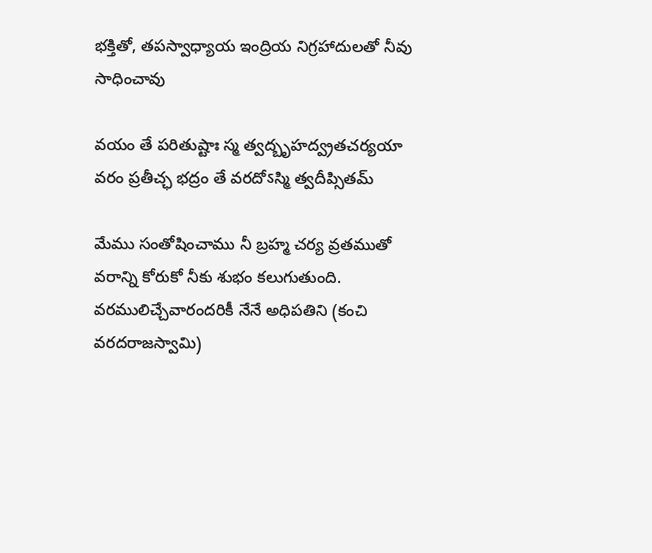భక్తితో, తపస్వాధ్యాయ ఇంద్రియ నిగ్రహాదులతో నీవు సాధించావు

వయం తే పరితుష్టాః స్మ త్వద్బృహద్వ్రతచర్యయా
వరం ప్రతీచ్ఛ భద్రం తే వరదోऽస్మి త్వదీప్సితమ్

మేము సంతోషించాము నీ బ్రహ్మ చర్య వ్రతముతో
వరాన్ని కోరుకో నీకు శుభం కలుగుతుంది. వరములిచ్చేవారందరికీ నేనే అధిపతిని (కంచి వరదరాజస్వామి)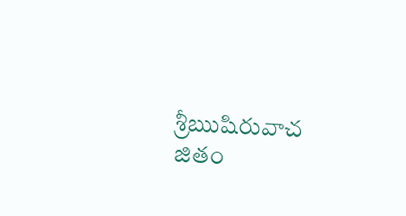శ్రీఋషిరువాచ
జితం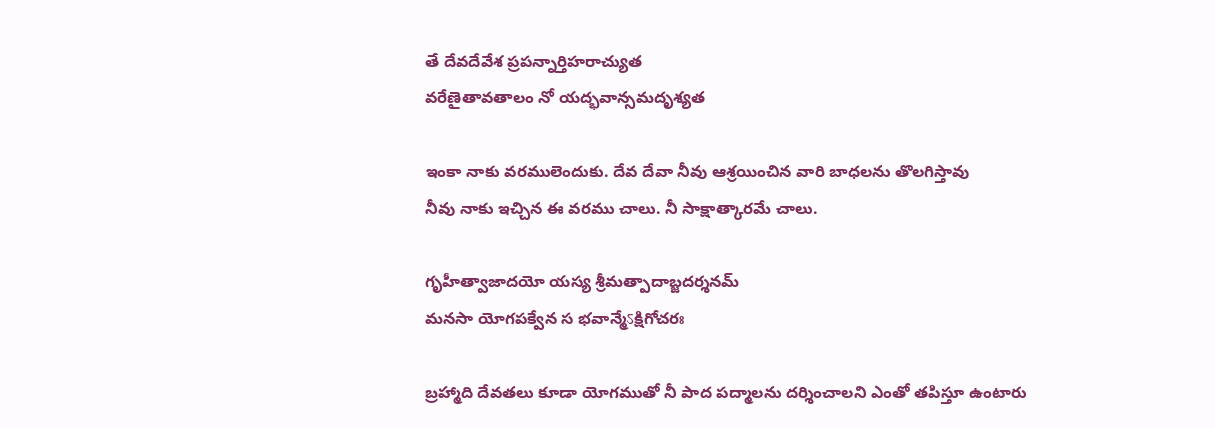తే దేవదేవేశ ప్రపన్నార్తిహరాచ్యుత
వరేణైతావతాలం నో యద్భవాన్సమదృశ్యత

ఇంకా నాకు వరములెందుకు. దేవ దేవా నీవు ఆశ్రయించిన వారి బాధలను తొలగిస్తావు
నీవు నాకు ఇచ్చిన ఈ వరము చాలు. నీ సాక్షాత్కారమే చాలు.

గృహీత్వాజాదయో యస్య శ్రీమత్పాదాబ్జదర్శనమ్
మనసా యోగపక్వేన స భవాన్మేऽక్షిగోచరః

బ్రహ్మాది దేవతలు కూడా యోగముతో నీ పాద పద్మాలను దర్శించాలని ఎంతో తపిస్తూ ఉంటారు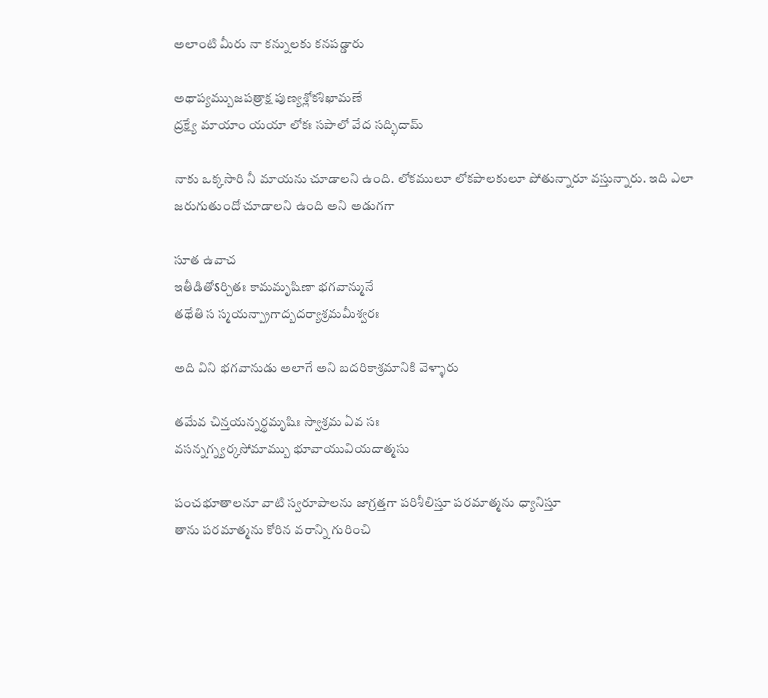అలాంటి మీరు నా కన్నులకు కనపడ్డారు

అథాప్యమ్బుజపత్రాక్ష పుణ్యశ్లోకశిఖామణే
ద్రక్ష్యే మాయాం యయా లోకః సపాలో వేద సద్భిదామ్

నాకు ఒక్కసారి నీ మాయను చూడాలని ఉంది. లోకములూ లోకపాలకులూ పోతున్నారూ వస్తున్నారు. ఇది ఎలా జరుగుతుందో చూడాలని ఉంది అని అడుగగా

సూత ఉవాచ
ఇతీడితోऽర్చితః కామమృషిణా భగవాన్మునే
తథేతి స స్మయన్ప్రాగాద్బదర్యాశ్రమమీశ్వరః

అది విని భగవానుడు అలాగే అని బదరికాశ్రమానికి వెళ్ళారు

తమేవ చిన్తయన్నర్థమృషిః స్వాశ్రమ ఏవ సః
వసన్నగ్న్యర్కసోమామ్బు భూవాయువియదాత్మసు

పంచభూతాలనూ వాటి స్వరూపాలను జాగ్రత్తగా పరిశీలిస్తూ పరమాత్మను ధ్యానిస్తూ
తాను పరమాత్మను కోరిన వరాన్ని గురించి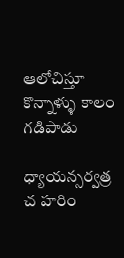ఆలోచిస్తూ కొన్నాళ్ళు కాలం గడిపాడు

ధ్యాయన్సర్వత్ర చ హరిం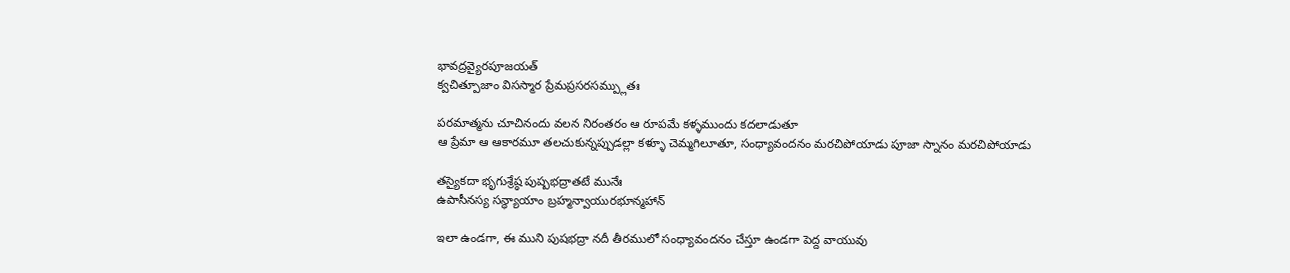భావద్రవ్యైరపూజయత్
క్వచిత్పూజాం విసస్మార ప్రేమప్రసరసమ్ప్లుతః

పరమాత్మను చూచినందు వలన నిరంతరం ఆ రూపమే కళ్ళముందు కదలాడుతూ
ఆ ప్రేమా ఆ ఆకారమూ తలచుకున్నప్పుడల్లా కళ్ళూ చెమ్మగిలూతూ, సంధ్యావందనం మరచిపోయాడు పూజా స్నానం మరచిపోయాడు

తస్యైకదా భృగుశ్రేష్ఠ పుష్పభద్రాతటే మునేః
ఉపాసీనస్య సన్ధ్యాయాం బ్రహ్మన్వాయురభూన్మహాన్

ఇలా ఉండగా, ఈ ముని పుషభద్రా నదీ తీరములో సంధ్యావందనం చేస్తూ ఉండగా పెద్ద వాయువు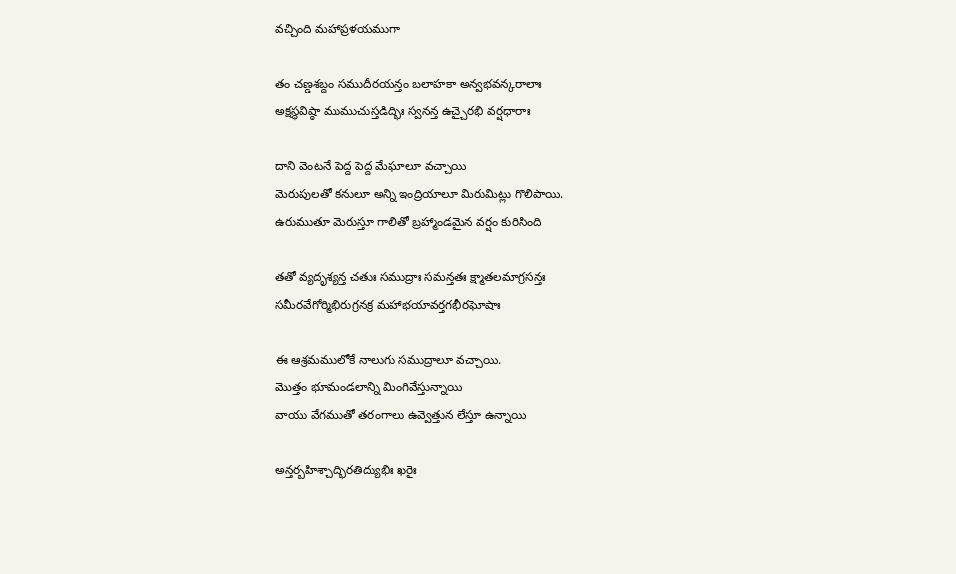వచ్చింది మహాప్రళయముగా

తం చణ్డశబ్దం సముదీరయన్తం బలాహకా అన్వభవన్కరాలాః
అక్షస్థవిష్ఠా ముముచుస్తడిద్భిః స్వనన్త ఉచ్చైరభి వర్షధారాః

దాని వెంటనే పెద్ద పెద్ద మేఘాలూ వచ్చాయి
మెరుపులతో కనులూ అన్ని ఇంద్రియాలూ మిరుమిట్లు గొలిపాయి.
ఉరుముతూ మెరుస్తూ గాలితో బ్రహ్మాండమైన వర్షం కురిసింది

తతో వ్యదృశ్యన్త చతుః సముద్రాః సమన్తతః క్ష్మాతలమాగ్రసన్తః
సమీరవేగోర్మిభిరుగ్రనక్ర మహాభయావర్తగభీరఘోషాః

ఈ ఆశ్రమములోకే నాలుగు సముద్రాలూ వచ్చాయి.
మొత్తం భూమండలాన్ని మింగివేస్తున్నాయి
వాయు వేగముతో తరంగాలు ఉవ్వెత్తున లేస్తూ ఉన్నాయి

అన్తర్బహిశ్చాద్భిరతిద్యుభిః ఖరైః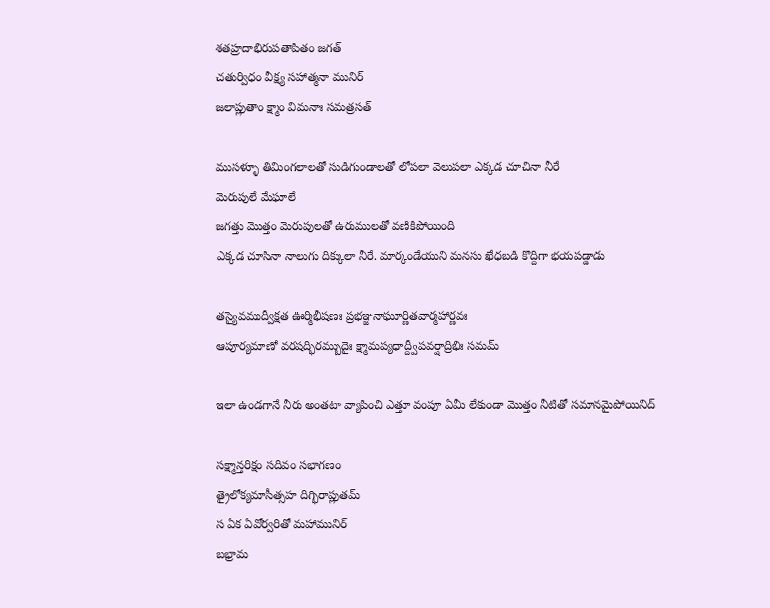శతహ్రదాభిరుపతాపితం జగత్
చతుర్విధం వీక్ష్య సహాత్మనా మునిర్
జలాప్లుతాం క్ష్మాం విమనాః సమత్రసత్

ముసళ్ళూ తిమింగలాలతో సుడిగుండాలతో లోపలా వెలుపలా ఎక్కడ చూచినా నీరే
మెరుపులే మేఘాలే
జగత్తు మొత్తం మెరుపులతో ఉరుములతో వణికిపోయింది
ఎక్కడ చూసినా నాలుగు దిక్కులా నీరే. మార్కండేయుని మనసు ఖేధబడి కొద్దిగా భయపడ్డాడు

తస్యైవముద్వీక్షత ఊర్మిభీషణః ప్రభఞ్జనాఘూర్ణితవార్మహార్ణవః
ఆపూర్యమాణో వరషద్భిరమ్బుదైః క్ష్మామప్యధాద్ద్వీపవర్షాద్రిభిః సమమ్

ఇలా ఉండగానే నీరు అంతటా వ్యాపించి ఎత్తూ వంపూ ఏమీ లేకుండా మొత్తం నీటితో సమానమైపోయినిద్

సక్ష్మాన్తరిక్షం సదివం సభాగణం
త్రైలోక్యమాసీత్సహ దిగ్భిరాప్లుతమ్
స ఏక ఏవోర్వరితో మహామునిర్
బభ్రామ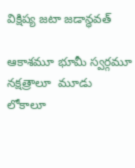విక్షిప్య జటా జడాన్ధవత్

ఆకాశమూ భూమీ స్వర్గమూ నక్షత్రాలూ  మూడు లోకాలూ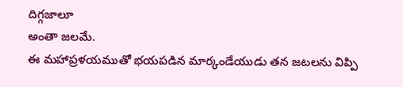దిగ్గజాలూ
అంతా జలమే.
ఈ మహాప్రళయముతో భయపడిన మార్కండేయుడు తన జటలను విప్పి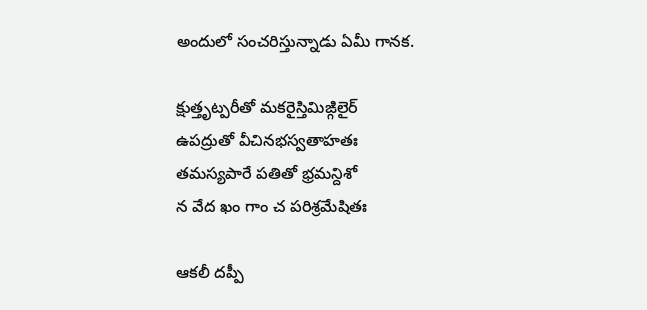అందులో సంచరిస్తున్నాడు ఏమీ గానక.

క్షుత్తృట్పరీతో మకరైస్తిమిఙ్గిలైర్
ఉపద్రుతో వీచినభస్వతాహతః
తమస్యపారే పతితో భ్రమన్దిశో
న వేద ఖం గాం చ పరిశ్రమేషితః

ఆకలీ దప్పీ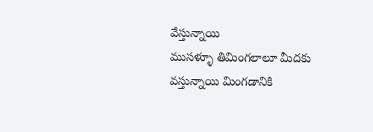వేస్తున్నాయి
ముసళ్ళూ తిమింగలాలూ మీదకు వస్తున్నాయి మింగడానికి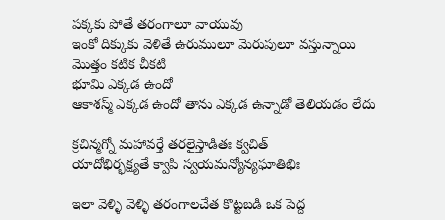పక్కకు పోతే తరంగాలూ వాయువు
ఇంకో దిక్కుకు వెళితే ఉరుములూ మెరుపులూ వస్తున్నాయి
మొత్తం కటిక చీకటి
భూమి ఎక్కడ ఉందో
ఆకాశస్మ్ ఎక్కడ ఉందో తాను ఎక్కడ ఉన్నాడో తెలియడం లేదు

క్రచిన్మగ్నో మహావర్తే తరలైస్తాడితః క్వచిత్
యాదోభిర్భక్ష్యతే క్వాపి స్వయమన్యోన్యఘాతిభిః

ఇలా వెళ్ళి వెళ్ళి తరంగాలచేత కొట్టబడి ఒక పెద్ద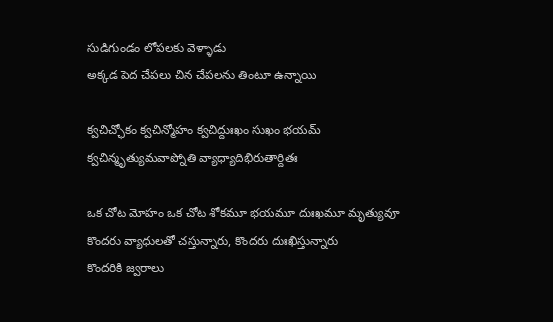సుడిగుండం లోపలకు వెళ్ళాడు
అక్కడ పెద చేపలు చిన చేపలను తింటూ ఉన్నాయి

క్వచిచ్ఛోకం క్వచిన్మోహం క్వచిద్దుఃఖం సుఖం భయమ్
క్వచిన్మృత్యుమవాప్నోతి వ్యాధ్యాదిభిరుతార్దితః

ఒక చోట మోహం ఒక చోట శోకమూ భయమూ దుఃఖమూ మృత్యువూ
కొందరు వ్యాధులతో చస్తున్నారు, కొందరు దుఃఖిస్తున్నారు
కొందరికి జ్వరాలు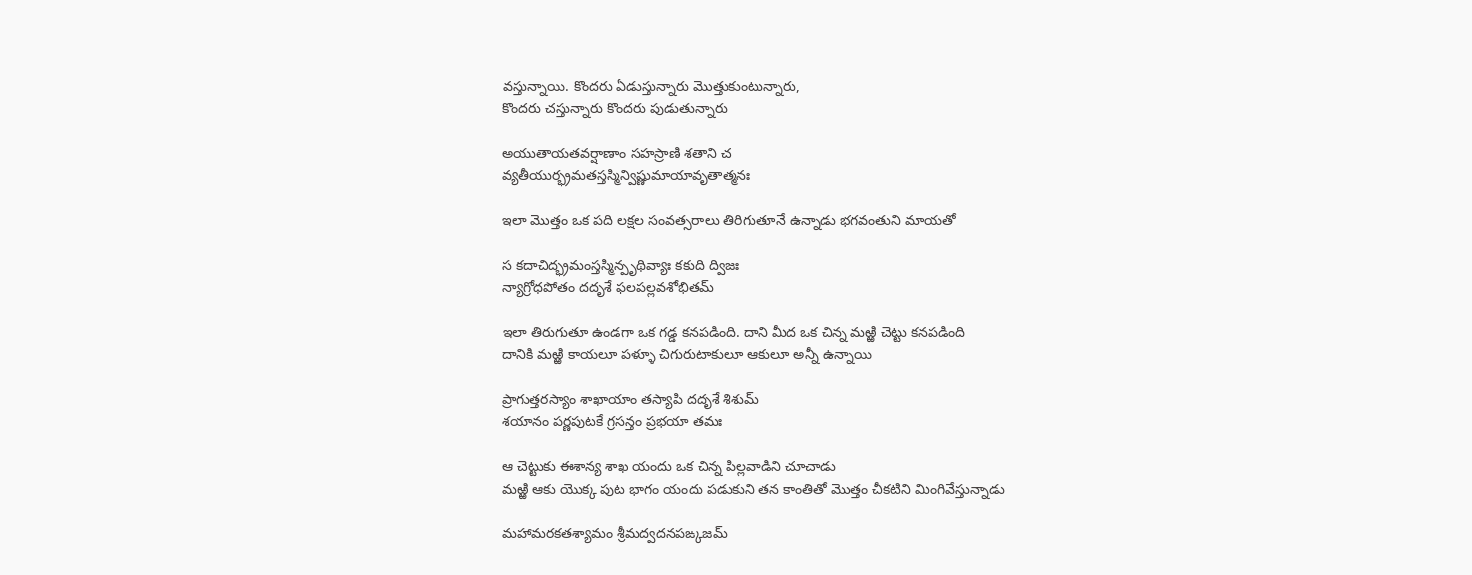వస్తున్నాయి. కొందరు ఏడుస్తున్నారు మొత్తుకుంటున్నారు,
కొందరు చస్తున్నారు కొందరు పుడుతున్నారు

అయుతాయతవర్షాణాం సహస్రాణి శతాని చ
వ్యతీయుర్భ్రమతస్తస్మిన్విష్ణుమాయావృతాత్మనః

ఇలా మొత్తం ఒక పది లక్షల సంవత్సరాలు తిరిగుతూనే ఉన్నాడు భగవంతుని మాయతో

స కదాచిద్భ్రమంస్తస్మిన్పృథివ్యాః కకుది ద్విజః
న్యాగ్రోధపోతం దదృశే ఫలపల్లవశోభితమ్

ఇలా తిరుగుతూ ఉండగా ఒక గడ్డ కనపడింది. దాని మీద ఒక చిన్న మఱ్ఱి చెట్టు కనపడింది
దానికి మఱ్ఱి కాయలూ పళ్ళూ చిగురుటాకులూ ఆకులూ అన్నీ ఉన్నాయి

ప్రాగుత్తరస్యాం శాఖాయాం తస్యాపి దదృశే శిశుమ్
శయానం పర్ణపుటకే గ్రసన్తం ప్రభయా తమః

ఆ చెట్టుకు ఈశాన్య శాఖ యందు ఒక చిన్న పిల్లవాడిని చూచాడు
మఱ్ఱి ఆకు యొక్క పుట భాగం యందు పడుకుని తన కాంతితో మొత్తం చీకటిని మింగివేస్తున్నాడు

మహామరకతశ్యామం శ్రీమద్వదనపఙ్కజమ్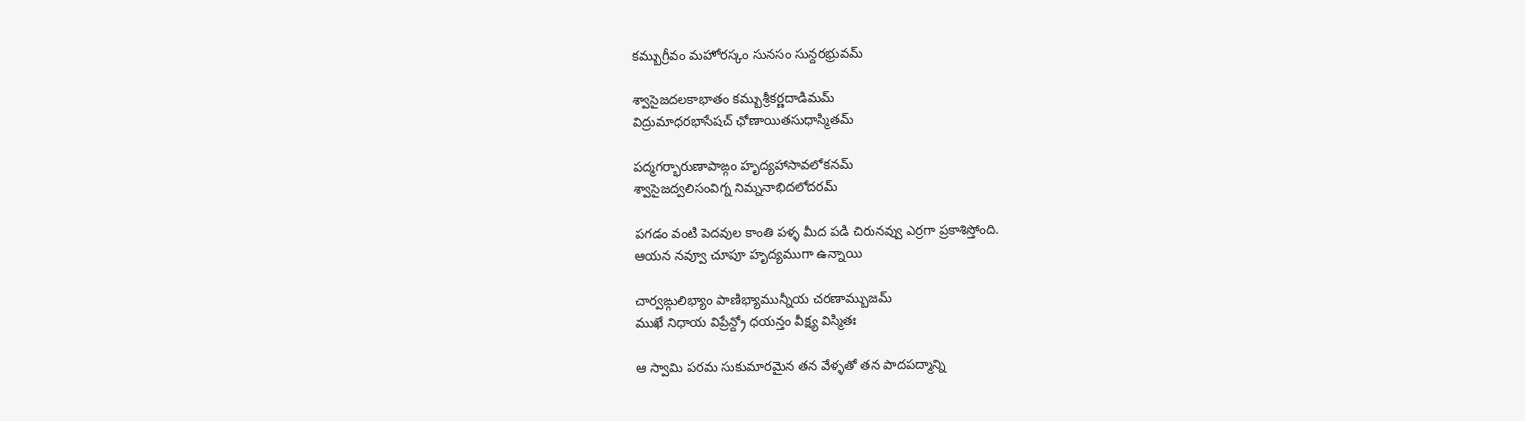కమ్బుగ్రీవం మహోరస్కం సునసం సున్దరభ్రువమ్

శ్వాసైజదలకాభాతం కమ్బుశ్రీకర్ణదాడిమమ్
విద్రుమాధరభాసేషచ్ ఛోణాయితసుధాస్మితమ్

పద్మగర్భారుణాపాఙ్గం హృద్యహాసావలోకనమ్
శ్వాసైజద్వలిసంవిగ్న నిమ్ననాభిదలోదరమ్

పగడం వంటి పెదవుల కాంతి పళ్ళ మీద పడి చిరునవ్వు ఎర్రగా ప్రకాశిస్తోంది.
ఆయన నవ్వూ చూపూ హృద్యముగా ఉన్నాయి

చార్వఙ్గులిభ్యాం పాణిభ్యామున్నీయ చరణామ్బుజమ్
ముఖే నిధాయ విప్రేన్ద్రో ధయన్తం వీక్ష్య విస్మితః

ఆ స్వామి పరమ సుకుమారమైన తన వేళ్ళతో తన పాదపద్మాన్ని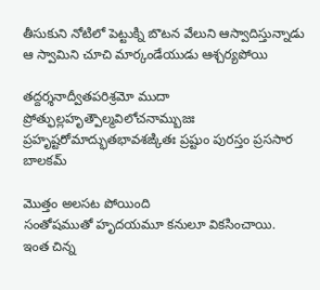తీసుకుని నోటిలో పెట్టుక్ని బొటన వేలుని ఆస్వాదిస్తున్నాడు
ఆ స్వామిని చూచి మార్కండేయుడు ఆశ్చర్యపోయి

తద్దర్శనాద్వీతపరిశ్రమో ముదా ప్రోత్ఫుల్లహృత్పౌల్మవిలోచనామ్బుజః
ప్రహృష్టరోమాద్భుతభావశఙ్కితః ప్రష్టుం పురస్తం ప్రససార బాలకమ్

మొత్తం అలసట పోయింది
సంతోషముతో హృదయమూ కనులూ వికసించాయి.
ఇంత చిన్న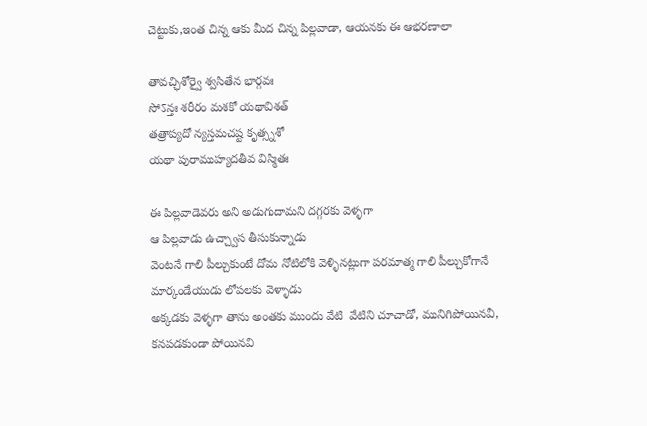చెట్టుకు,ఇంత చిన్న ఆకు మీద చిన్న పిల్లవాడా, ఆయనకు ఈ ఆభరణాలా

తావచ్ఛిశోర్వై శ్వసితేన భార్గవః
సోऽన్తః శరీరం మశకో యథావిశత్
తత్రాప్యదో న్యస్తమచష్ట కృత్స్నశో
యథా పురాముహ్యదతీవ విస్మితః

ఈ పిల్లవాడెవరు అని అడుగుదామని దగ్గరకు వెళ్ళగా
ఆ పిల్లవాడు ఉచ్చ్వాస తీసుకున్నాడు
వెంటనే గాలి పీల్చుకుంటే దోమ నోటిలోకి వెళ్ళినట్లుగా పరమాత్మ గాలి పీల్చుకోగానే మార్కండేయుడు లోపలకు వెళ్ళాడు
అక్కడకు వెళ్ళగా తాను అంతకు ముందు వేటి  వేటిని చూచాడో, మునిగిపోయినవీ, కనపడకుండా పోయినవి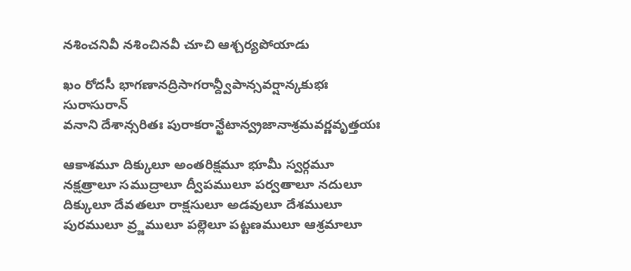నశించనివీ నశించినవీ చూచి ఆశ్చర్యపోయాడు

ఖం రోదసీ భాగణానద్రిసాగరాన్ద్వీపాన్సవర్షాన్కకుభః సురాసురాన్
వనాని దేశాన్సరితః పురాకరాన్ఖేటాన్వ్రజానాశ్రమవర్ణవృత్తయః

ఆకాశమూ దిక్కులూ అంతరిక్షమూ భూమీ స్వర్గమూ నక్షత్రాలూ సముద్రాలూ ద్వీపములూ పర్వతాలూ నదులూ దిక్కులూ దేవతలూ రాక్షసులూ అడవులూ దేశములూ పురములూ వ్ర్జములూ పల్లెలూ పట్టణములూ ఆశ్రమాలూ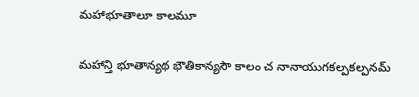మహాభూతాలూ కాలమూ

మహాన్తి భూతాన్యథ భౌతికాన్యసౌ కాలం చ నానాయుగకల్పకల్పనమ్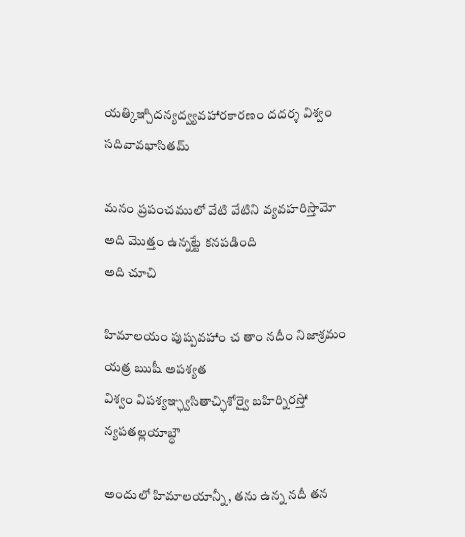యత్కిఞ్చిదన్యద్వ్యవహారకారణం దదర్శ విశ్వం సదివావభాసితమ్

మనం ప్రపంచములో వేటి వేటిని వ్యవహరిస్తామో అది మొత్తం ఉన్నట్టే కనపడింది
అది చూచి

హిమాలయం పుష్పవహాం చ తాం నదీం నిజాశ్రమం యత్ర ఋషీ అపశ్యత
విశ్వం విపశ్యఞ్ఛ్వసితాచ్ఛిశోర్వై బహిర్నిరస్తో న్యపతల్లయాబ్ధౌ

అందులో హిమాలయాన్నీ, తను ఉన్న నదీ తన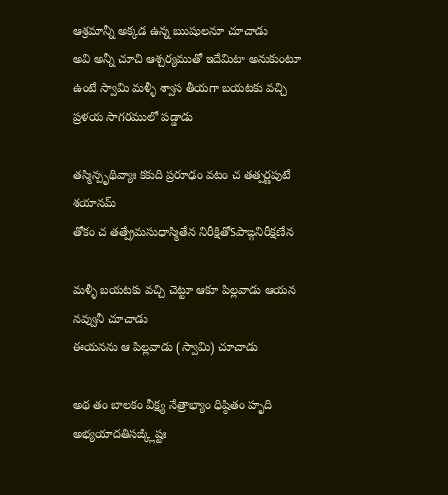ఆశ్రమాన్నీ అక్కడ ఉన్న ఋషులనూ చూచాడు
అవి అన్నీ చూచి ఆశ్చర్యముతో ఇదేమిటా అనుకుంటూ ఉంటే స్వామి మళ్ళీ శ్వాస తీయగా బయటకు వచ్చి ప్రళయ సాగరములో పడ్డాడు

తస్మిన్పృథివ్యాః కకుది ప్రరూఢం వటం చ తత్పర్ణపుటే శయానమ్
తోకం చ తత్ప్రేమసుధాస్మితేన నిరీక్షితోऽపాఙ్గనిరీక్షణేన

మళ్ళీ బయటకు వచ్చి చెట్టూ ఆకూ పిల్లవాడు ఆయన నవ్వునీ చూచాడు
ఈయనను ఆ పిల్లవాడు (స్వామి) చూచాడు

అథ తం బాలకం వీక్ష్య నేత్రాభ్యాం ధిష్ఠితం హృది
అభ్యయాదతిసఙ్క్లిష్టః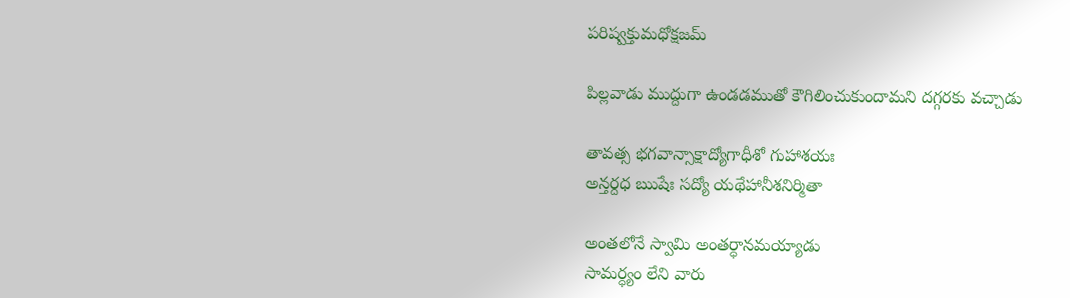పరిష్వక్తుమధోక్షజమ్

పిల్లవాడు ముద్దుగా ఉండడముతో కౌగిలించుకుందామని దగ్గరకు వచ్చాడు

తావత్స భగవాన్సాక్షాద్యోగాధీశో గుహాశయః
అన్తర్దధ ఋషేః సద్యో యథేహానీశనిర్మితా

అంతలోనే స్వామి అంతర్ధానమయ్యాడు
సామర్ధ్యం లేని వారు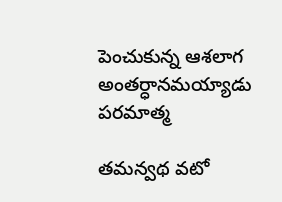పెంచుకున్న ఆశలాగ అంతర్ధానమయ్యాడు పరమాత్మ

తమన్వథ వటో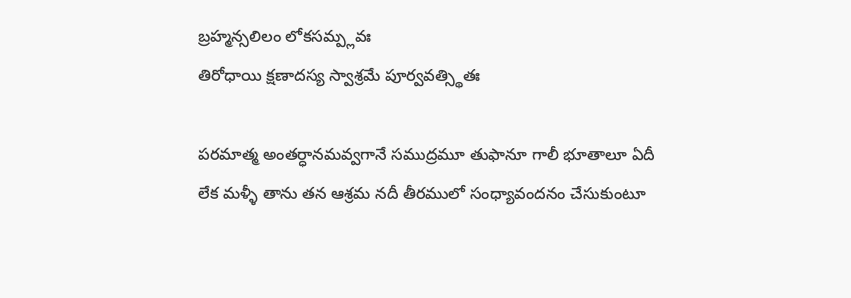బ్రహ్మన్సలిలం లోకసమ్ప్లవః
తిరోధాయి క్షణాదస్య స్వాశ్రమే పూర్వవత్స్థితః

పరమాత్మ అంతర్ధానమవ్వగానే సముద్రమూ తుఫానూ గాలీ భూతాలూ ఏదీ లేక మళ్ళీ తాను తన ఆశ్రమ నదీ తీరములో సంధ్యావందనం చేసుకుంటూ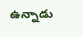ఉన్నాడు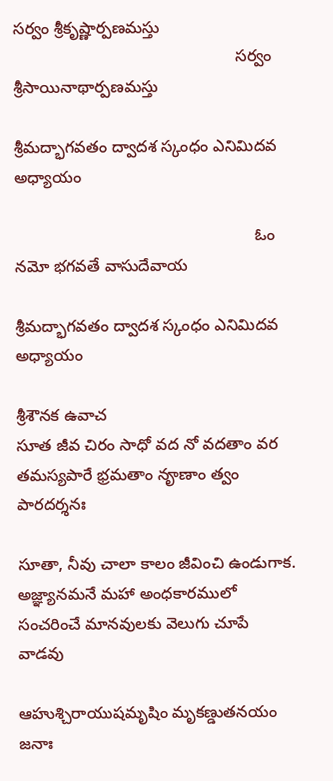సర్వం శ్రీకృష్ణార్పణమస్తు
                                                 సర్వం శ్రీసాయినాథార్పణమస్తు

శ్రీమద్భాగవతం ద్వాదశ స్కంధం ఎనిమిదవ అధ్యాయం

                                                     ఓం నమో భగవతే వాసుదేవాయ

శ్రీమద్భాగవతం ద్వాదశ స్కంధం ఎనిమిదవ అధ్యాయం

శ్రీశౌనక ఉవాచ
సూత జీవ చిరం సాధో వద నో వదతాం వర
తమస్యపారే భ్రమతాం నౄణాం త్వం పారదర్శనః

సూతా, నీవు చాలా కాలం జీవించి ఉండుగాక.
అజ్ఞ్యానమనే మహా అంధకారములో సంచరించే మానవులకు వెలుగు చూపే వాడవు

ఆహుశ్చిరాయుషమృషిం మృకణ్డుతనయం జనాః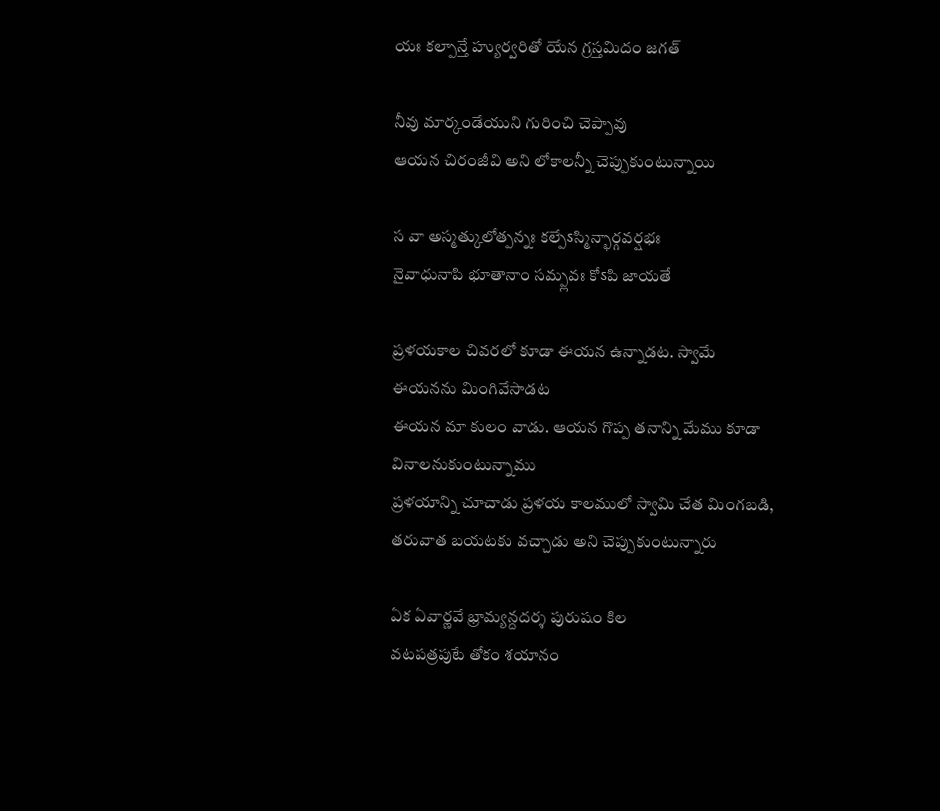యః కల్పాన్తే హ్యుర్వరితో యేన గ్రస్తమిదం జగత్

నీవు మార్కండేయుని గురించి చెప్పావు
ఆయన చిరంజీవి అని లోకాలన్నీ చెప్పుకుంటున్నాయి

స వా అస్మత్కులోత్పన్నః కల్పేऽస్మిన్భార్గవర్షభః
నైవాధునాపి భూతానాం సమ్ప్లవః కోऽపి జాయతే

ప్రళయకాల చివరలో కూడా ఈయన ఉన్నాడట. స్వామే ఈయనను మింగివేసాడట
ఈయన మా కులం వాడు. ఆయన గొప్ప తనాన్ని మేము కూడా వినాలనుకుంటున్నాము
ప్రళయాన్ని చూచాడు ప్రళయ కాలములో స్వామి చేత మింగబడి, తరువాత బయటకు వచ్చాడు అని చెప్పుకుంటున్నారు

ఏక ఏవార్ణవే భ్రామ్యన్దదర్శ పురుషం కిల
వటపత్రపుటే తోకం శయానం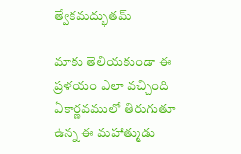త్వేకమద్భుతమ్

మాకు తెలియకుండా ఈ ప్రళయం ఎలా వచ్చింది
ఏకార్ణవములో తిరుగుతూ ఉన్న ఈ మహాత్ముడు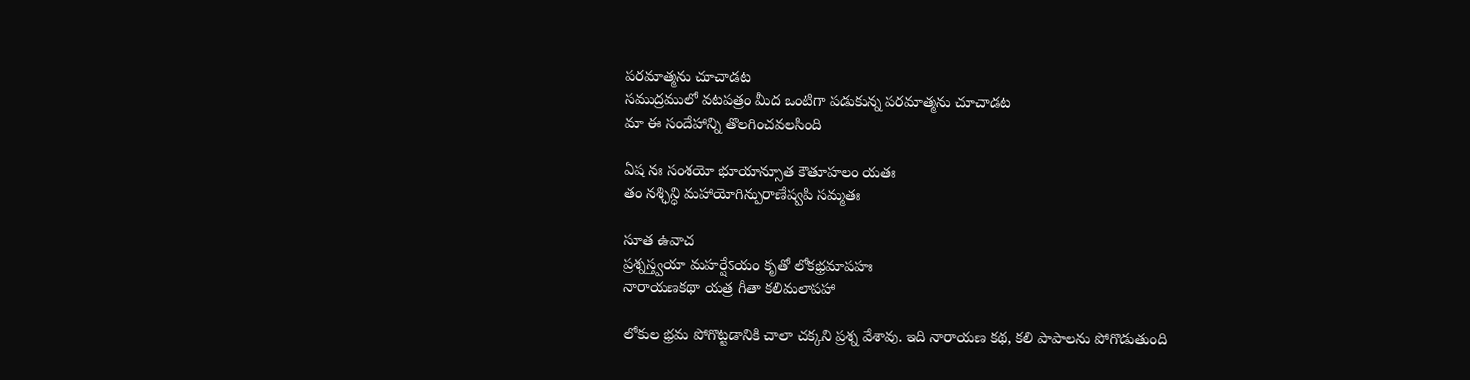పరమాత్మను చూచాడట
సముద్రములో వటపత్రం మీద ఒంటిగా పడుకున్న పరమాత్మను చూచాడట
మా ఈ సందేహాన్ని తొలగించవలసింది

ఏష నః సంశయో భూయాన్సూత కౌతూహలం యతః
తం నశ్ఛిన్ధి మహాయోగిన్పురాణేష్వపి సమ్మతః

సూత ఉవాచ
ప్రశ్నస్త్వయా మహర్షేऽయం కృతో లోకభ్రమాపహః
నారాయణకథా యత్ర గీతా కలిమలాపహా

లోకుల భ్రమ పోగొట్టడానికి చాలా చక్కని ప్రశ్న వేశావు. ఇది నారాయణ కథ, కలి పాపాలను పోగొడుతుంది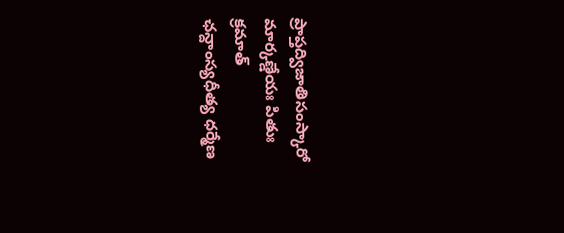ప్రాప్తద్విజాతిసంస్కారో మార్కణ్డేయః పితుః క్రమాత్
ఛన్దాంస్యధీత్య ధర్మేణ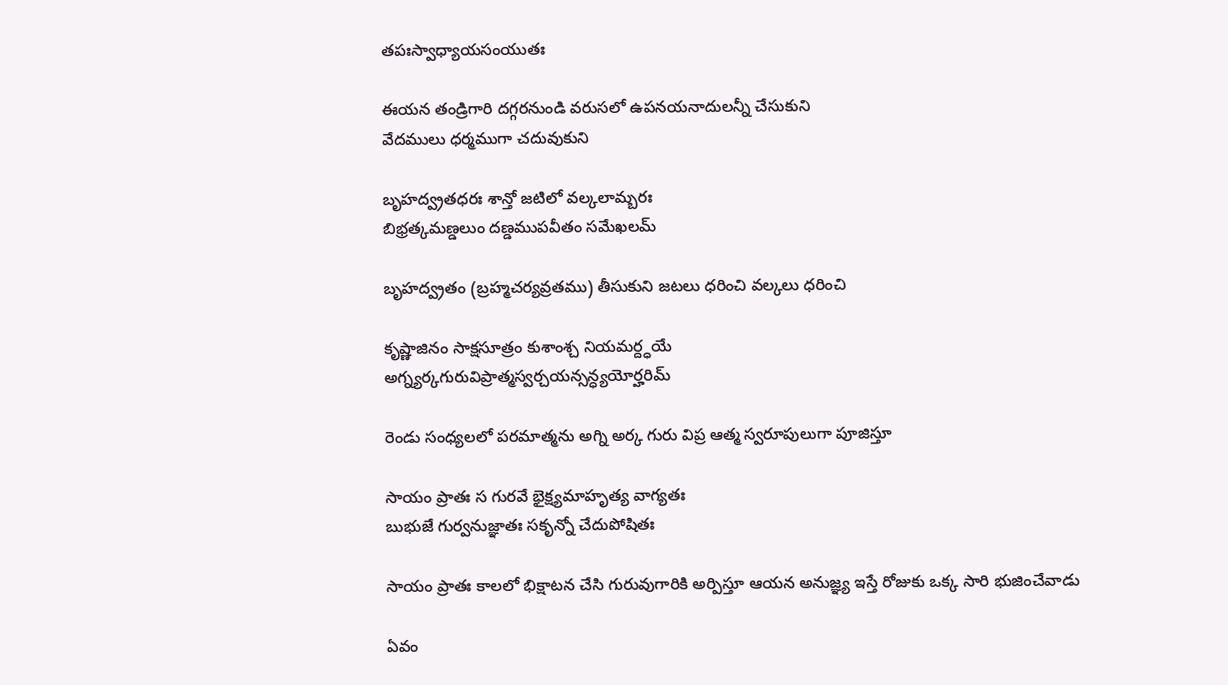తపఃస్వాధ్యాయసంయుతః

ఈయన తండ్రిగారి దగ్గరనుండి వరుసలో ఉపనయనాదులన్నీ చేసుకుని
వేదములు ధర్మముగా చదువుకుని

బృహద్వ్రతధరః శాన్తో జటిలో వల్కలామ్బరః
బిభ్రత్కమణ్డలుం దణ్డముపవీతం సమేఖలమ్

బృహద్వ్రతం (బ్రహ్మచర్యవ్రతము) తీసుకుని జటలు ధరించి వల్కలు ధరించి

కృష్ణాజినం సాక్షసూత్రం కుశాంశ్చ నియమర్ద్ధయే
అగ్న్యర్కగురువిప్రాత్మస్వర్చయన్సన్ధ్యయోర్హరిమ్

రెండు సంధ్యలలో పరమాత్మను అగ్ని అర్క గురు విప్ర ఆత్మ స్వరూపులుగా పూజిస్తూ

సాయం ప్రాతః స గురవే భైక్ష్యమాహృత్య వాగ్యతః
బుభుజే గుర్వనుజ్ఞాతః సకృన్నో చేదుపోషితః

సాయం ప్రాతః కాలలో భిక్షాటన చేసి గురువుగారికి అర్పిస్తూ ఆయన అనుజ్ఞ్య ఇస్తే రోజుకు ఒక్క సారి భుజించేవాడు

ఏవం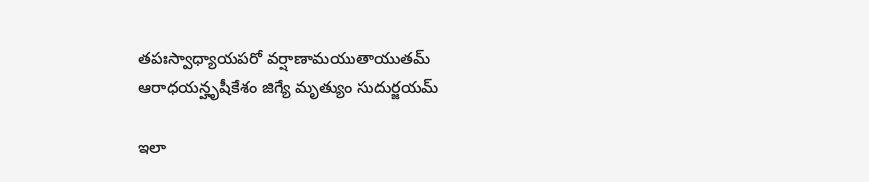తపఃస్వాధ్యాయపరో వర్షాణామయుతాయుతమ్
ఆరాధయన్హృషీకేశం జిగ్యే మృత్యుం సుదుర్జయమ్

ఇలా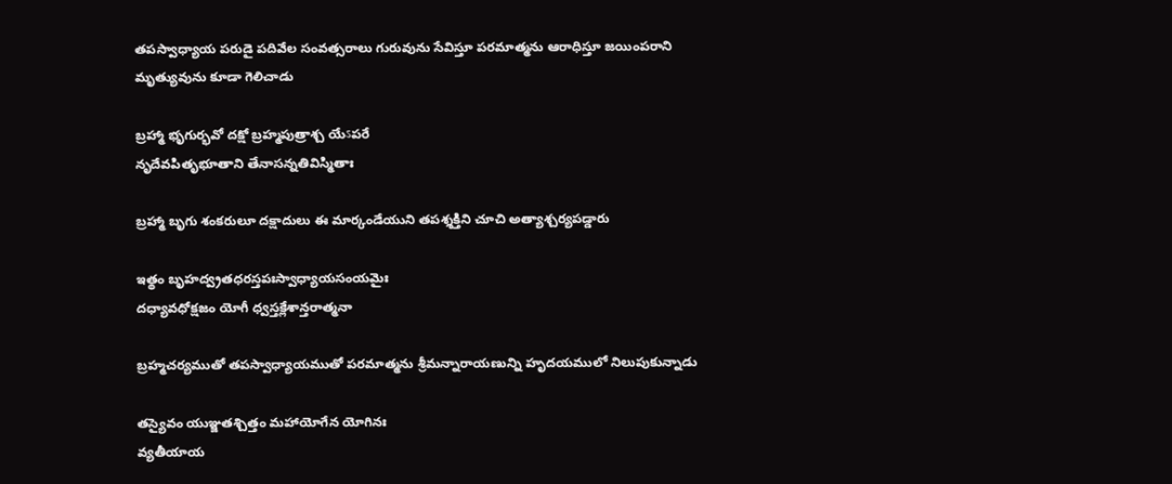తపస్వాధ్యాయ పరుడై పదివేల సంవత్సరాలు గురువును సేవిస్తూ పరమాత్మను ఆరాధిస్తూ జయింపరాని మృత్యువును కూడా గెలిచాడు

బ్రహ్మా భృగుర్భవో దక్షో బ్రహ్మపుత్రాశ్చ యేऽపరే
నృదేవపితృభూతాని తేనాసన్నతివిస్మితాః

బ్రహ్మా బృగు శంకరులూ దక్షాదులు ఈ మార్కండేయుని తపశ్శక్తిని చూచి అత్యాశ్చర్యపడ్డారు

ఇత్థం బృహద్వ్రతధరస్తపఃస్వాధ్యాయసంయమైః
దధ్యావధోక్షజం యోగీ ధ్వస్తక్లేశాన్తరాత్మనా

బ్రహ్మచర్యముతో తపస్వాధ్యాయముతో పరమాత్మను శ్రీమన్నారాయణున్ని హృదయములో నిలుపుకున్నాడు

తస్యైవం యుఞ్జతశ్చిత్తం మహాయోగేన యోగినః
వ్యతీయాయ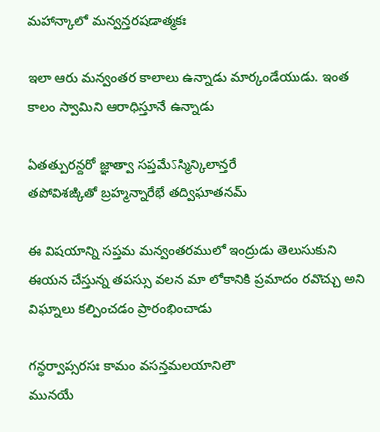మహాన్కాలో మన్వన్తరషడాత్మకః

ఇలా ఆరు మన్వంతర కాలాలు ఉన్నాడు మార్కండేయుడు. ఇంత కాలం స్వామిని ఆరాధిస్తూనే ఉన్నాడు

ఏతత్పురన్దరో జ్ఞాత్వా సప్తమేऽస్మిన్కిలాన్తరే
తపోవిశఙ్కితో బ్రహ్మన్నారేభే తద్విఘాతనమ్

ఈ విషయాన్ని సప్తమ మన్వంతరములో ఇంద్రుడు తెలుసుకుని
ఈయన చేస్తున్న తపస్సు వలన మా లోకానికి ప్రమాదం రవొచ్చు అని విఘ్నాలు కల్పించడం ప్రారంభించాడు

గన్ధర్వాప్సరసః కామం వసన్తమలయానిలౌ
మునయే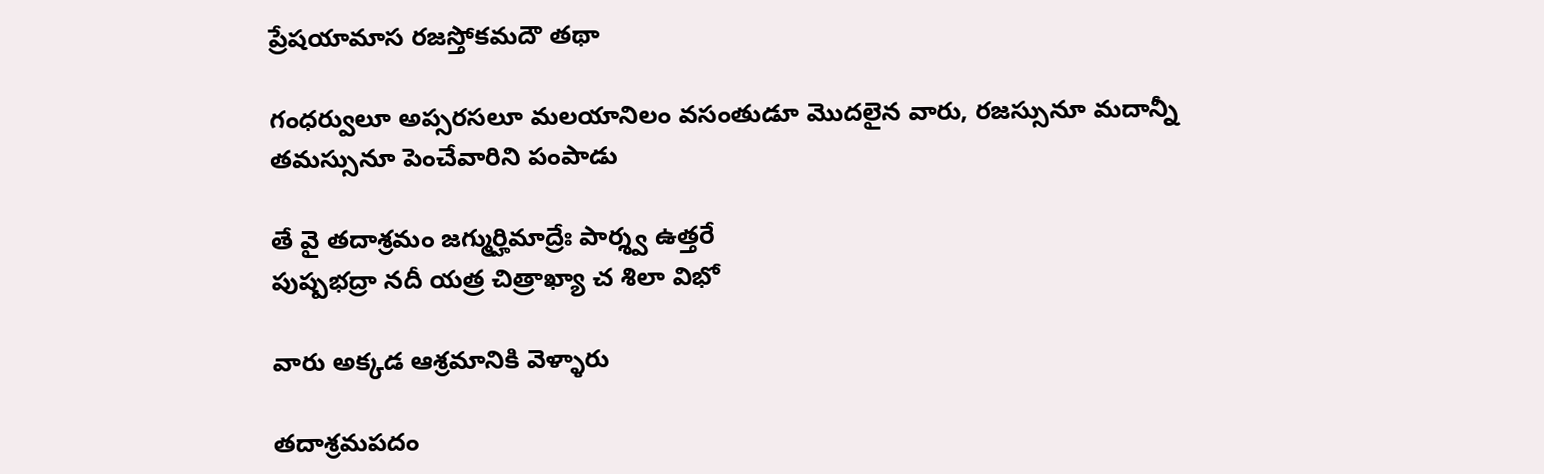ప్రేషయామాస రజస్తోకమదౌ తథా

గంధర్వులూ అప్సరసలూ మలయానిలం వసంతుడూ మొదలైన వారు, రజస్సునూ మదాన్నీ తమస్సునూ పెంచేవారిని పంపాడు

తే వై తదాశ్రమం జగ్ముర్హిమాద్రేః పార్శ్వ ఉత్తరే
పుష్పభద్రా నదీ యత్ర చిత్రాఖ్యా చ శిలా విభో

వారు అక్కడ ఆశ్రమానికి వెళ్ళారు

తదాశ్రమపదం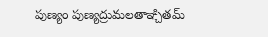పుణ్యం పుణ్యద్రుమలతాఞ్చితమ్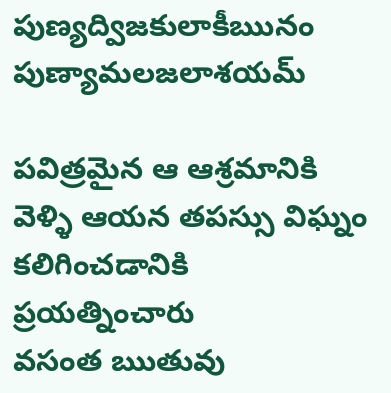పుణ్యద్విజకులాకీఋనం పుణ్యామలజలాశయమ్

పవిత్రమైన ఆ ఆశ్రమానికి వెళ్ళి ఆయన తపస్సు విఘ్నం కలిగించడానికి ప్రయత్నించారు
వసంత ఋతువు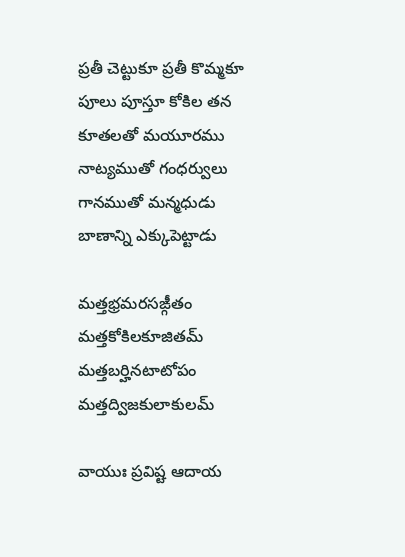ప్రతీ చెట్టుకూ ప్రతీ కొమ్మకూ పూలు పూస్తూ కోకిల తన కూతలతో మయూరము నాట్యముతో గంధర్వులు గానముతో మన్మధుడు బాణాన్ని ఎక్కుపెట్టాడు

మత్తభ్రమరసఙ్గీతం మత్తకోకిలకూజితమ్
మత్తబర్హినటాటోపం మత్తద్విజకులాకులమ్

వాయుః ప్రవిష్ట ఆదాయ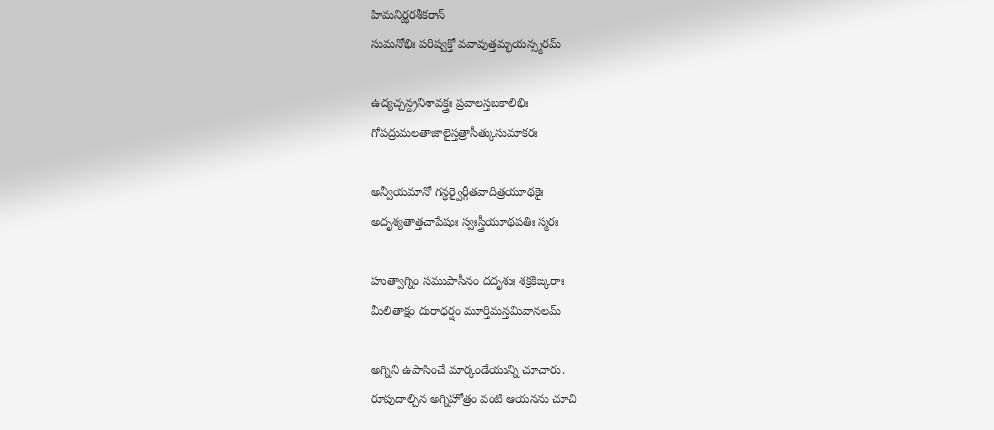హిమనిర్ఝరశీకరాన్
సుమనోభిః పరిష్వక్తో వవావుత్తమ్భయన్స్మరమ్

ఉద్యచ్చన్ద్రనిశావక్త్రః ప్రవాలస్తబకాలిభిః
గోపద్రుమలతాజాలైస్తత్రాసీత్కుసుమాకరః

అన్వీయమానో గన్ధర్వైర్గీతవాదిత్రయూథకైః
అదృశ్యతాత్తచాపేషుః స్వఃస్త్రీయూథపతిః స్మరః

హుత్వాగ్నిం సముపాసీనం దదృశుః శక్రకిఙ్కరాః
మీలితాక్షం దురాధర్షం మూర్తిమన్తమివానలమ్

అగ్నిని ఉపాసించే మార్కండేయున్ని చూచారు.
రూపుదాల్చిన అగ్నిహోత్రం వంటి ఆయనను చూచి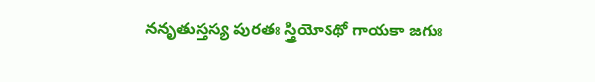ననృతుస్తస్య పురతః స్త్రియోऽథో గాయకా జగుః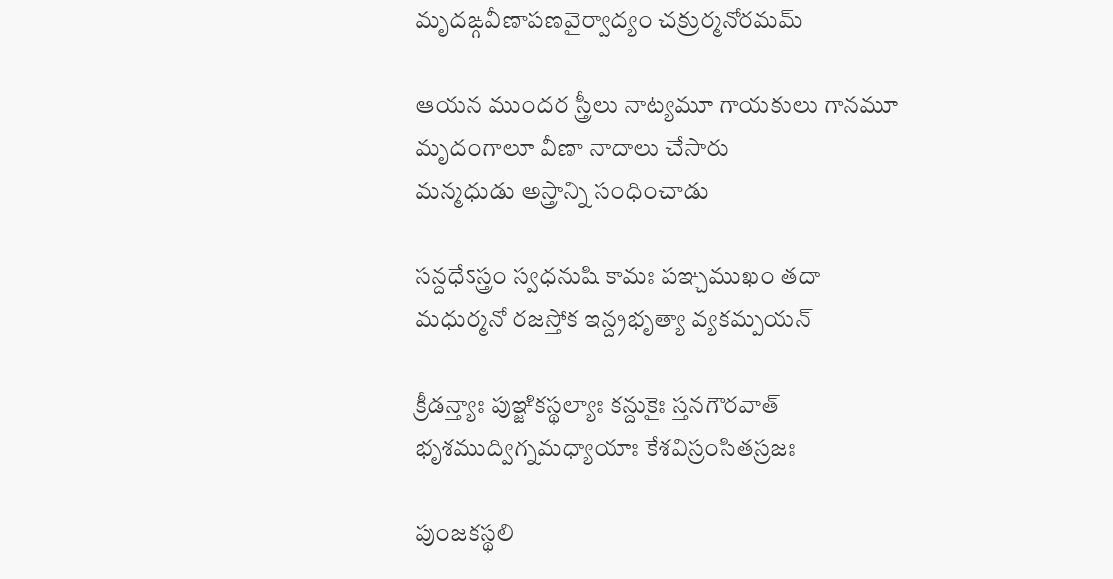మృదఙ్గవీణాపణవైర్వాద్యం చక్రుర్మనోరమమ్

ఆయన ముందర స్త్రీలు నాట్యమూ గాయకులు గానమూ
మృదంగాలూ వీణా నాదాలు చేసారు
మన్మధుడు అస్త్రాన్ని సంధించాడు

సన్దధేऽస్త్రం స్వధనుషి కామః పఞ్చముఖం తదా
మధుర్మనో రజస్తోక ఇన్ద్రభృత్యా వ్యకమ్పయన్

క్రీడన్త్యాః పుఞ్జికస్థల్యాః కన్దుకైః స్తనగౌరవాత్
భృశముద్విగ్నమధ్యాయాః కేశవిస్రంసితస్రజః

పుంజకస్థలి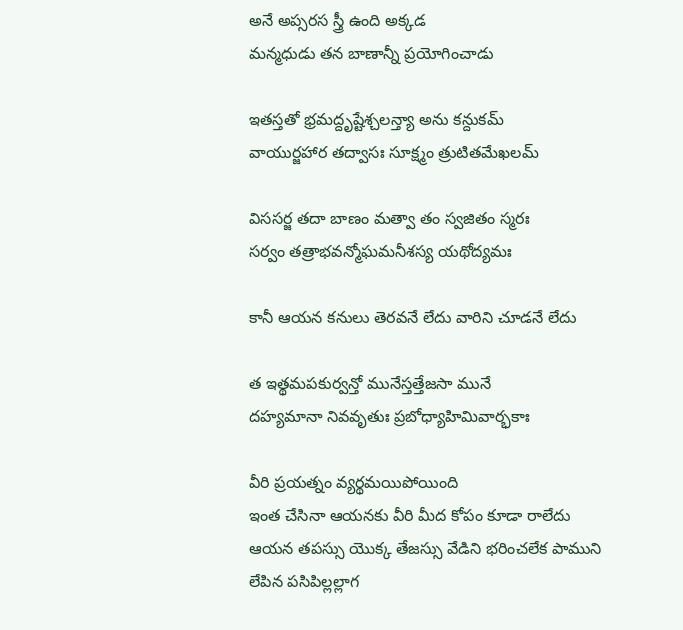అనే అప్సరస స్త్రీ ఉంది అక్కడ
మన్మధుడు తన బాణాన్నీ ప్రయోగించాడు

ఇతస్తతో భ్రమద్దృష్టేశ్చలన్త్యా అను కన్దుకమ్
వాయుర్జహార తద్వాసః సూక్ష్మం త్రుటితమేఖలమ్

విససర్జ తదా బాణం మత్వా తం స్వజితం స్మరః
సర్వం తత్రాభవన్మోఘమనీశస్య యథోద్యమః

కానీ ఆయన కనులు తెరవనే లేదు వారిని చూడనే లేదు

త ఇత్థమపకుర్వన్తో మునేస్తత్తేజసా మునే
దహ్యమానా నివవృతుః ప్రబోధ్యాహిమివార్భకాః

వీరి ప్రయత్నం వ్యర్థమయిపోయింది
ఇంత చేసినా ఆయనకు వీరి మీద కోపం కూడా రాలేదు
ఆయన తపస్సు యొక్క తేజస్సు వేడిని భరించలేక పాముని లేపిన పసిపిల్లల్లాగ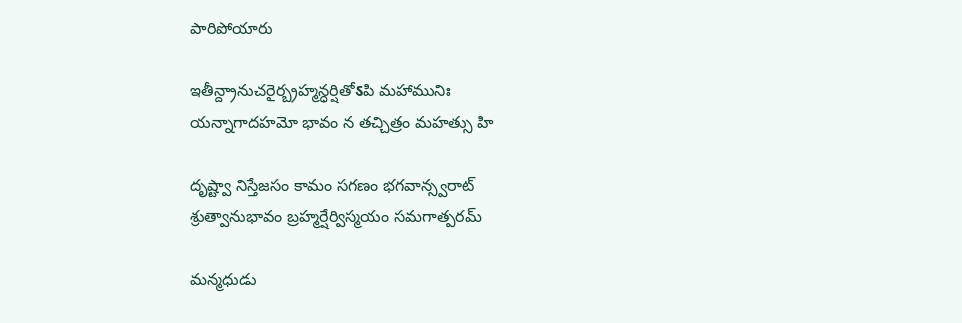పారిపోయారు

ఇతీన్ద్రానుచరైర్బ్రహ్మన్ధర్షితోऽపి మహామునిః
యన్నాగాదహమో భావం న తచ్చిత్రం మహత్సు హి

దృష్ట్వా నిస్తేజసం కామం సగణం భగవాన్స్వరాట్
శ్రుత్వానుభావం బ్రహ్మర్షేర్విస్మయం సమగాత్పరమ్

మన్మధుడు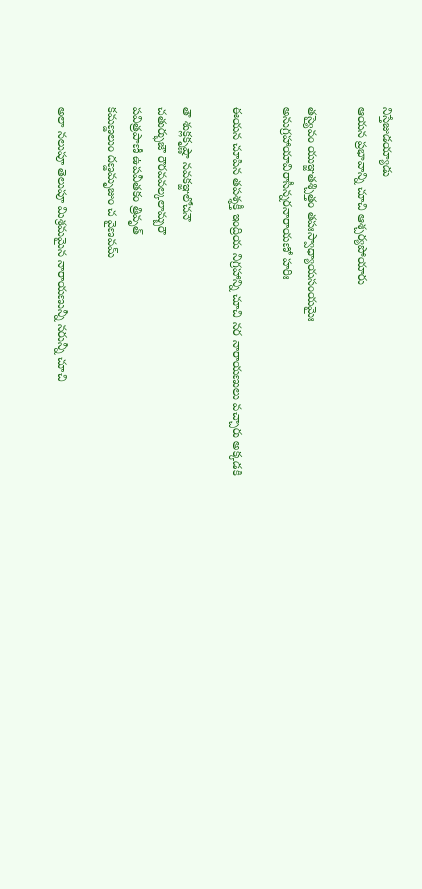నిస్తేజుడయ్యాడు
ఆయన ప్రభావాన్ని చూచి ఆశ్చర్యపోయారు

తస్యైవం యుఞ్జతశ్చిత్తం తపఃస్వాధ్యాయసంయమైః
అనుగ్రహాయావిరాసీన్నరనారాయణో హరిః

ఈయన చూపిన తపశ్శక్తీ ఇంద్రియ నిగ్రహాన్ని చూచి నర నారాయణులు వచ్చారు అక్కడకి

తౌ శుక్లకృష్ణౌ నవకఞ్జలోచనౌ
చతుర్భుజౌ రౌరవవల్కలామ్బరౌ
పవిత్రపాణీ ఉపవీతకం త్రివృత్
కమణ్డలుం దణ్డమృజుం చ వైణవమ్

అలా నలుపూ తెలుపూ మిశ్రమమైన నారాయణున్నీ నరున్నీ చూచి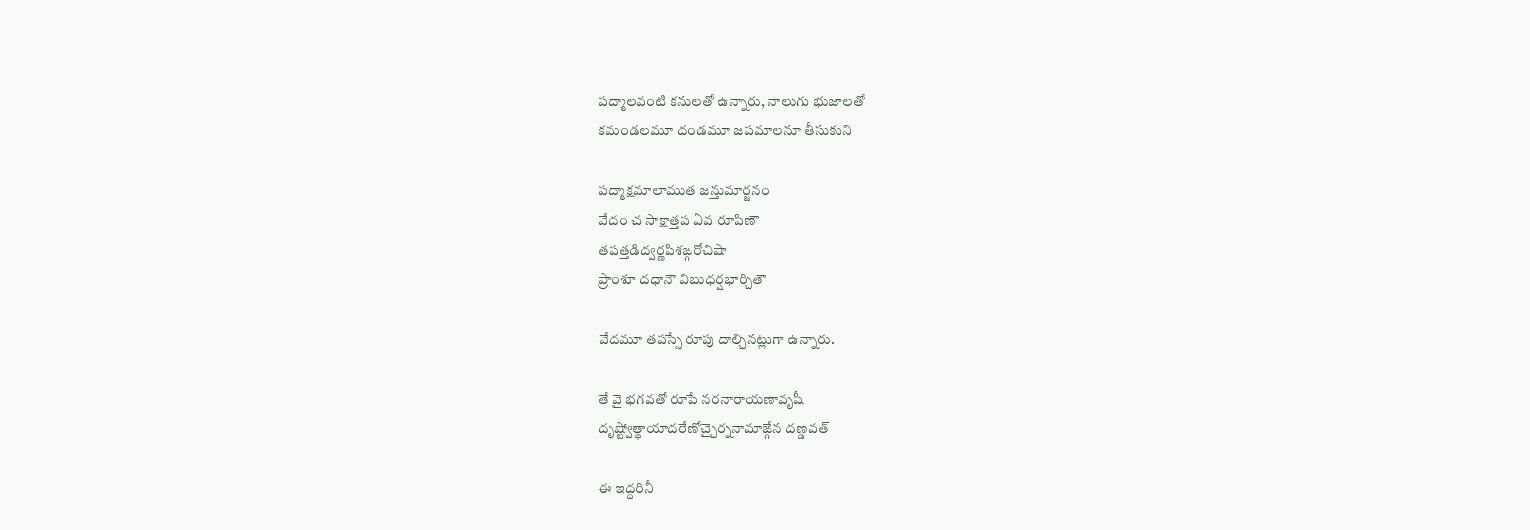పద్మాలవంటి కనులతో ఉన్నారు, నాలుగు భుజాలతో
కమండలమూ దండమూ జపమాలనూ తీసుకుని

పద్మాక్షమాలాముత జన్తుమార్జనం
వేదం చ సాక్షాత్తప ఏవ రూపిణౌ
తపత్తడిద్వర్ణపిశఙ్గరోచిషా
ప్రాంశూ దధానౌ విబుధర్షభార్చితౌ

వేదమూ తపస్సే రూపు దాల్చినట్లుగా ఉన్నారు.

తే వై భగవతో రూపే నరనారాయణావృషీ
దృష్ట్వోత్థాయాదరేణోచ్చైర్ననామాఙ్గేన దణ్డవత్

ఈ ఇద్దరినీ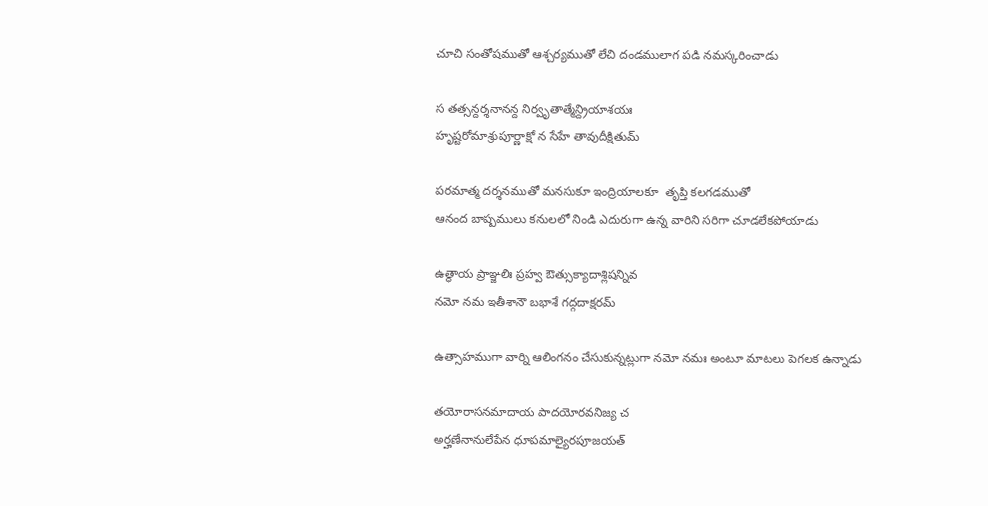చూచి సంతోషముతో ఆశ్చర్యముతో లేచి దండములాగ పడి నమస్కరించాడు

స తత్సన్దర్శనానన్ద నిర్వృతాత్మేన్ద్రియాశయః
హృష్టరోమాశ్రుపూర్ణాక్షో న సేహే తావుదీక్షితుమ్

పరమాత్మ దర్శనముతో మనసుకూ ఇంద్రియాలకూ  తృప్తి కలగడముతో
ఆనంద బాష్పములు కనులలో నిండి ఎదురుగా ఉన్న వారిని సరిగా చూడలేకపోయాడు

ఉత్థాయ ప్రాఞ్జలిః ప్రహ్వ ఔత్సుక్యాదాశ్లిషన్నివ
నమో నమ ఇతీశానౌ బభాశే గద్గదాక్షరమ్

ఉత్సాహముగా వార్ని ఆలింగనం చేసుకున్నట్లుగా నమో నమః అంటూ మాటలు పెగలక ఉన్నాడు

తయోరాసనమాదాయ పాదయోరవనిజ్య చ
అర్హణేనానులేపేన ధూపమాల్యైరపూజయత్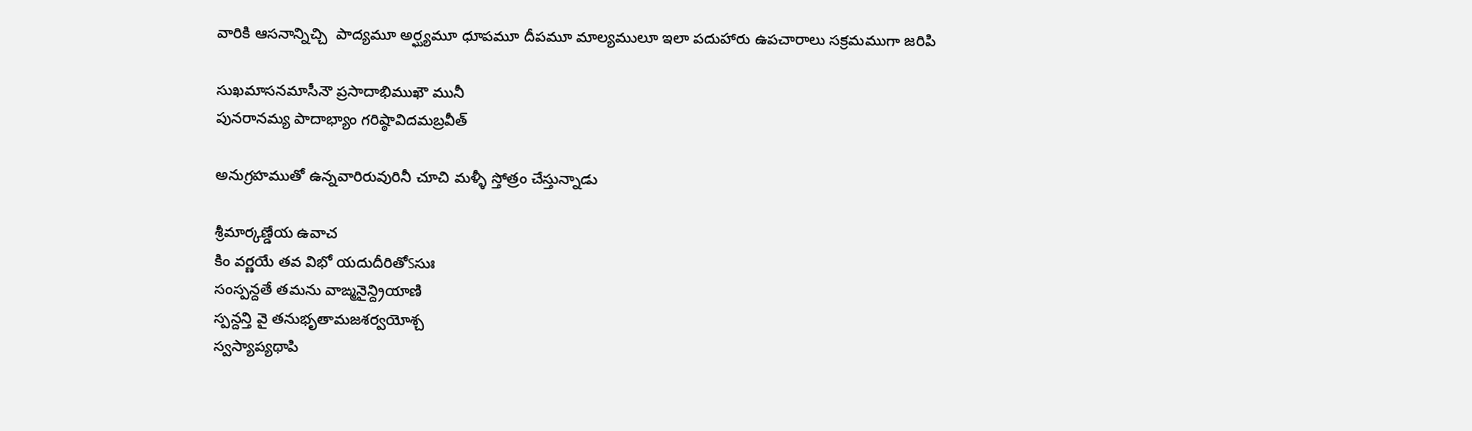వారికి ఆసనాన్నిచ్చి  పాద్యమూ అర్ఘ్యమూ ధూపమూ దీపమూ మాల్యములూ ఇలా పదుహారు ఉపచారాలు సక్రమముగా జరిపి

సుఖమాసనమాసీనౌ ప్రసాదాభిముఖౌ మునీ
పునరానమ్య పాదాభ్యాం గరిష్ఠావిదమబ్రవీత్

అనుగ్రహముతో ఉన్నవారిరువురినీ చూచి మళ్ళీ స్తోత్రం చేస్తున్నాడు

శ్రీమార్కణ్డేయ ఉవాచ
కిం వర్ణయే తవ విభో యదుదీరితోऽసుః
సంస్పన్దతే తమను వాఙ్మనైన్ద్రియాణి
స్పన్దన్తి వై తనుభృతామజశర్వయోశ్చ
స్వస్యాప్యథాపి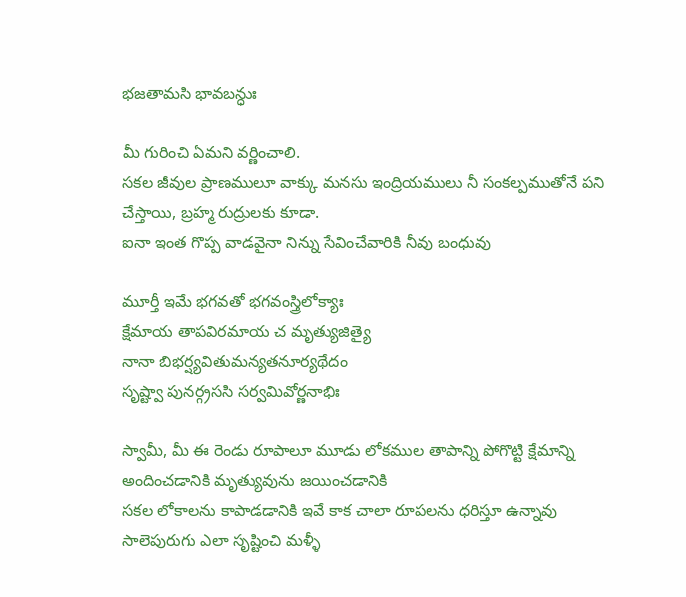భజతామసి భావబన్ధుః

మీ గురించి ఏమని వర్ణించాలి.
సకల జీవుల ప్రాణములూ వాక్కు మనసు ఇంద్రియములు నీ సంకల్పముతోనే పని చేస్తాయి, బ్రహ్మ రుద్రులకు కూడా.
ఐనా ఇంత గొప్ప వాడవైనా నిన్ను సేవించేవారికి నీవు బంధువు

మూర్తీ ఇమే భగవతో భగవంస్త్రిలోక్యాః
క్షేమాయ తాపవిరమాయ చ మృత్యుజిత్యై
నానా బిభర్ష్యవితుమన్యతనూర్యథేదం
సృష్ట్వా పునర్గ్రససి సర్వమివోర్ణనాభిః

స్వామీ, మీ ఈ రెండు రూపాలూ మూడు లోకముల తాపాన్ని పోగొట్టి క్షేమాన్ని అందించడానికి మృత్యువును జయించడానికి
సకల లోకాలను కాపాడడానికి ఇవే కాక చాలా రూపలను ధరిస్తూ ఉన్నావు
సాలెపురుగు ఎలా సృష్టించి మళ్ళీ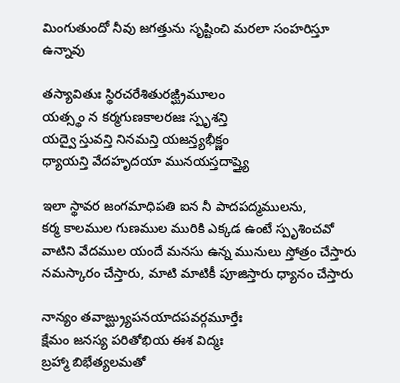మింగుతుందో నీవు జగత్తును సృష్టించి మరలా సంహరిస్తూ ఉన్నావు

తస్యావితుః స్థిరచరేశితురఙ్ఘ్రిమూలం
యత్స్థం న కర్మగుణకాలరజః స్పృశన్తి
యద్వై స్తువన్తి నినమన్తి యజన్త్యభీక్ష్ణం
ధ్యాయన్తి వేదహృదయా మునయస్తదాప్త్యై

ఇలా స్థావర జంగమాధిపతి ఐన నీ పాదపద్మములను,
కర్మ కాలముల గుణముల మురికి ఎక్కడ ఉంటే స్పృశించవో
వాటిని వేదముల యందే మనసు ఉన్న మునులు స్తోత్రం చేస్తారు నమస్కారం చేస్తారు, మాటి మాటికీ పూజిస్తారు ధ్యానం చేస్తారు

నాన్యం తవాఙ్ఘ్ర్యుపనయాదపవర్గమూర్తేః
క్షేమం జనస్య పరితోభియ ఈశ విద్మః
బ్రహ్మా బిభేత్యలమతో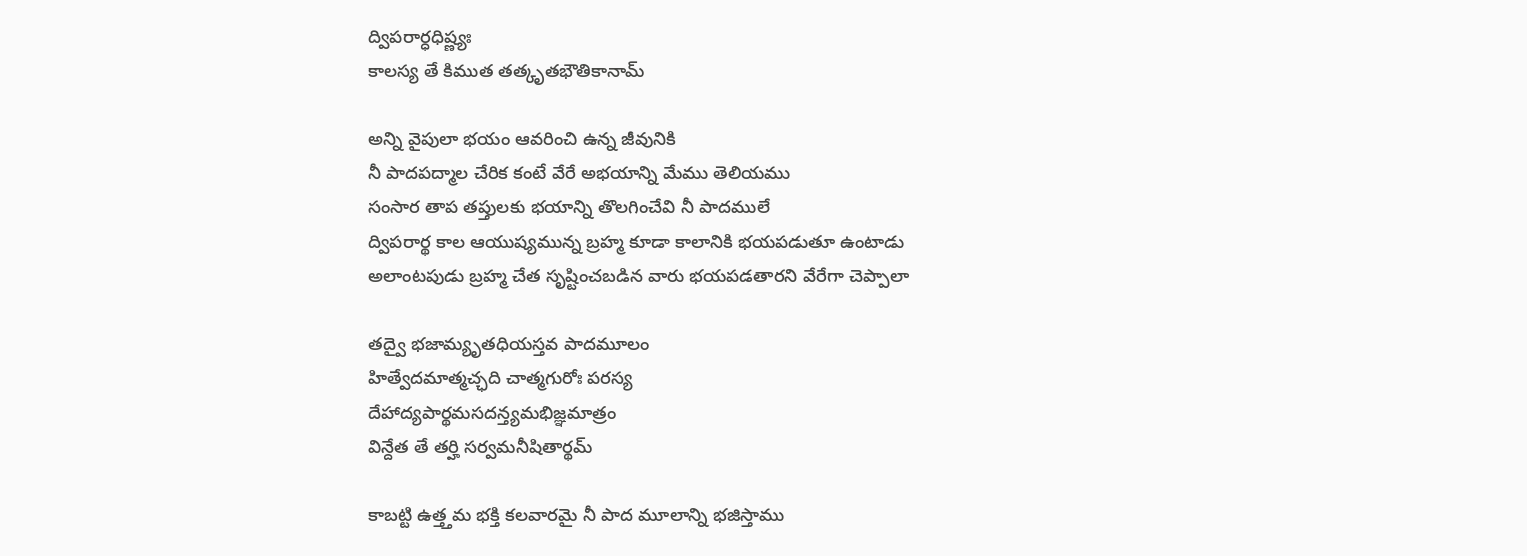ద్విపరార్ధధిష్ణ్యః
కాలస్య తే కిముత తత్కృతభౌతికానామ్

అన్ని వైపులా భయం ఆవరించి ఉన్న జీవునికి
నీ పాదపద్మాల చేరిక కంటే వేరే అభయాన్ని మేము తెలియము
సంసార తాప తప్తులకు భయాన్ని తొలగించేవి నీ పాదములే
ద్విపరార్థ కాల ఆయుష్యమున్న బ్రహ్మ కూడా కాలానికి భయపడుతూ ఉంటాడు
అలాంటపుడు బ్రహ్మ చేత సృష్టించబడిన వారు భయపడతారని వేరేగా చెప్పాలా

తద్వై భజామ్యృతధియస్తవ పాదమూలం
హిత్వేదమాత్మచ్ఛది చాత్మగురోః పరస్య
దేహాద్యపార్థమసదన్త్యమభిజ్ఞమాత్రం
విన్దేత తే తర్హి సర్వమనీషితార్థమ్

కాబట్టి ఉత్త్తమ భక్తి కలవారమై నీ పాద మూలాన్ని భజిస్తాము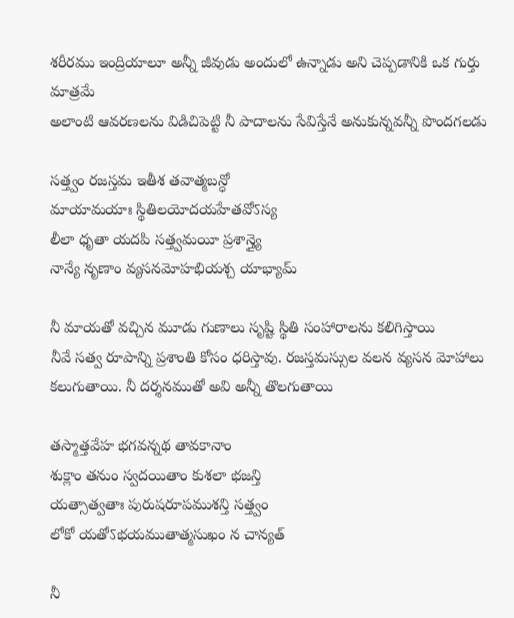శరీరము ఇంద్రియాలూ అన్నీ జీవుడు అందులో ఉన్నాడు అని చెప్పడానికి ఒక గుర్తు  మాత్రమే
అలాంటి ఆవరణలను విడిచిపెట్టి నీ పాదాలను సేవిస్తేనే అనుకున్నవన్నీ పొందగలడు

సత్త్వం రజస్తమ ఇతీశ తవాత్మబన్ధో
మాయామయాః స్థితిలయోదయహేతవోऽస్య
లీలా ధృతా యదపి సత్త్వమయీ ప్రశాన్త్యై
నాన్యే నృణాం వ్యసనమోహభియశ్చ యాభ్యామ్

నీ మాయతో వచ్చిన మూడు గుణాలు సృష్టి స్థితి సంహారాలను కలిగిస్తాయి
నీవే సత్వ రూపాన్ని ప్రశాంతి కోసం ధరిస్తావు. రజస్తమస్సుల వలన వ్యసన మోహాలు కలుగుతాయి. నీ దర్శనముతో అవి అన్నీ తొలగుతాయి

తస్మాత్తవేహ భగవన్నథ తావకానాం
శుక్లాం తనుం స్వదయితాం కుశలా భజన్తి
యత్సాత్వతాః పురుషరూపముశన్తి సత్త్వం
లోకో యతోऽభయముతాత్మసుఖం న చాన్యత్

నీ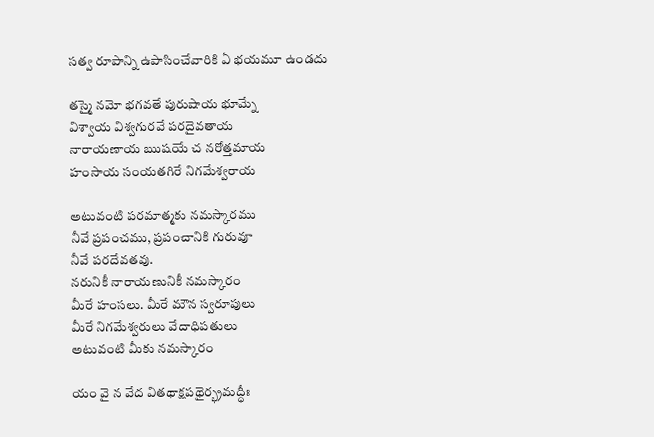సత్వ రూపాన్ని ఉపాసించేవారికి ఏ భయమూ ఉండదు

తస్మై నమో భగవతే పురుషాయ భూమ్నే
విశ్వాయ విశ్వగురవే పరదైవతాయ
నారాయణాయ ఋషయే చ నరోత్తమాయ
హంసాయ సంయతగిరే నిగమేశ్వరాయ

అటువంటి పరమాత్మకు నమస్కారము
నీవే ప్రపంచము, ప్రపంచానికి గురువూ
నీవే పరదేవతవు.
నరునికీ నారాయణునికీ నమస్కారం
మీరే హంసలు. మీరే మౌన స్వరూపులు
మీరే నిగమేశ్వరులు వేదాధిపతులు
అటువంటి మీకు నమస్కారం

యం వై న వేద వితథాక్షపథైర్భ్రమద్ధీః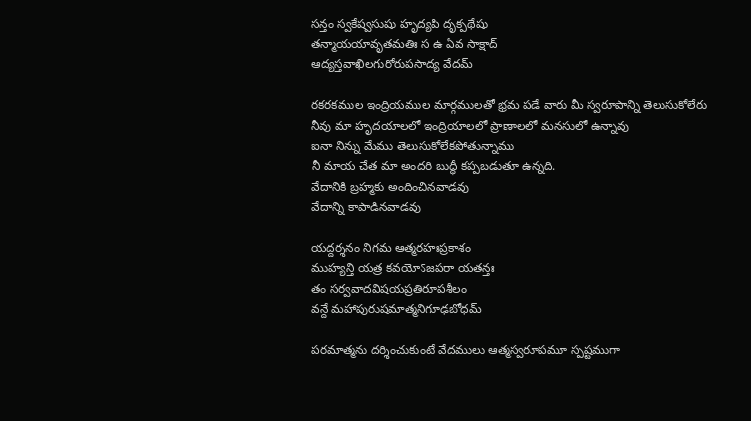సన్తం స్వకేష్వసుషు హృద్యపి దృక్పథేషు
తన్మాయయావృతమతిః స ఉ ఏవ సాక్షాద్
ఆద్యస్తవాఖిలగురోరుపసాద్య వేదమ్

రకరకముల ఇంద్రియముల మార్గములతో భ్రమ పడే వారు మీ స్వరూపాన్ని తెలుసుకోలేరు
నీవు మా హృదయాలలో ఇంద్రియాలలో ప్రాణాలలో మనసులో ఉన్నావు
ఐనా నిన్ను మేము తెలుసుకోలేకపోతున్నాము
నీ మాయ చేత మా అందరి బుద్ధీ కప్పబడుతూ ఉన్నది.
వేదానికి బ్రహ్మకు అందించినవాడవు
వేదాన్ని కాపాడినవాడవు

యద్దర్శనం నిగమ ఆత్మరహఃప్రకాశం
ముహ్యన్తి యత్ర కవయోऽజపరా యతన్తః
తం సర్వవాదవిషయప్రతిరూపశీలం
వన్దే మహాపురుషమాత్మనిగూఢబోధమ్

పరమాత్మను దర్శించుకుంటే వేదములు ఆత్మస్వరూపమూ స్పష్టముగా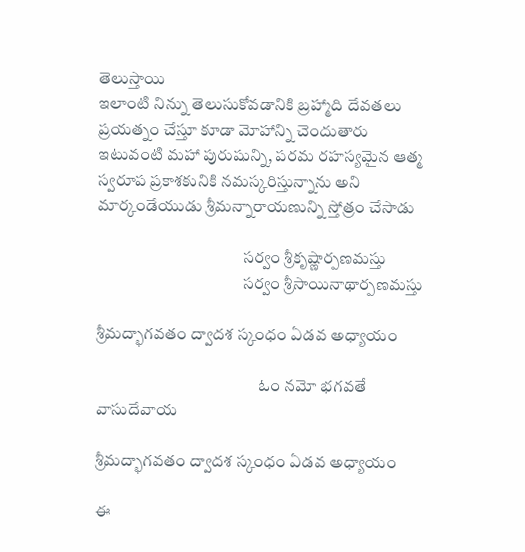తెలుస్తాయి
ఇలాంటి నిన్ను తెలుసుకోవడానికి బ్రహ్మాది దేవతలు ప్రయత్నం చేస్తూ కూడా మోహాన్ని చెందుతారు
ఇటువంటి మహా పురుషున్ని, పరమ రహస్యమైన ఆత్మ స్వరూప ప్రకాశకునికి నమస్కరిస్తున్నాను అని మార్కండేయుడు శ్రీమన్నారాయణున్ని స్తోత్రం చేసాడు

                                            సర్వం శ్రీకృష్ణార్పణమస్తు
                                            సర్వం శ్రీసాయినాథార్పణమస్తు

శ్రీమద్భాగవతం ద్వాదశ స్కంధం ఏడవ అధ్యాయం

                                                 ఓం నమో భగవతే వాసుదేవాయ

శ్రీమద్భాగవతం ద్వాదశ స్కంధం ఏడవ అధ్యాయం

ఈ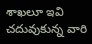శాఖలూ ఇవి చదువుకున్న వారి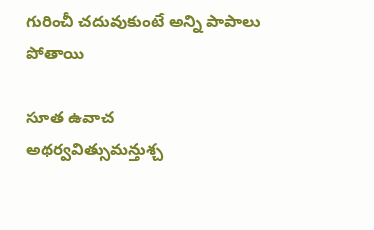గురించీ చదువుకుంటే అన్ని పాపాలు పోతాయి

సూత ఉవాచ
అథర్వవిత్సుమన్తుశ్చ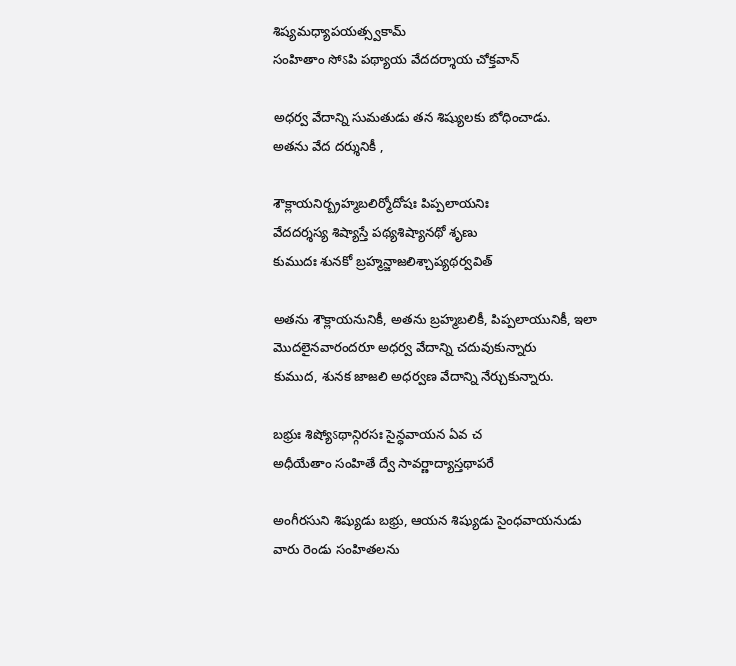శిష్యమధ్యాపయత్స్వకామ్
సంహితాం సోऽపి పథ్యాయ వేదదర్శాయ చోక్తవాన్

అధర్వ వేదాన్ని సుమతుడు తన శిష్యులకు బోధించాడు.
అతను వేద దర్శునికీ ,

శౌక్లాయనిర్బ్రహ్మబలిర్మోదోషః పిప్పలాయనిః
వేదదర్శస్య శిష్యాస్తే పథ్యశిష్యానథో శృణు
కుముదః శునకో బ్రహ్మన్జాజలిశ్చాప్యథర్వవిత్

అతను శౌక్లాయనునికీ, అతను బ్రహ్మబలికీ, పిప్పలాయునికీ, ఇలా మొదలైనవారందరూ అధర్వ వేదాన్ని చదువుకున్నారు
కుముద, శునక జాజలి అధర్వణ వేదాన్ని నేర్చుకున్నారు.

బభ్రుః శిష్యోऽథాన్గిరసః సైన్ధవాయన ఏవ చ
అధీయేతాం సంహితే ద్వే సావర్ణాద్యాస్తథాపరే

అంగీరసుని శిష్యుడు బభ్రు, ఆయన శిష్యుడు సైంధవాయనుడు
వారు రెండు సంహితలను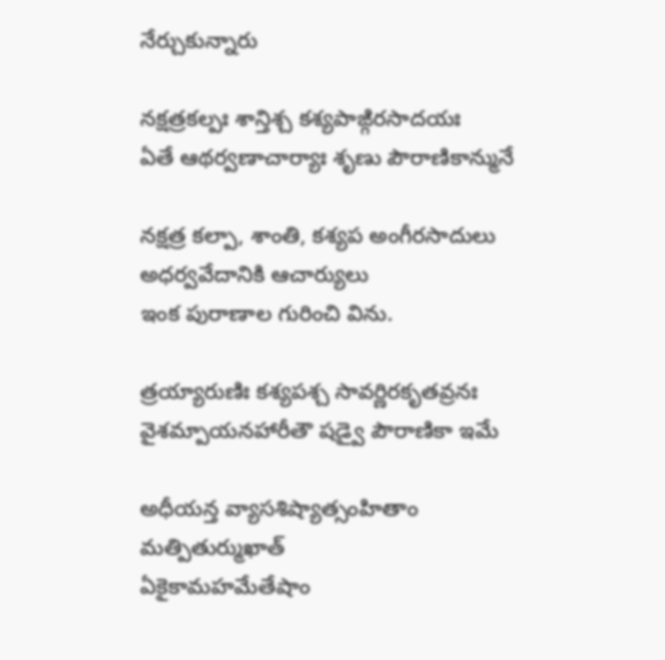నేర్చుకున్నారు

నక్షత్రకల్పః శాన్తిశ్చ కశ్యపాఙ్గిరసాదయః
ఏతే ఆథర్వణాచార్యాః శృణు పౌరాణికాన్మునే

నక్షత్ర కల్పా, శాంతి, కశ్యప అంగీరసాదులు అధర్వవేదానికి ఆచార్యులు
ఇంక పురాణాల గురించి విను.

త్రయ్యారుణిః కశ్యపశ్చ సావర్ణిరకృతవ్రనః
వైశమ్పాయనహారీతౌ షడ్వై పౌరాణికా ఇమే

అధీయన్త వ్యాసశిష్యాత్సంహితాం మత్పితుర్ముఖాత్
ఏకైకామహమేతేషాం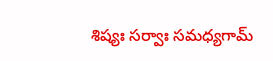శిష్యః సర్వాః సమధ్యగామ్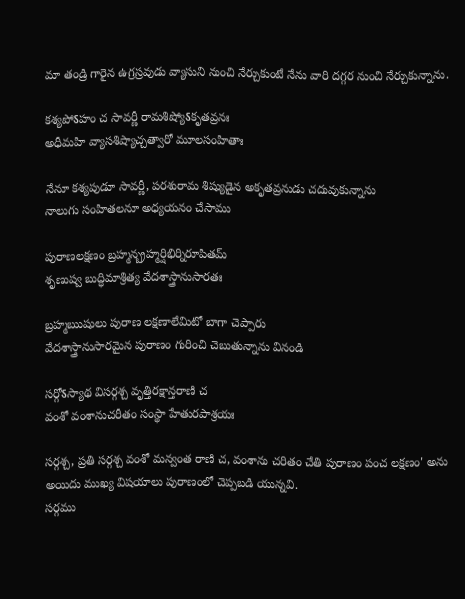మా తండ్రి గారైన ఉగ్రస్రవుడు వ్యాసుని నుంచి నేర్చుకుంటే నేను వారి దగ్గర నుంచి నేర్చుకున్నాను.

కశ్యపోऽహం చ సావర్ణీ రామశిష్యోऽకృతవ్రనః
అధీమహి వ్యాసశిష్యాచ్చత్వారో మూలసంహితాః

నేనూ కశ్యపుడూ సావర్ణీ, పరశురామ శిష్యుడైన అకృతవ్రనుడు చదువుకున్నాను
నాలుగు సంహితలనూ అధ్యయనం చేసాము

పురాణలక్షణం బ్రహ్మన్బ్రహ్మర్షిభిర్నిరూపితమ్
శృణుష్వ బుద్ధిమాశ్రిత్య వేదశాస్త్రానుసారతః

బ్రహ్మఋషులు పురాణ లక్షణాలేమిటో బాగా చెప్పారు
వేదశాస్త్రానుసారమైన పురాణం గురించి చెబుతున్నాను వినండి

సర్గోऽస్యాథ విసర్గశ్చ వృత్తిరక్షాన్తరాణి చ
వంశో వంశానుచరీతం సంస్థా హేతురపాశ్రయః

సర్గశ్చ, ప్రతి సర్గశ్చ వంశో మన్వంత రాణి చ, వంశాను చరితం చేతి పురాణం పంచ లక్షణం' అను అయిదు ముఖ్య విషయాలు పురాణంలో చెప్పబడి యున్నవి.
సర్గము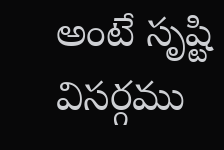అంటే సృష్టి
విసర్గము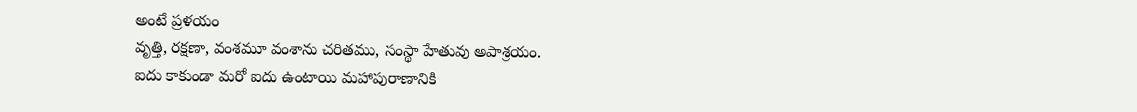అంటే ప్రళయం
వృత్తి, రక్షణా, వంశమూ వంశాను చరితము, సంస్థా హేతువు అపాశ్రయం.
ఐదు కాకుండా మరో ఐదు ఉంటాయి మహాపురాణానికి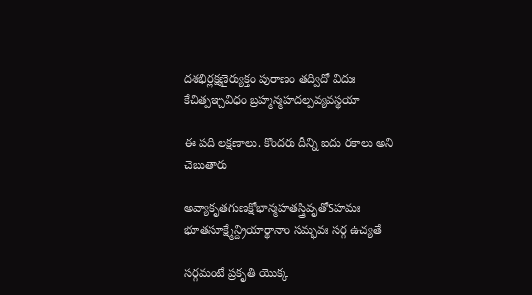దశభిర్లక్షణైర్యుక్తం పురాణం తద్విదో విదుః
కేచిత్పఞ్చవిధం బ్రహ్మన్మహదల్పవ్యవస్థయా

ఈ పది లక్షణాలు. కొందరు దీన్ని ఐదు రకాలు అని చెబుతారు

అవ్యాకృతగుణక్షోభాన్మహతస్త్రివృతోऽహమః
భూతసూక్ష్మేన్ద్రియార్థానాం సమ్భవః సర్గ ఉచ్యతే

సర్గమంటే ప్రకృతి యొక్క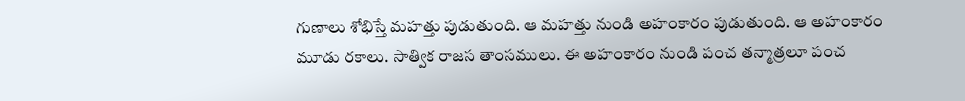గుణాలు శోభిస్తే మహత్తు పుడుతుంది. ఆ మహత్తు నుండి అహంకారం పుడుతుంది. ఆ అహంకారం మూడు రకాలు. సాత్విక రాజస తాంసములు. ఈ అహంకారం నుండి పంచ తన్మాత్రలూ పంచ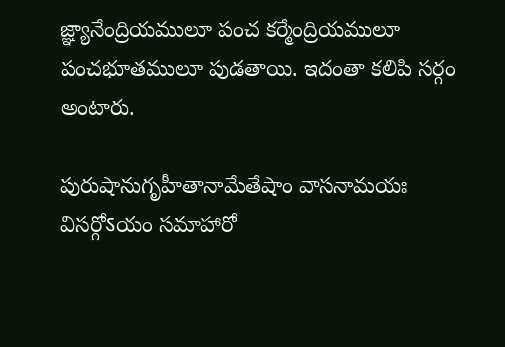జ్ఞ్యానేంద్రియములూ పంచ కర్మేంద్రియములూ పంచభూతములూ పుడతాయి. ఇదంతా కలిపి సర్గం అంటారు.

పురుషానుగృహీతానామేతేషాం వాసనామయః
విసర్గోऽయం సమాహారో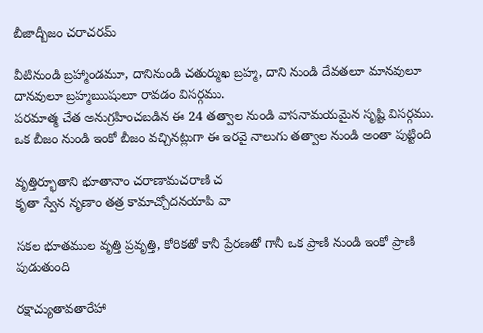బీజాద్బీజం చరాచరమ్

వీటినుండి బ్రహ్మాండమూ, దానినుండి చతుర్ముఖ బ్రహ్మ, దాని నుండి దేవతలూ మానవులూ దానవులూ బ్రహ్మఋషులూ రావడం విసర్గము.
పరమాత్మ చేత అనుగ్రహించబడిన ఈ 24 తత్వాల నుండి వాసనామయమైన సృష్టి విసర్గము. ఒక బీజం నుండి ఇంకో బీజం వచ్చినట్లుగా ఈ ఇరవై నాలుగు తత్వాల నుండి అంతా పుట్టింది

వృత్తిర్భూతాని భూతానాం చరాణామచరాణి చ
కృతా స్వేన నృణాం తత్ర కామాచ్చోదనయాపి వా

సకల భూతముల వృత్తి ప్రవృత్తి, కోరికతో కానీ ప్రేరణతో గానీ ఒక ప్రాణి నుండి ఇంకో ప్రాణి పుడుతుంది

రక్షాచ్యుతావతారేహా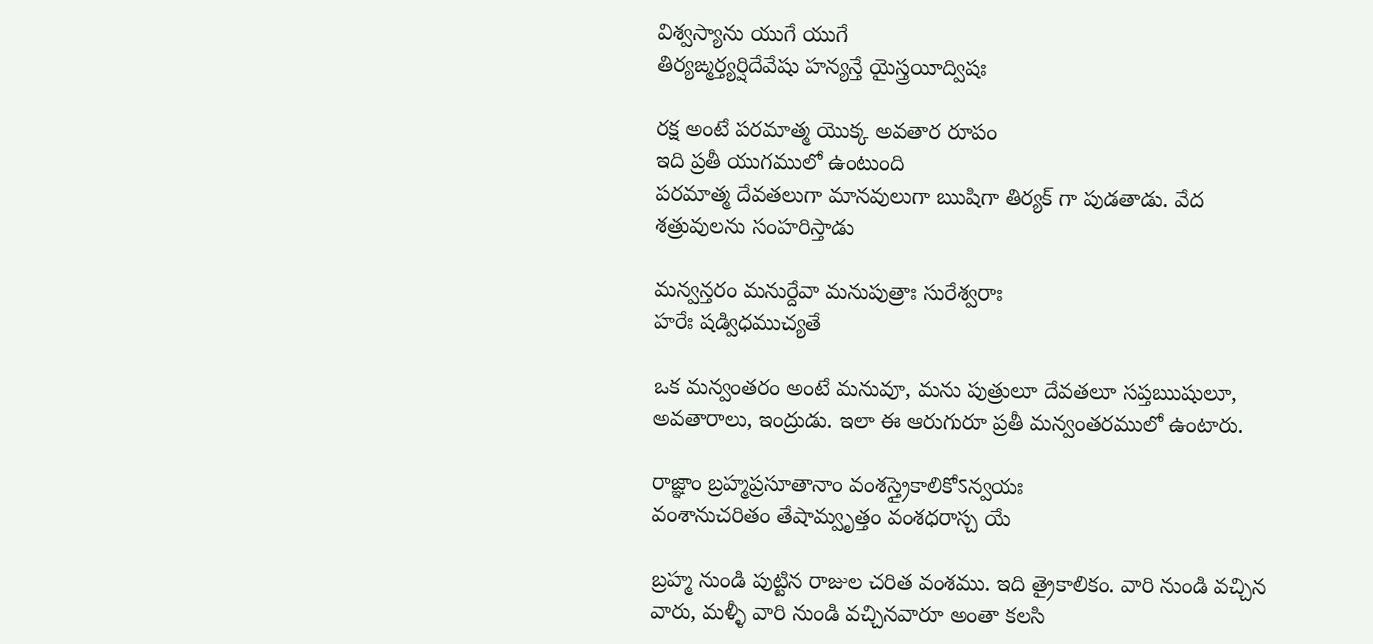విశ్వస్యాను యుగే యుగే
తిర్యఙ్మర్త్యర్షిదేవేషు హన్యన్తే యైస్త్రయీద్విషః

రక్ష అంటే పరమాత్మ యొక్క అవతార రూపం
ఇది ప్రతీ యుగములో ఉంటుంది
పరమాత్మ దేవతలుగా మానవులుగా ఋషిగా తిర్యక్ గా పుడతాడు. వేద శత్రువులను సంహరిస్తాడు

మన్వన్తరం మనుర్దేవా మనుపుత్రాః సురేశ్వరాః
హరేః షడ్విధముచ్యతే

ఒక మన్వంతరం అంటే మనువూ, మను పుత్రులూ దేవతలూ సప్తఋషులూ, అవతారాలు, ఇంద్రుడు. ఇలా ఈ ఆరుగురూ ప్రతీ మన్వంతరములో ఉంటారు.

రాజ్ఞాం బ్రహ్మప్రసూతానాం వంశస్త్రైకాలికోऽన్వయః
వంశానుచరితం తేషామ్వృత్తం వంశధరాస్చ యే

బ్రహ్మ నుండి పుట్టిన రాజుల చరిత వంశము. ఇది త్రైకాలికం. వారి నుండి వచ్చిన వారు, మళ్ళీ వారి నుండి వచ్చినవారూ అంతా కలసి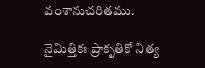వంశానుచరితము.

నైమిత్తికః ప్రాకృతికో నిత్య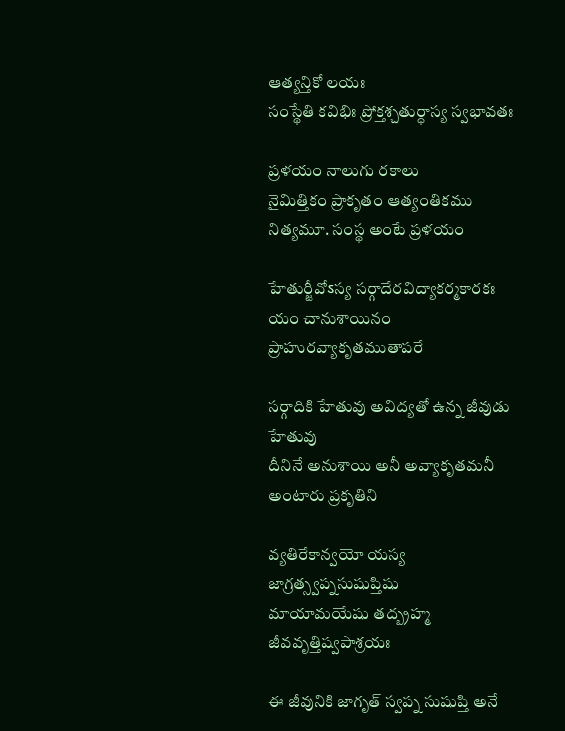ఆత్యన్తికో లయః
సంస్థేతి కవిభిః ప్రోక్తశ్చతుర్ధాస్య స్వభావతః

ప్రళయం నాలుగు రకాలు
నైమిత్తికం ప్రాకృతం ఆత్యంతికము నిత్యమూ. సంస్థ అంటే ప్రళయం

హేతుర్జీవోऽస్య సర్గాదేరవిద్యాకర్మకారకః
యం చానుశాయినం ప్రాహురవ్యాకృతముతాపరే

సర్గాదికి హేతువు అవిద్యతో ఉన్న జీవుడు హేతువు
దీనినే అనుశాయి అనీ అవ్యాకృతమనీ అంటారు ప్రకృతిని

వ్యతిరేకాన్వయో యస్య జాగ్రత్స్వప్నసుషుప్తిషు
మాయామయేషు తద్బ్రహ్మ జీవవృత్తిష్వపాశ్రయః

ఈ జీవునికి జాగృత్ స్వప్న సుషుప్తి అనే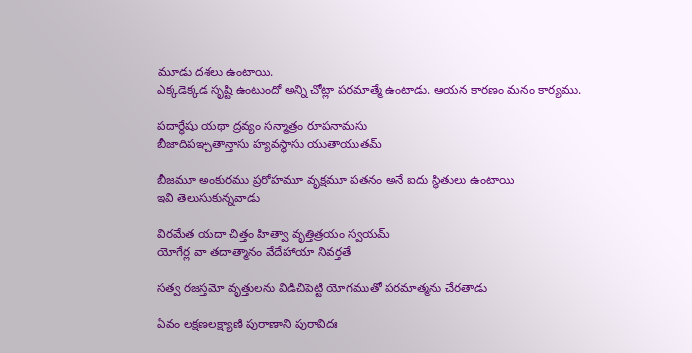మూడు దశలు ఉంటాయి.
ఎక్కడెక్కడ సృష్టి ఉంటుందో అన్ని చోట్లా పరమాత్మే ఉంటాడు. ఆయన కారణం మనం కార్యము.

పదార్థేషు యథా ద్రవ్యం సన్మాత్రం రూపనామసు
బీజాదిపఞ్చతాన్తాసు హ్యవస్థాసు యుతాయుతమ్

బీజమూ అంకురము ప్రరోహమూ వృక్షమూ పతనం అనే ఐదు స్థితులు ఉంటాయి
ఇవి తెలుసుకున్నవాడు

విరమేత యదా చిత్తం హిత్వా వృత్తిత్రయం స్వయమ్
యోగేర్ల వా తదాత్మానం వేదేహాయా నివర్తతే

సత్వ రజస్తమో వృత్తులను విడిచిపెట్టి యోగముతో పరమాత్మను చేరతాడు

ఏవం లక్షణలక్ష్యాణి పురాణాని పురావిదః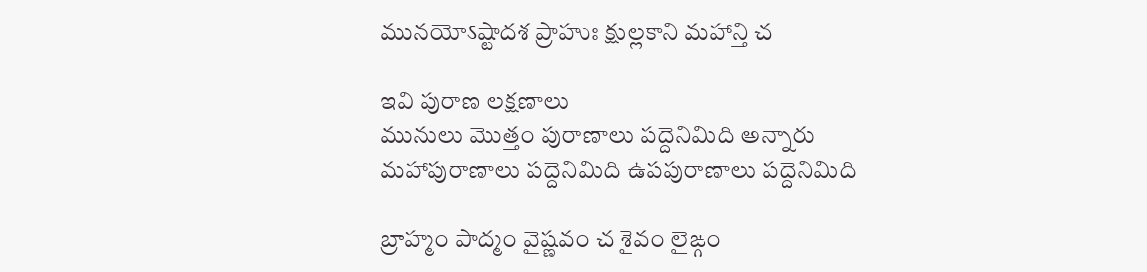మునయోऽష్టాదశ ప్రాహుః క్షుల్లకాని మహాన్తి చ

ఇవి పురాణ లక్షణాలు
మునులు మొత్తం పురాణాలు పద్దెనిమిది అన్నారు
మహాపురాణాలు పద్దెనిమిది ఉపపురాణాలు పద్దెనిమిది

బ్రాహ్మం పాద్మం వైష్ణవం చ శైవం లైఙ్గం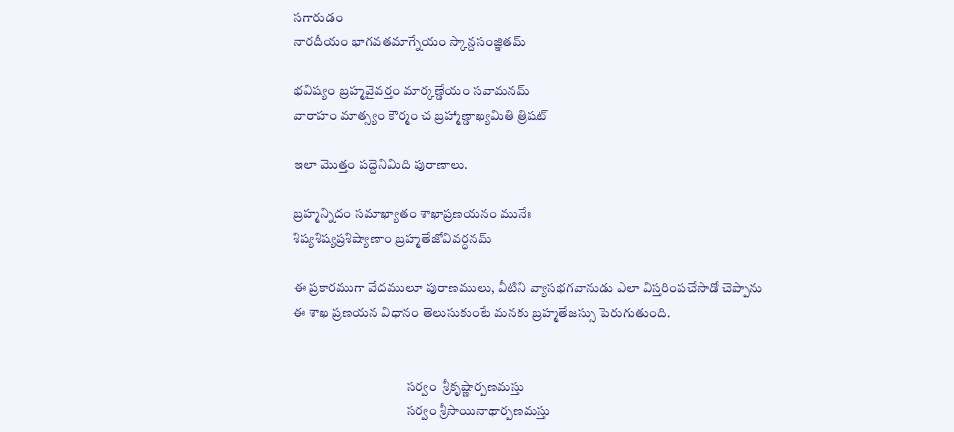సగారుడం
నారదీయం భాగవతమాగ్నేయం స్కాన్దసంజ్ఞితమ్

భవిష్యం బ్రహ్మవైవర్తం మార్కణ్డేయం సవామనమ్
వారాహం మాత్స్యం కౌర్మం చ బ్రహ్మాణ్డాఖ్యమితి త్రిషట్

ఇలా మొత్తం పద్దెనిమిది పురాణాలు.

బ్రహ్మన్నిదం సమాఖ్యాతం శాఖాప్రణయనం మునేః
శిష్యశిష్యప్రశిష్యాణాం బ్రహ్మతేజోవివర్ధనమ్

ఈ ప్రకారముగా వేదములూ పురాణములు, వీటిని వ్యాసభగవానుడు ఎలా విస్తరింపచేసాడో చెప్పాను
ఈ శాఖ ప్రణయన విధానం తెలుసుకుంటే మనకు బ్రహ్మతేజస్సు పెరుగుతుంది.


                                           సర్వం  శ్రీకృష్ణార్పణమస్తు
                                           సర్వం శ్రీసాయినాథార్పణమస్తు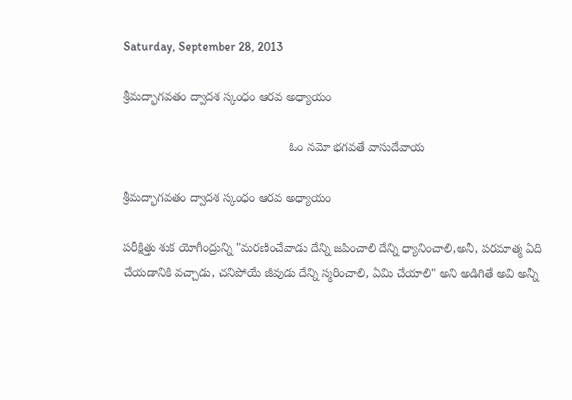Saturday, September 28, 2013

శ్రీమద్భాగవతం ద్వాదశ స్కంధం ఆరవ అధ్యాయం

                                                 ఓం నమో భగవతే వాసుదేవాయ

శ్రీమద్భాగవతం ద్వాదశ స్కంధం ఆరవ అధ్యాయం

పరీక్షిత్తు శుక యోగీంద్రున్ని "మరణించేవాడు దేన్ని జపించాలి దేన్ని ధ్యానించాలి,అనీ, పరమాత్మ ఏది చేయడానికి వచ్చాడు, చనిపోయే జీవుడు దేన్ని స్మరించాలి, ఏమి చేయాలి" అని అడిగితే అవి అన్నీ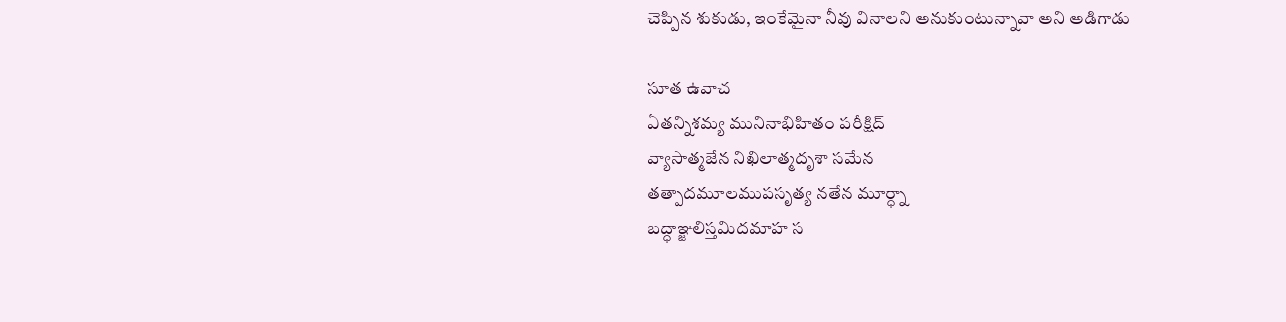చెప్పిన శుకుడు, ఇంకేమైనా నీవు వినాలని అనుకుంటున్నావా అని అడిగాడు

సూత ఉవాచ
ఏతన్నిశమ్య మునినాభిహితం పరీక్షిద్
వ్యాసాత్మజేన నిఖిలాత్మదృశా సమేన
తత్పాదమూలముపసృత్య నతేన మూర్ధ్నా
బద్ధాఞ్జలిస్తమిదమాహ స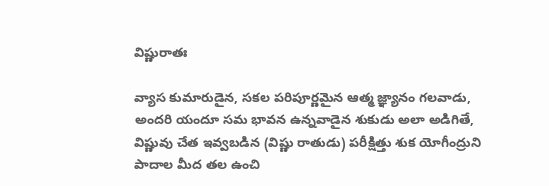విష్ణురాతః

వ్యాస కుమారుడైన, సకల పరిపూర్ణమైన ఆత్మ జ్ఞ్యానం గలవాడు, అందరి యందూ సమ భావన ఉన్నవాడైన శుకుడు అలా అడిగితే,
విష్ణువు చేత ఇవ్వబడిన (విష్ణు రాతుడు) పరీక్షిత్తు శుక యోగీంద్రుని పాదాల మీద తల ఉంచి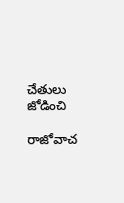చేతులు జోడించి

రాజోవాచ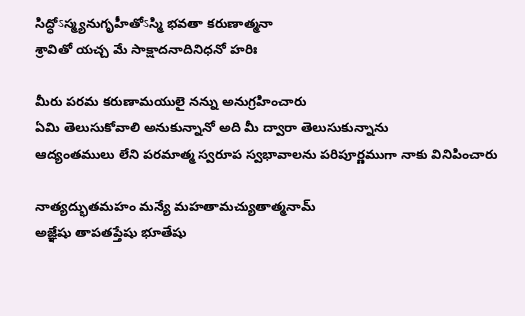సిద్ధోऽస్మ్యనుగృహీతోऽస్మి భవతా కరుణాత్మనా
శ్రావితో యచ్చ మే సాక్షాదనాదినిధనో హరిః

మీరు పరమ కరుణామయులై నన్ను అనుగ్రహించారు
ఏమి తెలుసుకోవాలి అనుకున్నానో అది మీ ద్వారా తెలుసుకున్నాను
ఆద్యంతములు లేని పరమాత్మ స్వరూప స్వభావాలను పరిపూర్ణముగా నాకు వినిపించారు

నాత్యద్భుతమహం మన్యే మహతామచ్యుతాత్మనామ్
అజ్ఞేషు తాపతప్తేషు భూతేషు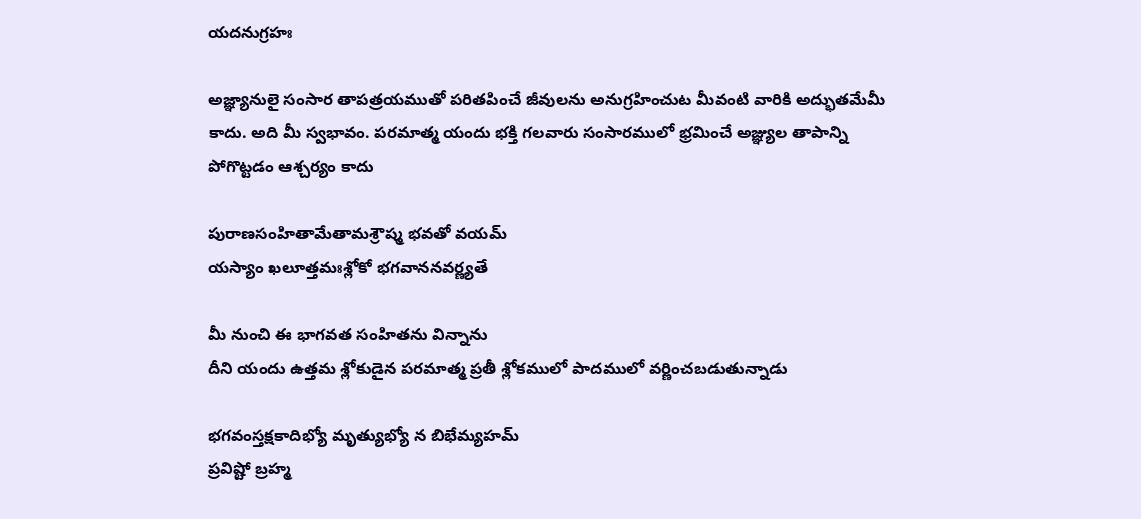యదనుగ్రహః

అజ్ఞ్యానులై సంసార తాపత్రయముతో పరితపించే జీవులను అనుగ్రహించుట మీవంటి వారికి అద్భుతమేమీ కాదు. అది మీ స్వభావం. పరమాత్మ యందు భక్తి గలవారు సంసారములో భ్రమించే అజ్ఞ్యుల తాపాన్ని పోగొట్టడం ఆశ్చర్యం కాదు

పురాణసంహితామేతామశ్రౌష్మ భవతో వయమ్
యస్యాం ఖలూత్తమఃశ్లోకో భగవాననవర్ణ్యతే

మీ నుంచి ఈ భాగవత సంహితను విన్నాను
దీని యందు ఉత్తమ శ్లోకుడైన పరమాత్మ ప్రతీ శ్లోకములో పాదములో వర్ణించబడుతున్నాడు

భగవంస్తక్షకాదిభ్యో మృత్యుభ్యో న బిభేమ్యహమ్
ప్రవిష్టో బ్రహ్మ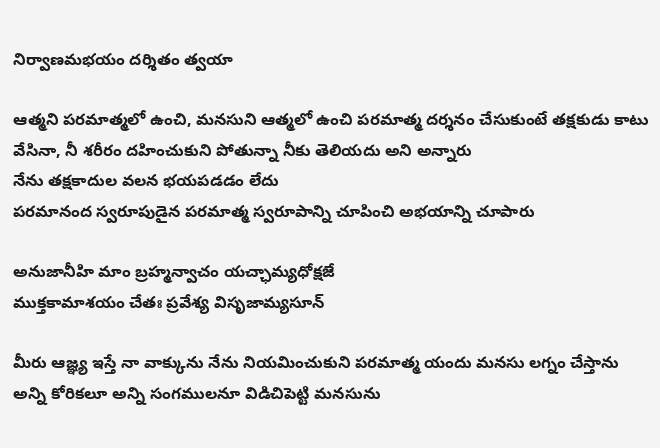నిర్వాణమభయం దర్శితం త్వయా

ఆత్మని పరమాత్మలో ఉంచి, మనసుని ఆత్మలో ఉంచి పరమాత్మ దర్శనం చేసుకుంటే తక్షకుడు కాటు వేసినా, నీ శరీరం దహించుకుని పోతున్నా నీకు తెలియదు అని అన్నారు
నేను తక్షకాదుల వలన భయపడడం లేదు
పరమానంద స్వరూపుడైన పరమాత్మ స్వరూపాన్ని చూపించి అభయాన్ని చూపారు

అనుజానీహి మాం బ్రహ్మన్వాచం యచ్ఛామ్యధోక్షజే
ముక్తకామాశయం చేతః ప్రవేశ్య విసృజామ్యసూన్

మీరు ఆజ్ఞ్య ఇస్తే నా వాక్కును నేను నియమించుకుని పరమాత్మ యందు మనసు లగ్నం చేస్తాను
అన్ని కోరికలూ అన్ని సంగములనూ విడిచిపెట్టి మనసును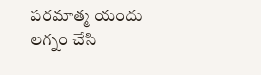పరమాత్మ యందు లగ్నం చేసి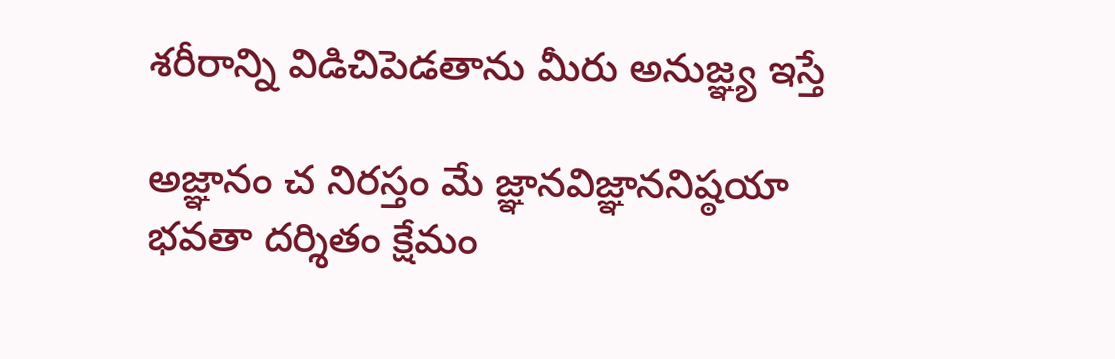శరీరాన్ని విడిచిపెడతాను మీరు అనుజ్ఞ్య ఇస్తే

అజ్ఞానం చ నిరస్తం మే జ్ఞానవిజ్ఞాననిష్ఠయా
భవతా దర్శితం క్షేమం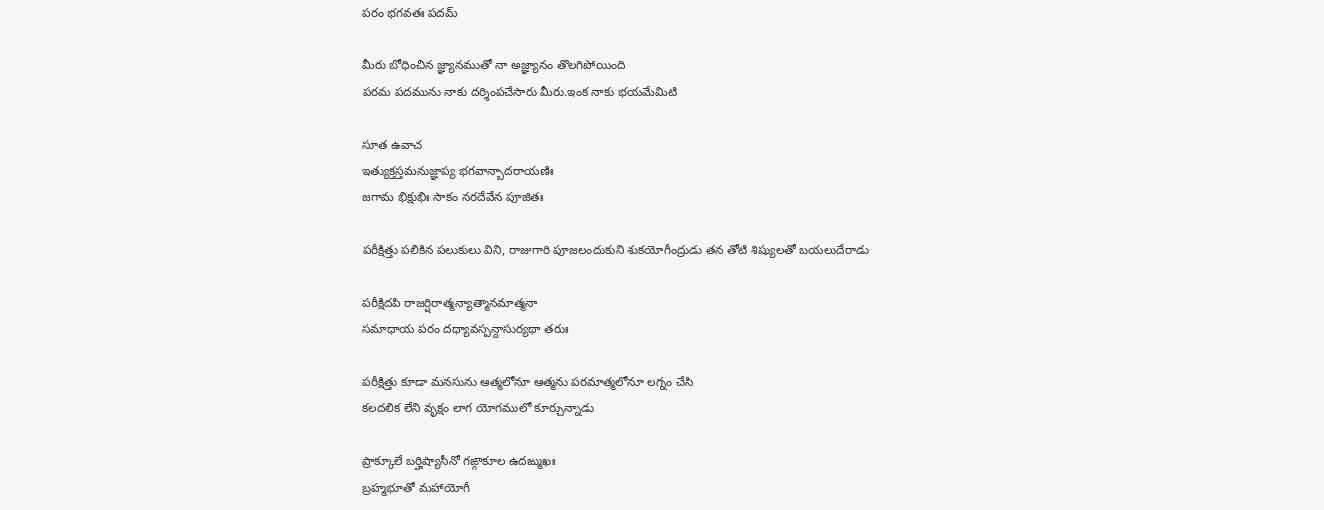పరం భగవతః పదమ్

మీరు బోధించిన జ్ఞ్యానముతో నా అజ్ఞ్యానం తొలగిపోయింది
పరమ పదమును నాకు దర్శింపచేసారు మీరు.ఇంక నాకు భయమేమిటి

సూత ఉవాచ
ఇత్యుక్తస్తమనుజ్ఞాప్య భగవాన్బాదరాయణిః
జగామ భిక్షుభిః సాకం నరదేవేన పూజితః

పరీక్షిత్తు పలికిన పలుకులు విని, రాజుగారి పూజలందుకుని శుకయోగీంద్రుడు తన తోటి శిష్యులతో బయలుదేరాడు

పరీక్షిదపి రాజర్షిరాత్మన్యాత్మానమాత్మనా
సమాధాయ పరం దధ్యావస్పన్దాసుర్యథా తరుః

పరీక్షిత్తు కూడా మనసును ఆత్మలోనూ ఆత్మను పరమాత్మలోనూ లగ్నం చేసి
కలదలిక లేని వృక్షం లాగ యోగములో కూర్చున్నాడు

ప్రాక్కూలే బర్హిష్యాసీనో గఙ్గాకూల ఉదఙ్ముఖః
బ్రహ్మభూతో మహాయోగీ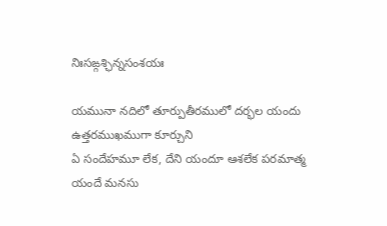నిఃసఙ్గశ్ఛిన్నసంశయః

యమునా నదిలో తూర్పుతీరములో దర్భల యందు ఉత్తరముఖముగా కూర్చుని
ఏ సందేహమూ లేక, దేని యందూ ఆశలేక పరమాత్మ యందే మనసు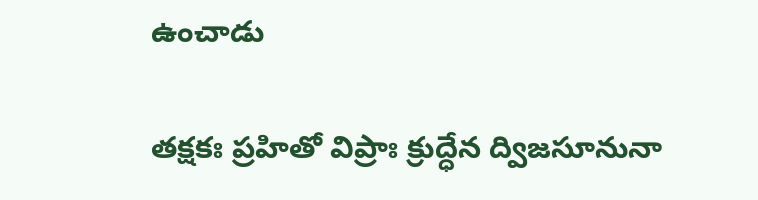ఉంచాడు

తక్షకః ప్రహితో విప్రాః క్రుద్ధేన ద్విజసూనునా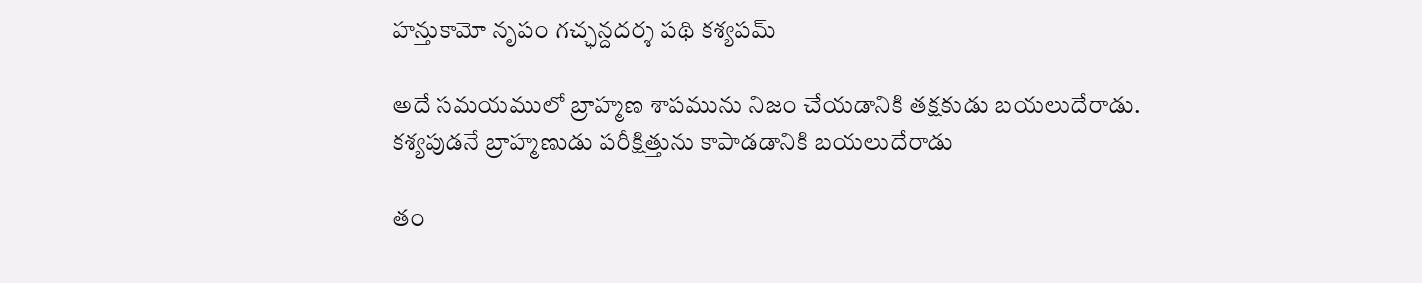హన్తుకామో నృపం గచ్ఛన్దదర్శ పథి కశ్యపమ్

అదే సమయములో బ్రాహ్మణ శాపమును నిజం చేయడానికి తక్షకుడు బయలుదేరాడు.
కశ్యపుడనే బ్రాహ్మణుడు పరీక్షిత్తును కాపాడడానికి బయలుదేరాడు

తం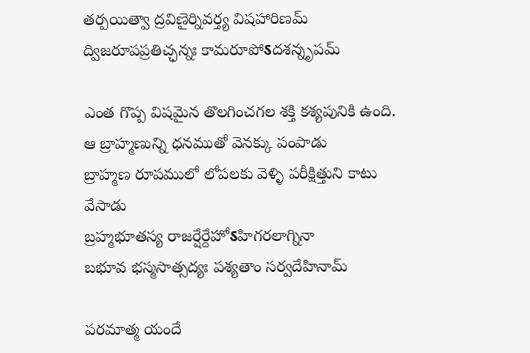తర్పయిత్వా ద్రవిణైర్నివర్త్య విషహారిణమ్
ద్విజరూపప్రతిచ్ఛన్నః కామరూపోऽదశన్నృపమ్

ఎంత గొప్ప విషమైన తొలగించగల శక్తి కశ్యపునికి ఉంది.
ఆ బ్రాహ్మణున్ని ధనముతో వెనక్కు పంపాడు
బ్రాహ్మణ రూపములో లోపలకు వెళ్ళి పరీక్షిత్తుని కాటు వేసాడు
బ్రహ్మభూతస్య రాజర్షేర్దేహోऽహిగరలాగ్నినా
బభూవ భస్మసాత్సద్యః పశ్యతాం సర్వదేహినామ్

పరమాత్మ యందే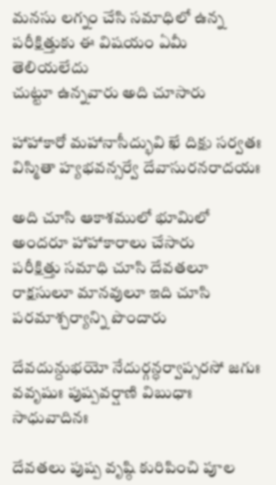మనసు లగ్నం చేసి సమాధిలో ఉన్న పరీక్షిత్తుకు ఈ విషయం ఏమీ తెలియలేదు
చుట్టూ ఉన్నవారు అది చూసారు

హాహాకారో మహానాసీద్భువి ఖే దిక్షు సర్వతః
విస్మితా హ్యభవన్సర్వే దేవాసురనరాదయః

అది చూసి ఆకాశములో భూమిలో అందరూ హాహాకారాలు చేసారు
పరీక్షిత్తు సమాధి చూసి దేవతలూ రాక్షసులూ మానవులూ ఇది చూసి పరమాశ్చర్యాన్ని పొందారు

దేవదున్దుభయో నేదుర్గన్ధర్వాప్సరసో జగుః
వవృషుః పుష్పవర్షాణి విబుధాః సాధువాదినః

దేవతలు పుష్ప వృష్ఠి కురిపించి పూల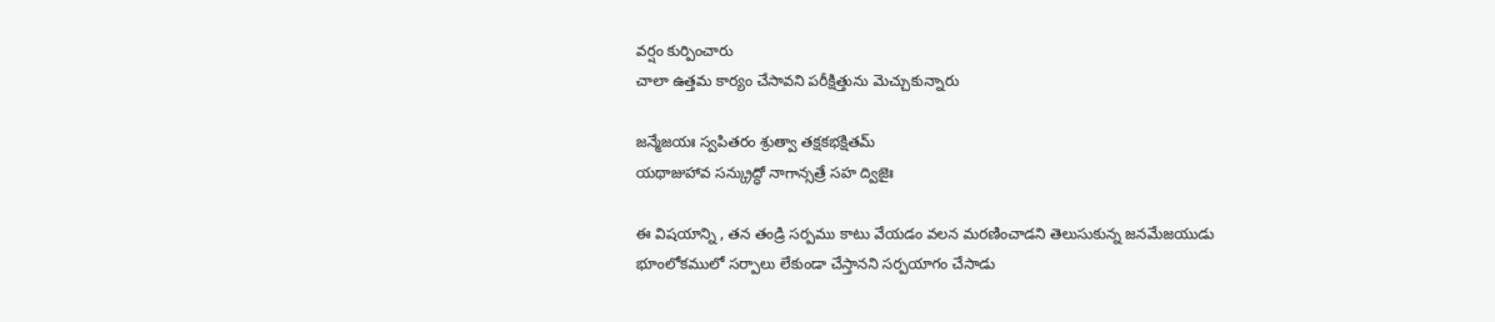వర్షం కుర్పించారు
చాలా ఉత్తమ కార్యం చేసావని పరీక్షిత్తును మెచ్చుకున్నారు

జన్మేజయః స్వపితరం శ్రుత్వా తక్షకభక్షితమ్
యథాజుహావ సన్క్రుద్ధో నాగాన్సత్రే సహ ద్విజైః

ఈ విషయాన్ని , తన తండ్రి సర్పము కాటు వేయడం వలన మరణించాడని తెలుసుకున్న జనమేజయుడు
భూంలోకములో సర్పాలు లేకుండా చేస్తానని సర్పయాగం చేసాడు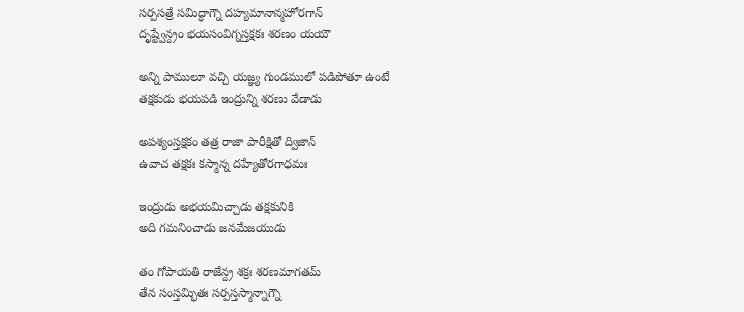సర్పసత్రే సమిద్ధాగ్నౌ దహ్యమానాన్మహోరగాన్
దృష్ట్వేన్ద్రం భయసంవిగ్నస్తక్షకః శరణం యయౌ

అన్ని పాములూ వచ్చి యజ్ఞ్య గుండములో పడిపోతూ ఉంటే
తక్షకుడు భయపడి ఇంద్రున్ని శరణు వేడాడు

అపశ్యంస్తక్షకం తత్ర రాజా పారీక్షితో ద్విజాన్
ఉవాచ తక్షకః కస్మాన్న దహ్యేతోరగాధమః

ఇంద్రుడు అభయమిచ్చాడు తక్షకునికి
అది గమనించాడు జనమేజయుడు

తం గోపాయతి రాజేన్ద్ర శక్రః శరణమాగతమ్
తేన సంస్తమ్భితః సర్పస్తస్మాన్నాగ్నౌ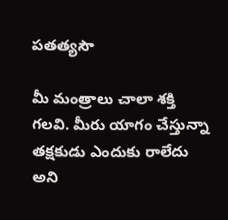పతత్యసౌ

మీ మంత్రాలు చాలా శక్తి గలవి. మీరు యాగం చేస్తున్నా తక్షకుడు ఎందుకు రాలేదు అని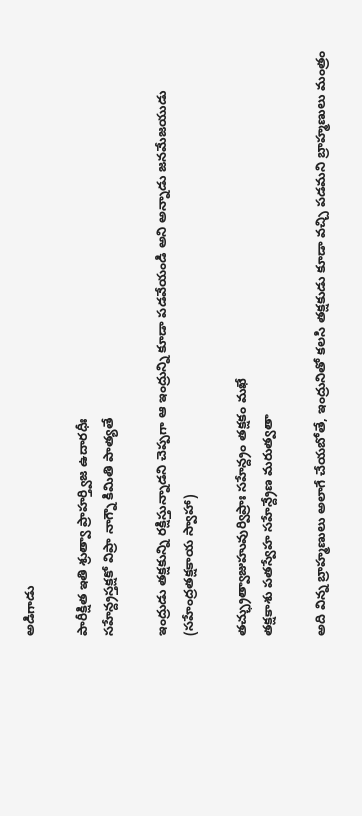అడిగాడు

పారీక్షిత ఇతి శ్రుత్వా ప్రాహర్త్విజ ఉదారధీః
సహేన్ద్రస్తక్షకో విప్రా నాగ్నౌ కిమితి పాత్యతే

ఇంద్రుడు తక్షకున్ని రక్షిస్తున్నాడని చెప్పగా ఆ ఇంద్రున్ని కూడా పడవేయండి అని అన్నాడు జనమేజయుడు
(సహేంద్రతక్షకాయ స్వాహా)

తచ్ఛ్రుత్వాజుహువుర్విప్రాః సహేన్ద్రం తక్షకం మఖే
తక్షకాశు పతస్వేహ సహేన్ద్రేణ మరుత్వతా

అది విన్న బ్రాహ్మణులు అలాగే చేయబోతే, ఇంద్రునితో కలసి తక్షకుడు కూడా వచ్చి పడమని బ్రాహ్మణులు మంత్రం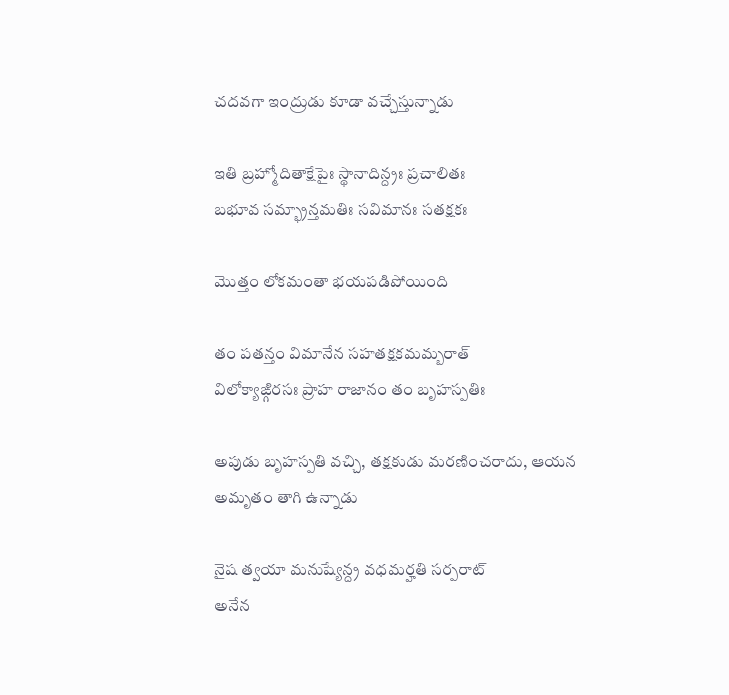చదవగా ఇంద్రుడు కూడా వచ్చేస్తున్నాడు

ఇతి బ్రహ్మోదితాక్షేపైః స్థానాదిన్ద్రః ప్రచాలితః
బభూవ సమ్భ్రాన్తమతిః సవిమానః సతక్షకః

మొత్తం లోకమంతా భయపడిపోయింది

తం పతన్తం విమానేన సహతక్షకమమ్బరాత్
విలోక్యాఙ్గిరసః ప్రాహ రాజానం తం బృహస్పతిః

అపుడు బృహస్పతి వచ్చి, తక్షకుడు మరణించరాదు, ఆయన అమృతం తాగి ఉన్నాడు

నైష త్వయా మనుష్యేన్ద్ర వధమర్హతి సర్పరాట్
అనేన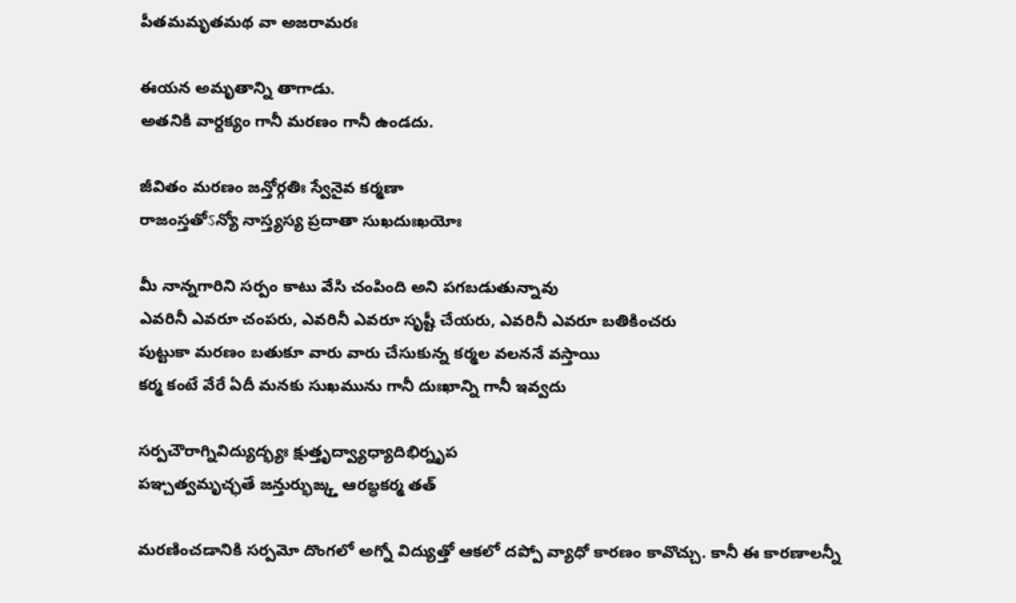పీతమమృతమథ వా అజరామరః

ఈయన అమృతాన్ని తాగాడు.
అతనికి వార్దక్యం గానీ మరణం గానీ ఉండదు.

జీవితం మరణం జన్తోర్గతిః స్వేనైవ కర్మణా
రాజంస్తతోऽన్యో నాస్త్యస్య ప్రదాతా సుఖదుఃఖయోః

మీ నాన్నగారిని సర్పం కాటు వేసి చంపింది అని పగబడుతున్నావు
ఎవరినీ ఎవరూ చంపరు, ఎవరినీ ఎవరూ సృష్టీ చేయరు, ఎవరినీ ఎవరూ బతికించరు
పుట్టుకా మరణం బతుకూ వారు వారు చేసుకున్న కర్మల వలననే వస్తాయి
కర్మ కంటే వేరే ఏదీ మనకు సుఖమును గానీ దుఃఖాన్ని గానీ ఇవ్వదు

సర్పచౌరాగ్నివిద్యుద్భ్యః క్షుత్తృద్వ్యాధ్యాదిభిర్నృప
పఞ్చత్వమృచ్ఛతే జన్తుర్భుఙ్క్త ఆరబ్ధకర్మ తత్

మరణించడానికి సర్పమో దొంగలో అగ్నో విద్యుత్తో ఆకలో దప్పో వ్యాధో కారణం కావొచ్చు. కానీ ఈ కారణాలన్నీ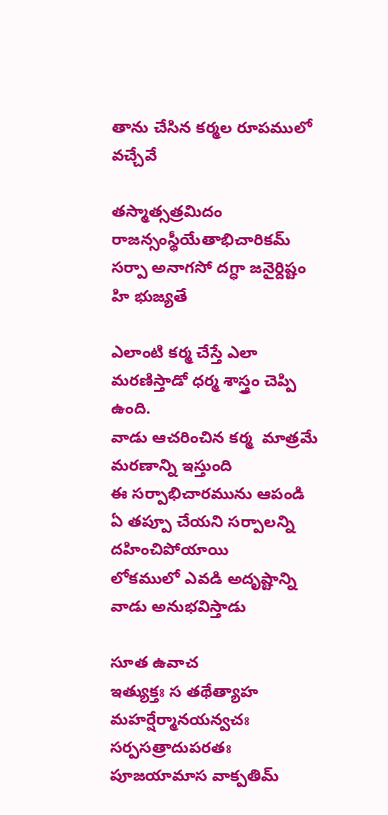తాను చేసిన కర్మల రూపములో వచ్చేవే

తస్మాత్సత్రమిదం రాజన్సంస్థీయేతాభిచారికమ్
సర్పా అనాగసో దగ్ధా జనైర్దిష్టం హి భుజ్యతే

ఎలాంటి కర్మ చేస్తే ఎలా మరణిస్తాడో ధర్మ శాస్త్రం చెప్పి ఉంది.
వాడు ఆచరించిన కర్మ  మాత్రమే మరణాన్ని ఇస్తుంది
ఈ సర్పాభిచారమును ఆపండి
ఏ తప్పూ చేయని సర్పాలన్ని దహించిపోయాయి
లోకములో ఎవడి అదృష్టాన్ని వాడు అనుభవిస్తాడు

సూత ఉవాచ
ఇత్యుక్తః స తథేత్యాహ మహర్షేర్మానయన్వచః
సర్పసత్రాదుపరతః పూజయామాస వాక్పతిమ్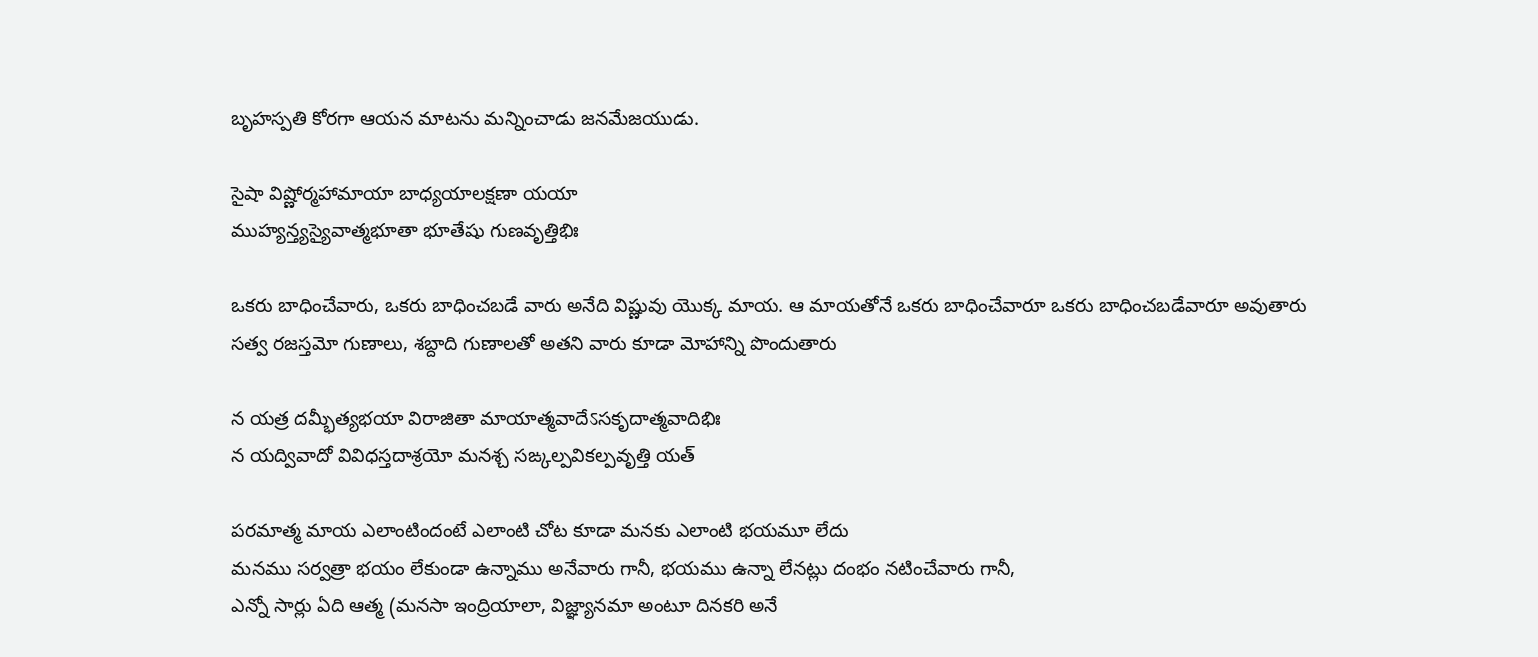బృహస్పతి కోరగా ఆయన మాటను మన్నించాడు జనమేజయుడు.

సైషా విష్ణోర్మహామాయా బాధ్యయాలక్షణా యయా
ముహ్యన్త్యస్యైవాత్మభూతా భూతేషు గుణవృత్తిభిః

ఒకరు బాధించేవారు, ఒకరు బాధించబడే వారు అనేది విష్ణువు యొక్క మాయ. ఆ మాయతోనే ఒకరు బాధించేవారూ ఒకరు బాధించబడేవారూ అవుతారు
సత్వ రజస్తమో గుణాలు, శబ్దాది గుణాలతో అతని వారు కూడా మోహాన్ని పొందుతారు

న యత్ర దమ్భీత్యభయా విరాజితా మాయాత్మవాదేऽసకృదాత్మవాదిభిః
న యద్వివాదో వివిధస్తదాశ్రయో మనశ్చ సఙ్కల్పవికల్పవృత్తి యత్

పరమాత్మ మాయ ఎలాంటిందంటే ఎలాంటి చోట కూడా మనకు ఎలాంటి భయమూ లేదు
మనము సర్వత్రా భయం లేకుండా ఉన్నాము అనేవారు గానీ, భయము ఉన్నా లేనట్లు దంభం నటించేవారు గానీ,
ఎన్నో సార్లు ఏది ఆత్మ (మనసా ఇంద్రియాలా, విజ్ఞ్యానమా అంటూ దినకరి అనే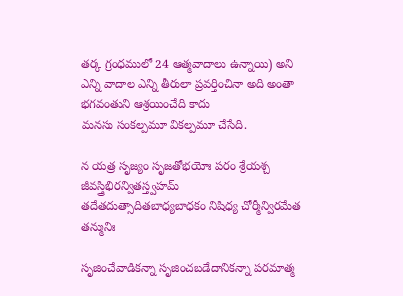తర్క గ్రంధములో 24 ఆత్మవాదాలు ఉన్నాయి) అని ఎన్ని వాదాల ఎన్ని తీరులా ప్రవర్తించినా అది అంతా భగవంతుని ఆశ్రయించేది కాదు
మనసు సంకల్పమూ వికల్పమూ చేసేది.

న యత్ర సృజ్యం సృజతోభయోః పరం శ్రేయశ్చ జీవస్త్రిభిరన్వితస్త్వహమ్
తదేతదుత్సాదితబాధ్యబాధకం నిషిధ్య చోర్మీన్విరమేత తన్మునిః

సృజించేవాడికన్నా సృజించబడేదానికన్నా పరమాత్మ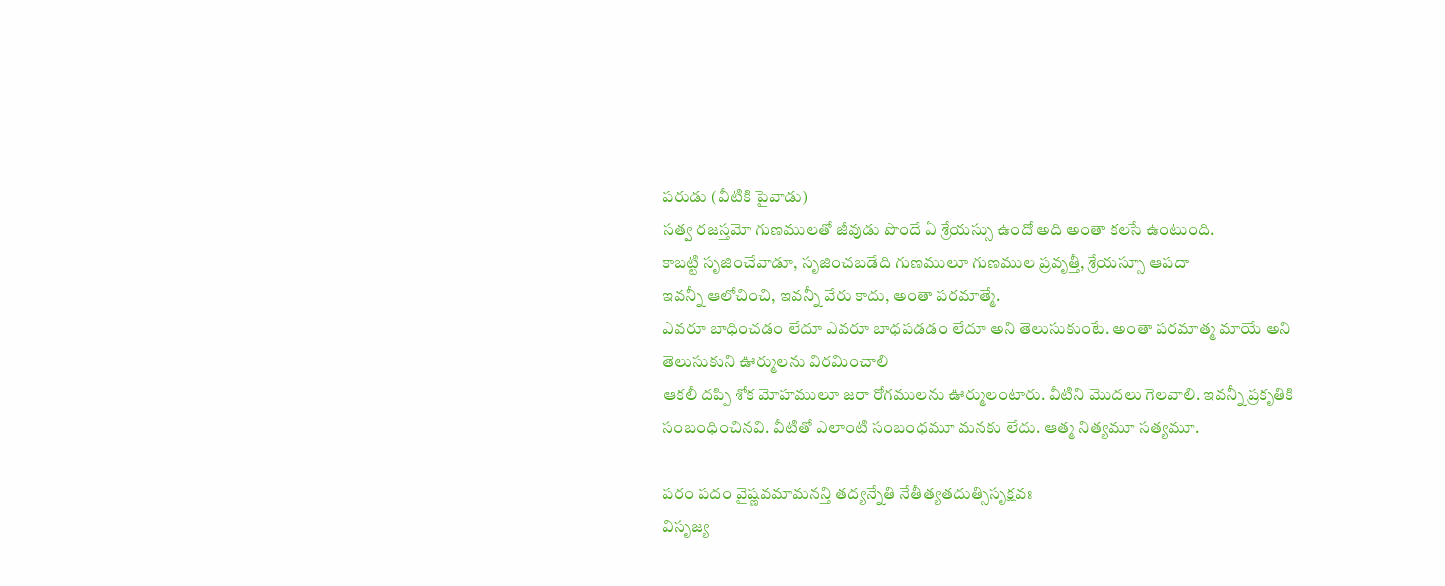పరుడు (వీటికి పైవాడు)
సత్వ రజస్తమో గుణములతో జీవుడు పొందే ఏ శ్రేయస్సు ఉందో అది అంతా కలసే ఉంటుంది.
కాబట్టి సృజించేవాడూ, సృజించబడేది గుణములూ గుణముల ప్రవృత్తీ, శ్రేయస్సూ ఆపదా
ఇవన్నీ ఆలోచించి, ఇవన్నీ వేరు కాదు, అంతా పరమాత్మే.
ఎవరూ బాధించడం లేదూ ఎవరూ బాధపడడం లేదూ అని తెలుసుకుంటే. అంతా పరమాత్మ మాయే అని తెలుసుకుని ఊర్ములను విరమించాలి
ఆకలీ దప్పి శోక మోహములూ జరా రోగములను ఊర్ములంటారు. వీటిని మొదలు గెలవాలి. ఇవన్నీ ప్రకృతికి సంబంధించినవి. వీటితో ఎలాంటి సంబంధమూ మనకు లేదు. ఆత్మ నిత్యమూ సత్యమూ.

పరం పదం వైష్ణవమామనన్తి తద్యన్నేతి నేతీత్యతదుత్సిసృక్షవః
విసృజ్య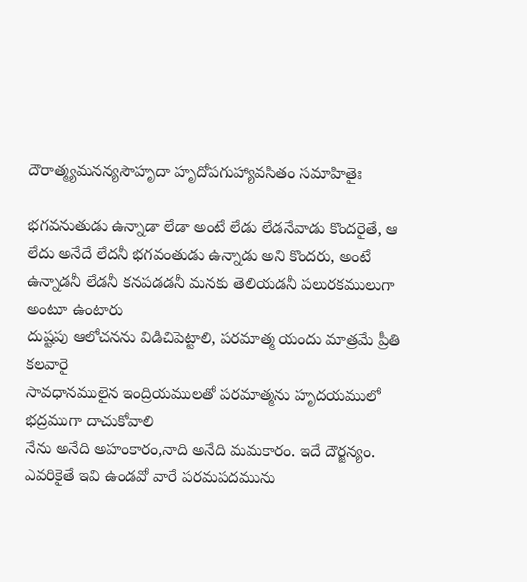దౌరాత్మ్యమనన్యసౌహృదా హృదోపగుహ్యావసితం సమాహితైః

భగవనుతుడు ఉన్నాడా లేడా అంటే లేడు లేడనేవాడు కొందరైతే, ఆ లేదు అనేదే లేదనీ భగవంతుడు ఉన్నాడు అని కొందరు, అంటే ఉన్నాడనీ లేడనీ కనపడడనీ మనకు తెలియడనీ పలురకములుగా అంటూ ఉంటారు
దుష్టపు ఆలోచనను విడిచిపెట్టాలి, పరమాత్మ యందు మాత్రమే ప్రీతి కలవారై
సావధానములైన ఇంద్రియములతో పరమాత్మను హృదయములో భద్రముగా దాచుకోవాలి
నేను అనేది అహంకారం,నాది అనేది మమకారం. ఇదే దౌర్జన్యం.
ఎవరికైతే ఇవి ఉండవో వారే పరమపదమును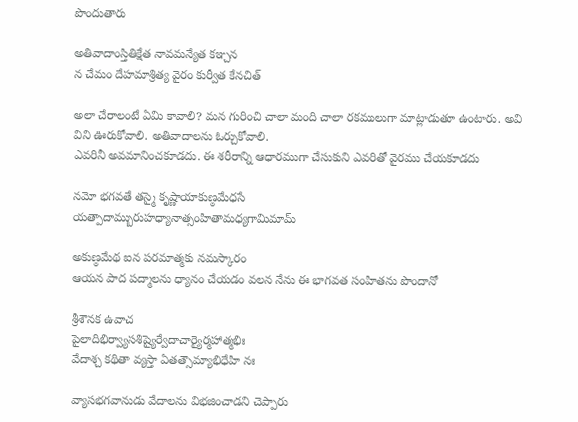పొందుతారు

అతివాదాంస్తితిక్షేత నావమన్యేత కఞ్చన
న చేమం దేహమాశ్రిత్య వైరం కుర్వీత కేనచిత్

అలా చేరాలంటే ఏమి కావాలి? మన గురించి చాలా మంది చాలా రకములుగా మాట్లాడుతూ ఉంటారు. అవి విని ఊరుకోవాలి. అతివాదాలను ఓర్చుకోవాలి.
ఎవరినీ అవమానించకూడదు. ఈ శరీరాన్ని ఆధారముగా చేసుకుని ఎవరితో వైరము చేయకూడదు

నమో భగవతే తస్మై కృష్ణాయాకుణ్ఠమేధసే
యత్పాదామ్బురుహధ్యానాత్సంహితామధ్యగామిమామ్

అకుణ్ఠమేథ ఐన పరమాత్మకు నమస్కారం
ఆయన పాద పద్మాలను ధ్యానం చేయడం వలన నేను ఈ భాగవత సంహితను పొందానో

శ్రీశౌనక ఉవాచ
పైలాదిభిర్వ్యాసశిష్యైర్వేదాచార్యైర్మహాత్మభిః
వేదాశ్చ కథితా వ్యస్తా ఏతత్సౌమ్యాభిధేహి నః

వ్యాసభగవానుడు వేదాలను విభజించాడని చెప్పారు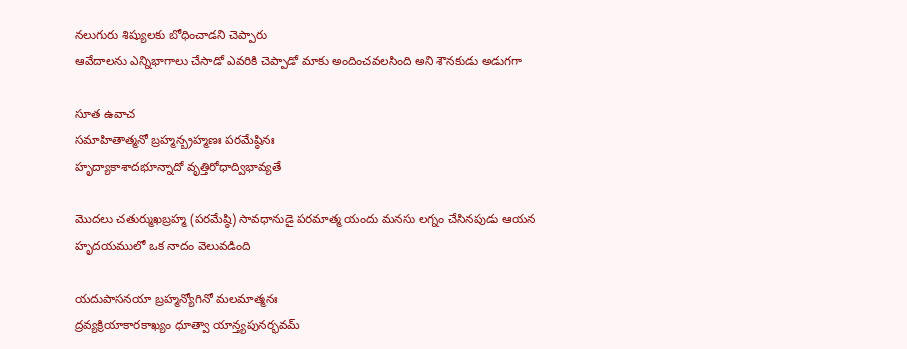నలుగురు శిష్యులకు బోధించాడని చెప్పారు
ఆవేదాలను ఎన్నిభాగాలు చేసాడో ఎవరికి చెప్పాడో మాకు అందించవలసింది అని శౌనకుడు అడుగగా

సూత ఉవాచ
సమాహితాత్మనో బ్రహ్మన్బ్రహ్మణః పరమేష్ఠినః
హృద్యాకాశాదభూన్నాదో వృత్తిరోధాద్విభావ్యతే

మొదలు చతుర్ముఖబ్రహ్మ (పరమేష్ఠి) సావధానుడై పరమాత్మ యందు మనసు లగ్నం చేసినపుడు ఆయన హృదయములో ఒక నాదం వెలువడింది

యదుపాసనయా బ్రహ్మన్యోగినో మలమాత్మనః
ద్రవ్యక్రియాకారకాఖ్యం ధూత్వా యాన్త్యపునర్భవమ్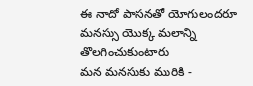ఈ నాదో పాసనతో యోగులందరూ మనస్సు యొక్క మలాన్ని తొలగించుకుంటారు
మన మనసుకు మురికి -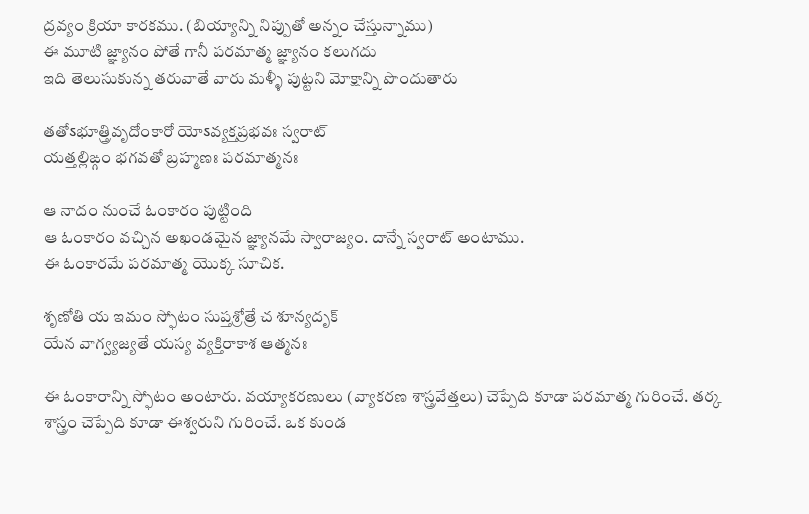ద్రవ్యం క్రియా కారకము. (బియ్యాన్ని నిప్పుతో అన్నం చేస్తున్నాము)
ఈ మూటి జ్ఞ్యానం పోతే గానీ పరమాత్మ జ్ఞ్యానం కలుగదు
ఇది తెలుసుకున్న తరువాతే వారు మళ్ళీ పుట్టని మోక్షాన్ని పొందుతారు

తతోऽభూత్త్రివృదోంకారో యోऽవ్యక్తప్రభవః స్వరాట్
యత్తల్లిఙ్గం భగవతో బ్రహ్మణః పరమాత్మనః

ఆ నాదం నుంచే ఓంకారం పుట్టింది
ఆ ఓంకారం వచ్చిన అఖండమైన జ్ఞ్యానమే స్వారాజ్యం. దాన్నే స్వరాట్ అంటాము.
ఈ ఓంకారమే పరమాత్మ యొక్క సూచిక.

శృణోతి య ఇమం స్ఫోటం సుప్తశ్రోత్రే చ శూన్యదృక్
యేన వాగ్వ్యజ్యతే యస్య వ్యక్తిరాకాశ ఆత్మనః

ఈ ఓంకారాన్ని స్ఫోటం అంటారు. వయ్యాకరణులు (వ్యాకరణ శాస్త్రవేత్తలు) చెప్పేది కూడా పరమాత్మ గురించే. తర్క శాస్త్రం చెప్పేది కూడా ఈశ్వరుని గురించే. ఒక కుండ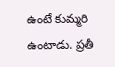ఉంటే కుమ్మరి ఉంటాడు. ప్రతీ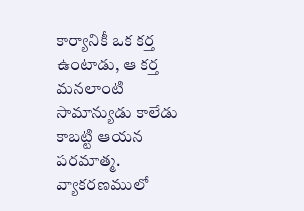కార్యానికీ ఒక కర్త ఉంటాడు, ఆ కర్త మనలాంటి సామాన్యుడు కాలేడు కాబట్టి ఆయన పరమాత్మ.
వ్యాకరణములో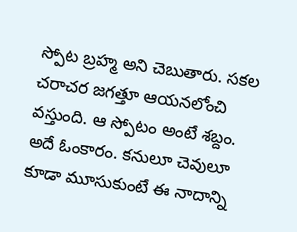స్పోట బ్రహ్మ అని చెబుతారు. సకల చరాచర జగత్తూ ఆయనలోంచి వస్తుంది. ఆ స్పోటం అంటే శబ్దం. అదే ఓంకారం. కనులూ చెవులూ కూడా మూసుకుంటే ఈ నాదాన్ని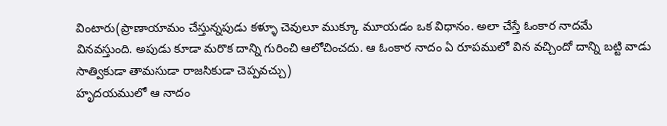వింటారు(ప్రాణాయామం చేస్తున్నపుడు కళ్ళూ చెవులూ ముక్కూ మూయడం ఒక విధానం. అలా చేస్తే ఓంకార నాదమే వినవస్తుంది. అపుడు కూడా మరొక దాన్ని గురించి ఆలోచించదు. ఆ ఓంకార నాదం ఏ రూపములో విన వచ్చిందో దాన్ని బట్టి వాడు సాత్వికుడా తామసుడా రాజసికుడా చెప్పవచ్చు)
హృదయములో ఆ నాదం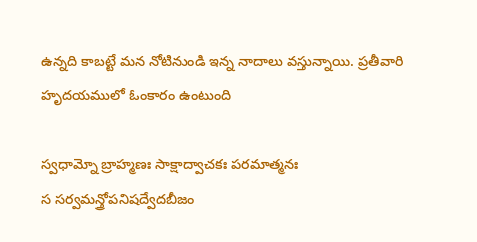ఉన్నది కాబట్టే మన నోటినుండి ఇన్న నాదాలు వస్తున్నాయి. ప్రతీవారి హృదయములో ఓంకారం ఉంటుంది

స్వధామ్నో బ్రాహ్మణః సాక్షాద్వాచకః పరమాత్మనః
స సర్వమన్త్రోపనిషద్వేదబీజం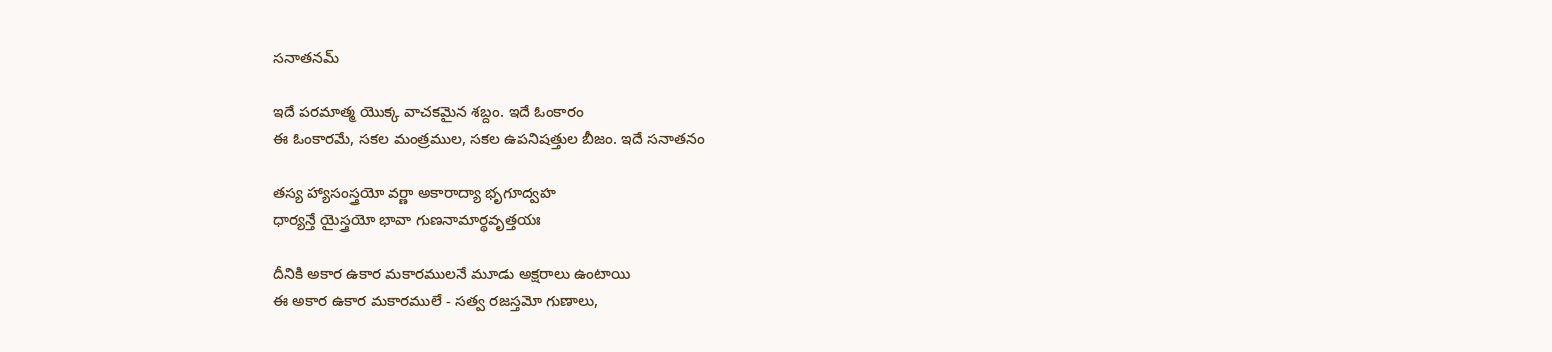సనాతనమ్

ఇదే పరమాత్మ యొక్క వాచకమైన శబ్దం. ఇదే ఓంకారం
ఈ ఓంకారమే, సకల మంత్రముల, సకల ఉపనిషత్తుల బీజం. ఇదే సనాతనం

తస్య హ్యాసంస్త్రయో వర్ణా అకారాద్యా భృగూద్వహ
ధార్యన్తే యైస్త్రయో భావా గుణనామార్థవృత్తయః

దీనికి అకార ఉకార మకారములనే మూడు అక్షరాలు ఉంటాయి
ఈ అకార ఉకార మకారములే - సత్వ రజస్తమో గుణాలు,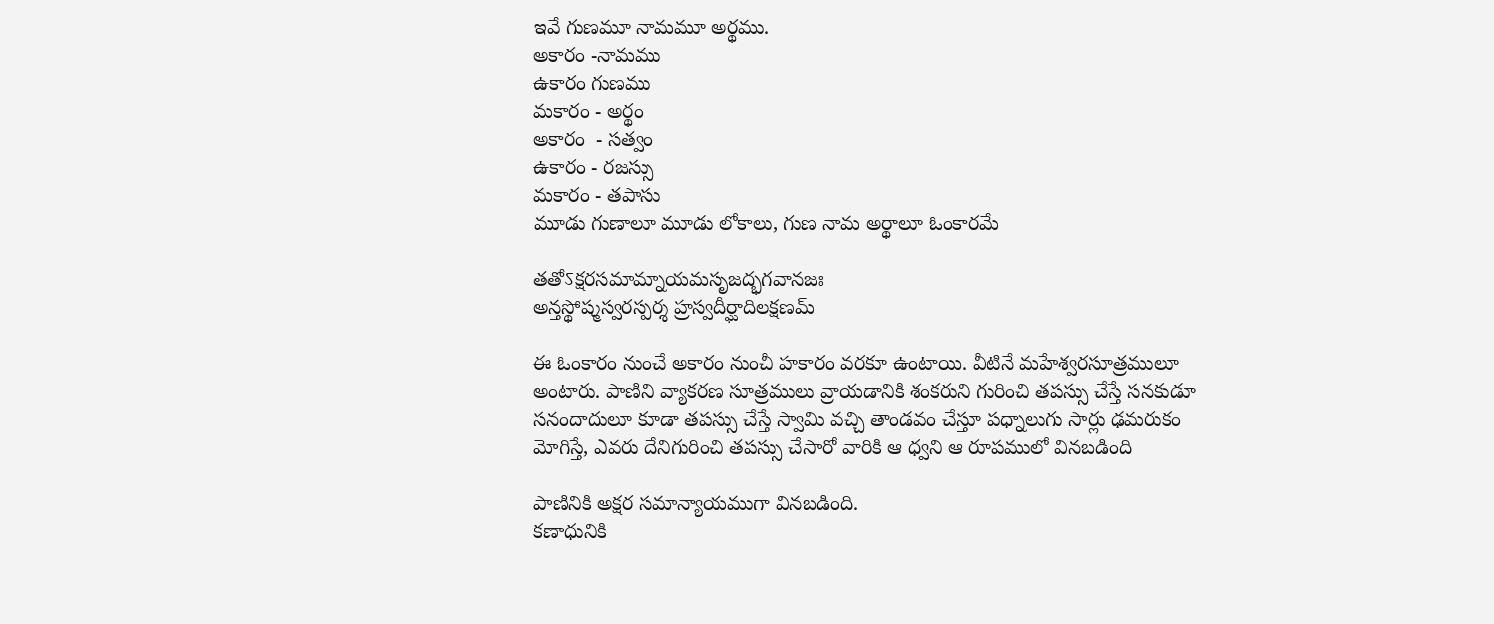ఇవే గుణమూ నామమూ అర్థము.
అకారం -నామము
ఉకారం గుణము
మకారం - అర్థం
అకారం  - సత్వం
ఉకారం - రజస్సు
మకారం - తపాసు
మూడు గుణాలూ మూడు లోకాలు, గుణ నామ అర్థాలూ ఓంకారమే

తతోऽక్షరసమామ్నాయమసృజద్భగవానజః
అన్తస్థోష్మస్వరస్పర్శ హ్రస్వదీర్ఘాదిలక్షణమ్

ఈ ఓంకారం నుంచే అకారం నుంచీ హకారం వరకూ ఉంటాయి. వీటినే మహేశ్వరసూత్రములూ అంటారు. పాణిని వ్యాకరణ సూత్రములు వ్రాయడానికి శంకరుని గురించి తపస్సు చేస్తే సనకుడూ సనందాదులూ కూడా తపస్సు చేస్తే స్వామి వచ్చి తాండవం చేస్తూ పధ్నాలుగు సార్లు ఢమరుకం మోగిస్తే, ఎవరు దేనిగురించి తపస్సు చేసారో వారికి ఆ ధ్వని ఆ రూపములో వినబడింది

పాణినికి అక్షర సమాన్యాయముగా వినబడింది.
కణాధునికి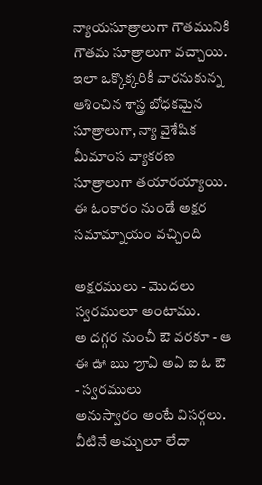న్యాయసూత్రాలుగా గౌతమునికి గౌతమ సూత్రాలుగా వచ్చాయి. ఇలా ఒక్కొక్కరికీ వారనుకున్న ఆశించిన శాస్త్ర బోధకమైన సూత్రాలుగా, న్యా వైశేషిక మీమాంస వ్యాకరణ సూత్రాలుగా తయారయ్యాయి.
ఈ ఓంకారం నుండే అక్షర సమామ్నాయం వచ్చింది

అక్షరములు - మొదలు స్వరములూ అంటాము.
అ దగ్గర నుంచీ ఔ వరకూ - ఆ ఈ ఊ ఋ ౡఏ అఏ ఐ ఓ ఔ - స్వరములు
అనుస్వారం అంటే విసర్గలు.
వీటినే అచ్చులూ లేదా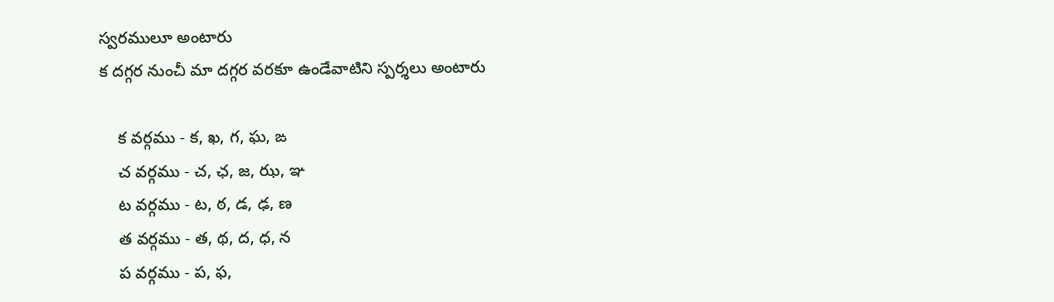స్వరములూ అంటారు
క దగ్గర నుంచీ మా దగ్గర వరకూ ఉండేవాటిని స్పర్శలు అంటారు

    క వర్గము - క, ఖ, గ, ఘ, ఙ
    చ వర్గము - చ, ఛ, జ, ఝ, ఞ
    ట వర్గము - ట, ఠ, డ, ఢ, ణ
    త వర్గము - త, థ, ద, ధ, న
    ప వర్గము - ప, ఫ,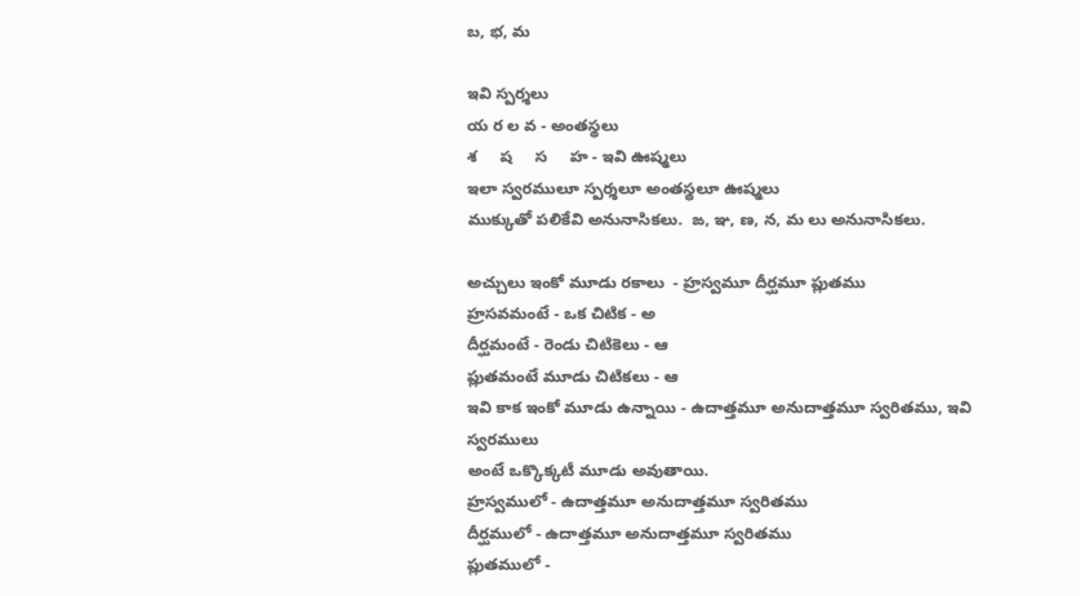బ, భ, మ

ఇవి స్పర్శలు
య ర ల వ - అంతస్థలు
శ     ష     స     హ - ఇవి ఊష్మలు
ఇలా స్వరములూ స్పర్శలూ అంతస్థలూ ఊష్మలు
ముక్కుతో పలికేవి అనునాసికలు.  ఙ, ఞ, ణ, న, మ లు అనునాసికలు.

అచ్చులు ఇంకో మూడు రకాలు  - హ్రస్వమూ దీర్ఘమూ ప్లుతము
హ్రసవమంటే - ఒక చిటిక - అ
దీర్ఘమంటే - రెండు చిటికెలు - ఆ
ప్లుతమంటే మూడు చిటికలు - ఆ
ఇవి కాక ఇంకో మూడు ఉన్నాయి - ఉదాత్తమూ అనుదాత్తమూ స్వరితము, ఇవి స్వరములు
అంటే ఒక్కొక్కటీ మూడు అవుతాయి.
హ్రస్వములో - ఉదాత్తమూ అనుదాత్తమూ స్వరితము
దీర్ఘములో - ఉదాత్తమూ అనుదాత్తమూ స్వరితము
ప్లుతములో -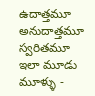ఉదాత్తమూ అనుదాత్తమూ స్వరితమూ
ఇలా మూడు మూళ్ళు -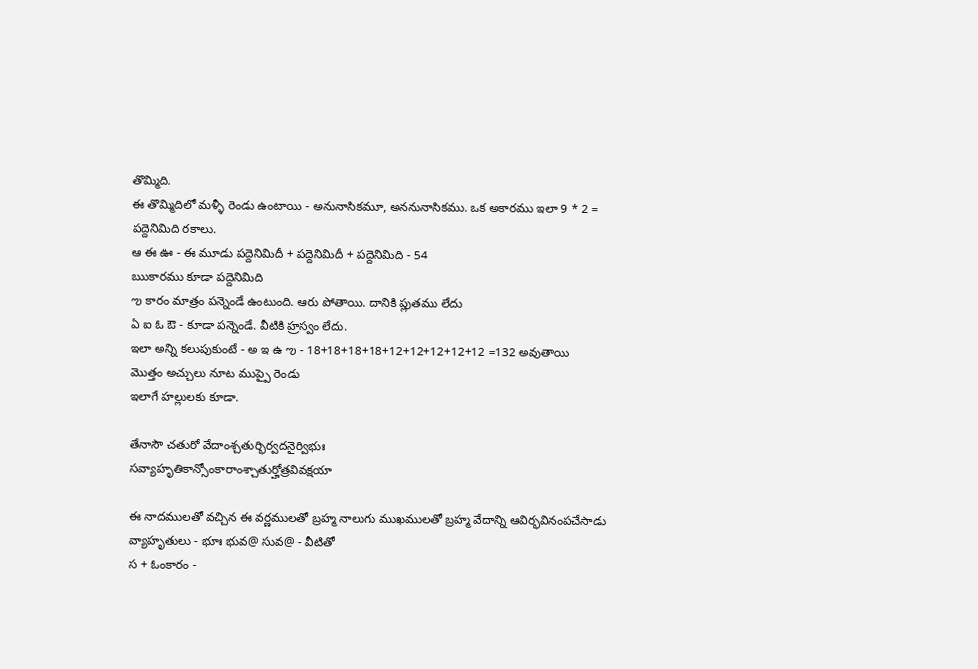తొమ్మిది.
ఈ తొమ్మిదిలో మళ్ళీ రెండు ఉంటాయి - అనునాసికమూ, అననునాసికము. ఒక అకారము ఇలా 9 * 2 = పద్దెనిమిది రకాలు.
ఆ ఈ ఊ - ఈ మూడు పద్దెనిమిదీ + పద్దెనిమిదీ + పద్దెనిమిది - 54
ఋకారము కూడా పద్దెనిమిది
ఌ కారం మాత్రం పన్నెండే ఉంటుంది. ఆరు పోతాయి. దానికి ప్లుతము లేదు
ఏ ఐ ఓ ఔ - కూడా పన్నెండే. వీటికి హ్రస్వం లేదు.
ఇలా అన్ని కలుపుకుంటే - అ ఇ ఉ ఌ - 18+18+18+18+12+12+12+12+12 =132 అవుతాయి
మొత్తం అచ్చులు నూట ముప్పై రెండు
ఇలాగే హల్లులకు కూడా.

తేనాసౌ చతురో వేదాంశ్చతుర్భిర్వదనైర్విభుః
సవ్యాహృతికాన్సోంకారాంశ్చాతుర్హోత్రవివక్షయా

ఈ నాదములతో వచ్చిన ఈ వర్ణములతో బ్రహ్మ నాలుగు ముఖములతో బ్రహ్మ వేదాన్ని ఆవిర్భవినంపచేసాడు
వ్యాహృతులు - భూః భువ@ సువ@ - వీటితో
స + ఓంకారం -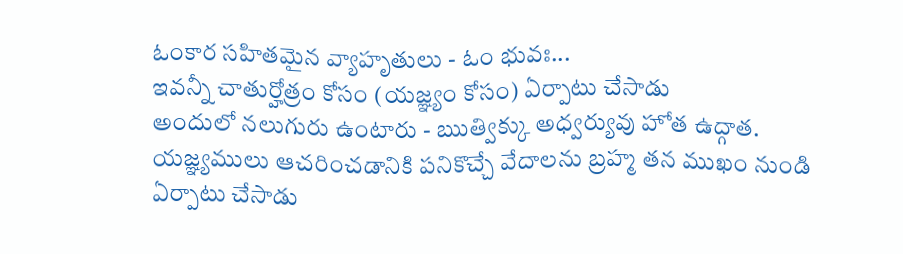ఓంకార సహితమైన వ్యాహృతులు - ఓం భువః...
ఇవన్నీ చాతుర్హోత్రం కోసం (యజ్ఞ్యం కోసం) ఏర్పాటు చేసాడు
అందులో నలుగురు ఉంటారు - ఋత్విక్కు అధ్వర్యువు హోత ఉద్గాత. యజ్ఞ్యములు ఆచరించడానికి పనికొచ్చే వేదాలను బ్రహ్మ తన ముఖం నుండి ఏర్పాటు చేసాడు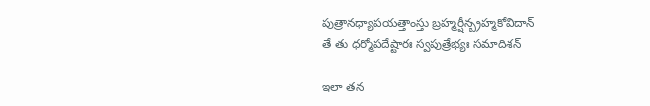పుత్రానధ్యాపయత్తాంస్తు బ్రహ్మర్షీన్బ్రహ్మకోవిదాన్
తే తు ధర్మోపదేష్టారః స్వపుత్రేభ్యః సమాదిశన్

ఇలా తన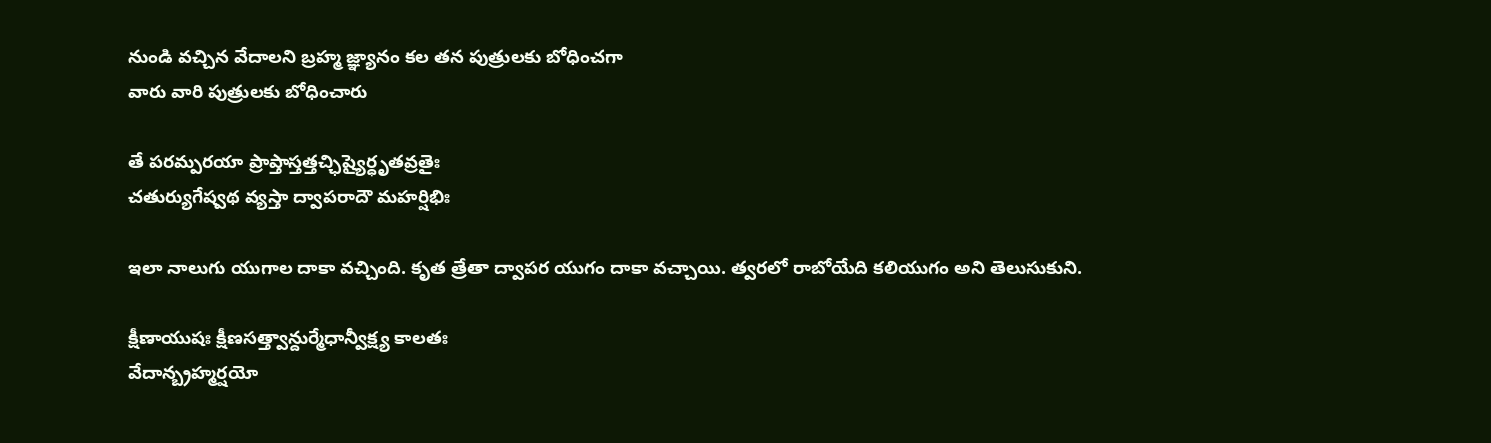నుండి వచ్చిన వేదాలని బ్రహ్మ జ్ఞ్యానం కల తన పుత్రులకు బోధించగా
వారు వారి పుత్రులకు బోధించారు

తే పరమ్పరయా ప్రాప్తాస్తత్తచ్ఛిష్యైర్ధృతవ్రతైః
చతుర్యుగేష్వథ వ్యస్తా ద్వాపరాదౌ మహర్షిభిః

ఇలా నాలుగు యుగాల దాకా వచ్చింది. కృత త్రేతా ద్వాపర యుగం దాకా వచ్చాయి. త్వరలో రాబోయేది కలియుగం అని తెలుసుకుని.

క్షీణాయుషః క్షీణసత్త్వాన్దుర్మేధాన్వీక్ష్య కాలతః
వేదాన్బ్రహ్మర్షయో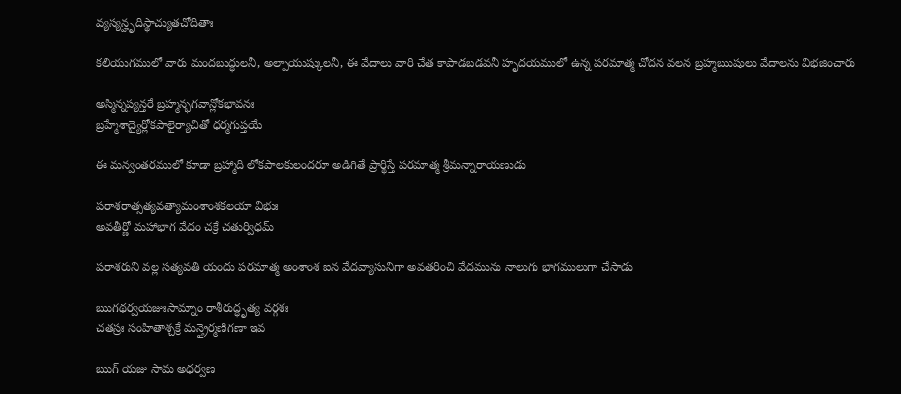వ్యస్యన్హృదిస్థాచ్యుతచోదితాః

కలియుగములో వారు మందబుద్ధులనీ, అల్పాయుష్కులనీ, ఈ వేదాలు వారి చేత కాపాడబడవనీ హృదయములో ఉన్న పరమాత్మ చోదన వలన బ్రహ్మఋషులు వేదాలను విభజించారు

అస్మిన్నప్యన్తరే బ్రహ్మన్భగవాన్లోకభావనః
బ్రహ్మేశాద్యైర్లోకపాలైర్యాచితో ధర్మగుప్తయే

ఈ మన్వంతరములో కూడా బ్రహ్మాది లోకపాలకులందరూ అడిగితే ప్రార్థిస్తే పరమాత్మ శ్రీమన్నారాయణుడు

పరాశరాత్సత్యవత్యామంశాంశకలయా విభుః
అవతీర్ణో మహాభాగ వేదం చక్రే చతుర్విధమ్

పరాశరుని వల్ల సత్యవతి యందు పరమాత్మ అంశాంశ ఐన వేదవ్యాసునిగా అవతరించి వేదమును నాలుగు భాగములుగా చేసాడు

ఋగథర్వయజుఃసామ్నాం రాశీరుద్ధృత్య వర్గశః
చతస్రః సంహితాశ్చక్రే మన్త్రైర్మణిగణా ఇవ

ఋగ్ యజు సామ అధర్వణ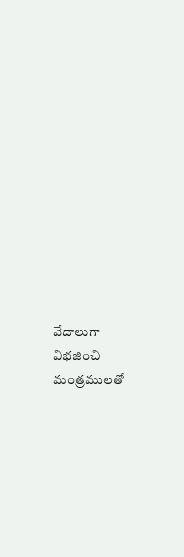వేదాలుగా విభజించి
మంత్రములతో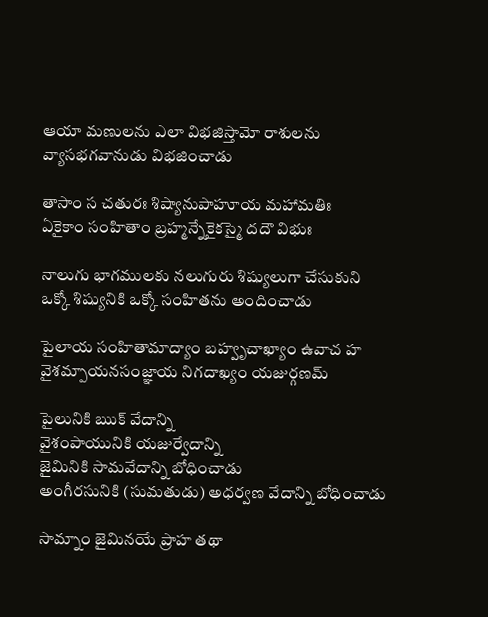ఆయా మణులను ఎలా విభజిస్తామో రాశులను వ్యాసభగవానుడు విభజించాడు

తాసాం స చతురః శిష్యానుపాహూయ మహామతిః
ఏకైకాం సంహితాం బ్రహ్మన్నేకైకస్మై దదౌ విభుః

నాలుగు భాగములకు నలుగురు శిష్యులుగా చేసుకుని ఒక్కో శిష్యునికి ఒక్కో సంహితను అందించాడు

పైలాయ సంహితామాద్యాం బహ్వృచాఖ్యాం ఉవాచ హ
వైశమ్పాయనసంజ్ఞాయ నిగదాఖ్యం యజుర్గణమ్

పైలునికి ఋక్ వేదాన్ని
వైశంపాయునికి యజుర్వేదాన్ని
జైమినికి సామవేదాన్ని బోధించాడు
అంగీరసునికి (సుమతుడు) అధర్వణ వేదాన్ని బోధించాడు

సామ్నాం జైమినయే ప్రాహ తథా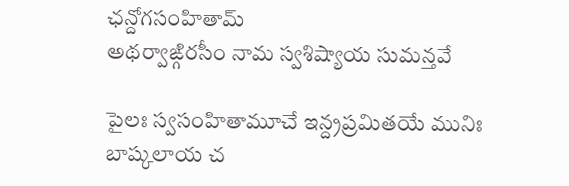ఛన్దోగసంహితామ్
అథర్వాఙ్గిరసీం నామ స్వశిష్యాయ సుమన్తవే

పైలః స్వసంహితామూచే ఇన్ద్రప్రమితయే మునిః
బాష్కలాయ చ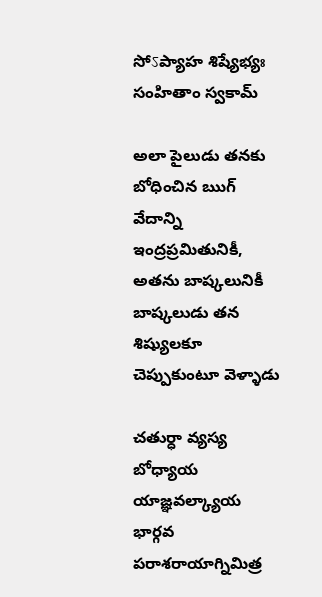సోऽప్యాహ శిష్యేభ్యః సంహితాం స్వకామ్

అలా పైలుడు తనకు బోధించిన ఋగ్ వేదాన్ని ఇంద్రప్రమితునికీ, అతను బాష్కలునికీ బాష్కలుడు తన శిష్యులకూ చెప్పుకుంటూ వెళ్ళాడు

చతుర్ధా వ్యస్య బోధ్యాయ యాజ్ఞవల్క్యాయ భార్గవ
పరాశరాయాగ్నిమిత్ర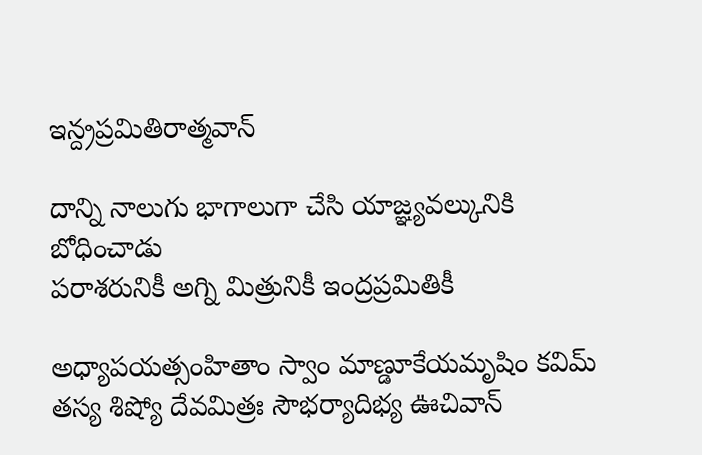ఇన్ద్రప్రమితిరాత్మవాన్

దాన్ని నాలుగు భాగాలుగా చేసి యాజ్ఞ్యవల్కునికి బోధించాడు
పరాశరునికీ అగ్ని మిత్రునికీ ఇంద్రప్రమితికీ

అధ్యాపయత్సంహితాం స్వాం మాణ్డూకేయమృషిం కవిమ్
తస్య శిష్యో దేవమిత్రః సౌభర్యాదిభ్య ఊచివాన్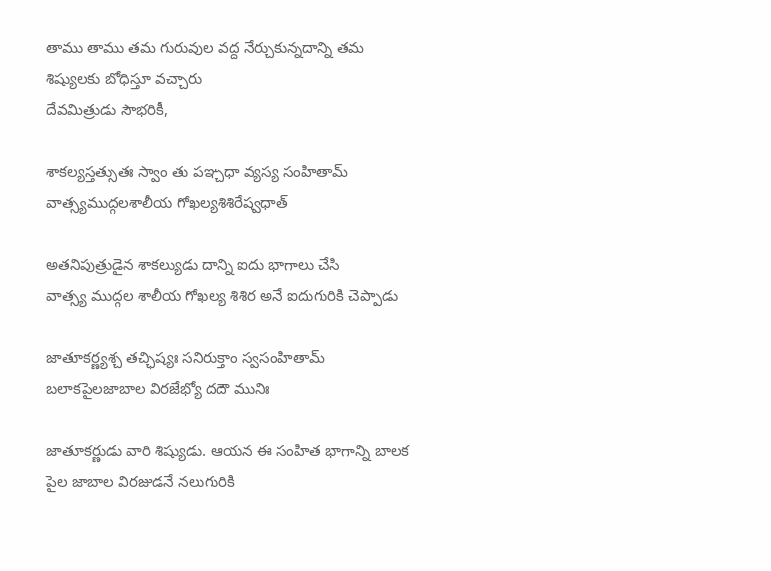తాము తాము తమ గురువుల వద్ద నేర్చుకున్నదాన్ని తమ శిష్యులకు బోధిస్తూ వచ్చారు
దేవమిత్రుడు సౌభరికీ,

శాకల్యస్తత్సుతః స్వాం తు పఞ్చధా వ్యస్య సంహితామ్
వాత్స్యముద్గలశాలీయ గోఖల్యశిశిరేష్వధాత్

అతనిపుత్రుడైన శాకల్యుడు దాన్ని ఐదు భాగాలు చేసి
వాత్స్య ముద్గల శాలీయ గోఖల్య శిశిర అనే ఐదుగురికి చెప్పాడు

జాతూకర్ణ్యశ్చ తచ్ఛిష్యః సనిరుక్తాం స్వసంహితామ్
బలాకపైలజాబాల విరజేభ్యో దదౌ మునిః

జాతూకర్ణుడు వారి శిష్యుడు. ఆయన ఈ సంహిత భాగాన్ని బాలక పైల జాబాల విరజుడనే నలుగురికి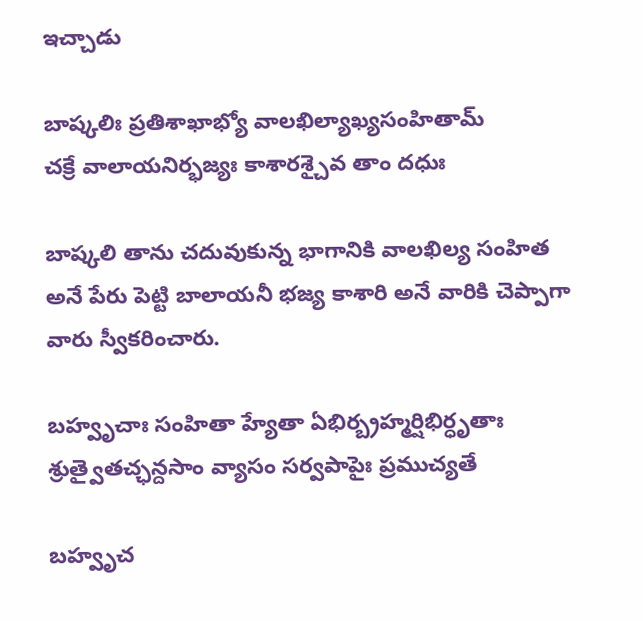ఇచ్చాడు

బాష్కలిః ప్రతిశాఖాభ్యో వాలఖిల్యాఖ్యసంహితామ్
చక్రే వాలాయనిర్భజ్యః కాశారశ్చైవ తాం దధుః

బాష్కలి తాను చదువుకున్న భాగానికి వాలఖిల్య సంహిత అనే పేరు పెట్టి బాలాయనీ భజ్య కాశారి అనే వారికి చెప్పాగా వారు స్వీకరించారు.

బహ్వృచాః సంహితా హ్యేతా ఏభిర్బ్రహ్మర్షిభిర్ధృతాః
శ్రుత్వైతచ్ఛన్దసాం వ్యాసం సర్వపాపైః ప్రముచ్యతే

బహ్వృచ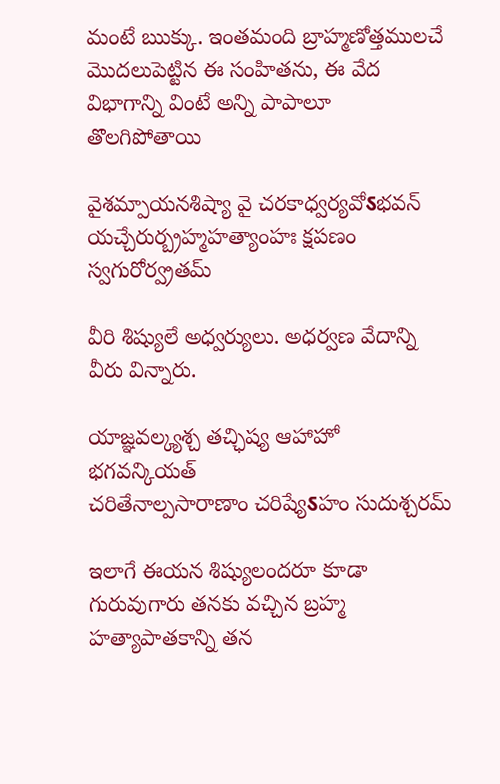మంటే ఋక్కు. ఇంతమంది బ్రాహ్మణోత్తములచే మొదలుపెట్టిన ఈ సంహితను, ఈ వేద విభాగాన్ని వింటే అన్ని పాపాలూ తొలగిపోతాయి

వైశమ్పాయనశిష్యా వై చరకాధ్వర్యవోऽభవన్
యచ్చేరుర్బ్రహ్మహత్యాంహః క్షపణం స్వగురోర్వ్రతమ్

వీరి శిష్యులే అధ్వర్యులు. అధర్వణ వేదాన్ని వీరు విన్నారు.

యాజ్ఞవల్క్యశ్చ తచ్ఛిష్య ఆహాహో భగవన్కియత్
చరితేనాల్పసారాణాం చరిష్యేऽహం సుదుశ్చరమ్

ఇలాగే ఈయన శిష్యులందరూ కూడా గురువుగారు తనకు వచ్చిన బ్రహ్మ హత్యాపాతకాన్ని తన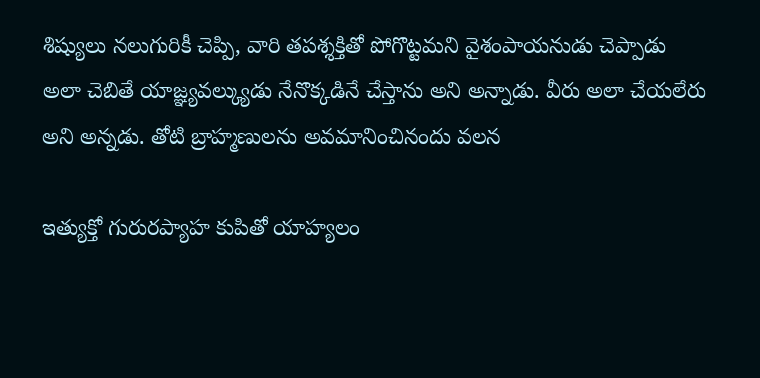శిష్యులు నలుగురికీ చెప్పి, వారి తపశ్శక్తితో పోగొట్టమని వైశంపాయనుడు చెప్పాడు
అలా చెబితే యాజ్ఞ్యవల్క్యుడు నేనొక్కడినే చేస్తాను అని అన్నాడు. వీరు అలా చేయలేరు అని అన్నడు. తోటి బ్రాహ్మణులను అవమానించినందు వలన

ఇత్యుక్తో గురురప్యాహ కుపితో యాహ్యలం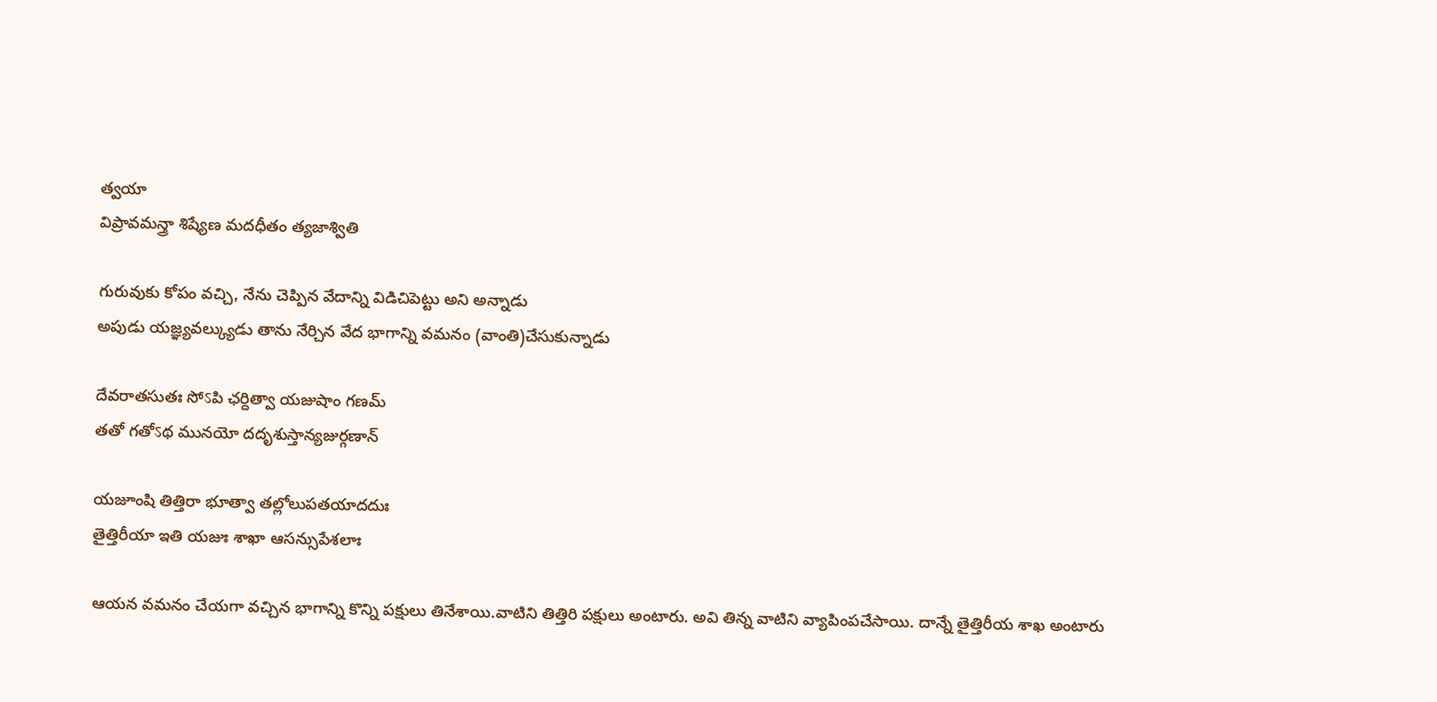త్వయా
విప్రావమన్త్రా శిష్యేణ మదధీతం త్యజాశ్వితి

గురువుకు కోపం వచ్చి, నేను చెప్పిన వేదాన్ని విడిచిపెట్టు అని అన్నాడు
అపుడు యజ్ఞ్యవల్క్యుడు తాను నేర్చిన వేద భాగాన్ని వమనం (వాంతి)చేసుకున్నాడు

దేవరాతసుతః సోऽపి ఛర్దిత్వా యజుషాం గణమ్
తతో గతోऽథ మునయో దదృశుస్తాన్యజుర్గణాన్

యజూంషి తిత్తిరా భూత్వా తల్లోలుపతయాదదుః
తైత్తిరీయా ఇతి యజుః శాఖా ఆసన్సుపేశలాః

ఆయన వమనం చేయగా వచ్చిన భాగాన్ని కొన్ని పక్షులు తినేశాయి.వాటిని తిత్తిరి పక్షులు అంటారు. అవి తిన్న వాటిని వ్యాపింపచేసాయి. దాన్నే తైత్తిరీయ శాఖ అంటారు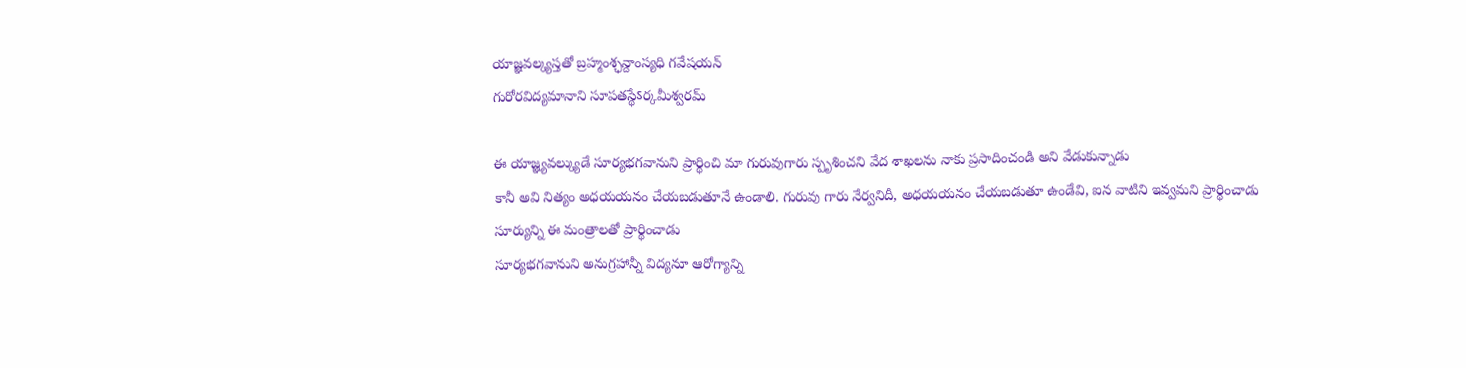యాజ్ఞవల్క్యస్తతో బ్రహ్మంశ్ఛన్దాంస్యధి గవేషయన్
గురోరవిద్యమానాని సూపతస్థేऽర్కమీశ్వరమ్

ఈ యాజ్ఞ్యవల్క్యుడే సూర్యభగవానుని ప్రార్థించి మా గురువుగారు స్పృశించని వేద శాఖలను నాకు ప్రసాదించండి అని వేడుకున్నాడు
కానీ అవి నిత్యం అధయయనం చేయబడుతూనే ఉండాలి. గురువు గారు నేర్వనిదీ, అధయయనం చేయబడుతూ ఉండేవి, ఐన వాటిని ఇవ్వమని ప్రార్థించాడు
సూర్యున్ని ఈ మంత్రాలతో ప్రార్థించాడు
సూర్యభగవానుని అనుగ్రహాన్నీ విద్యనూ ఆరోగ్యాన్ని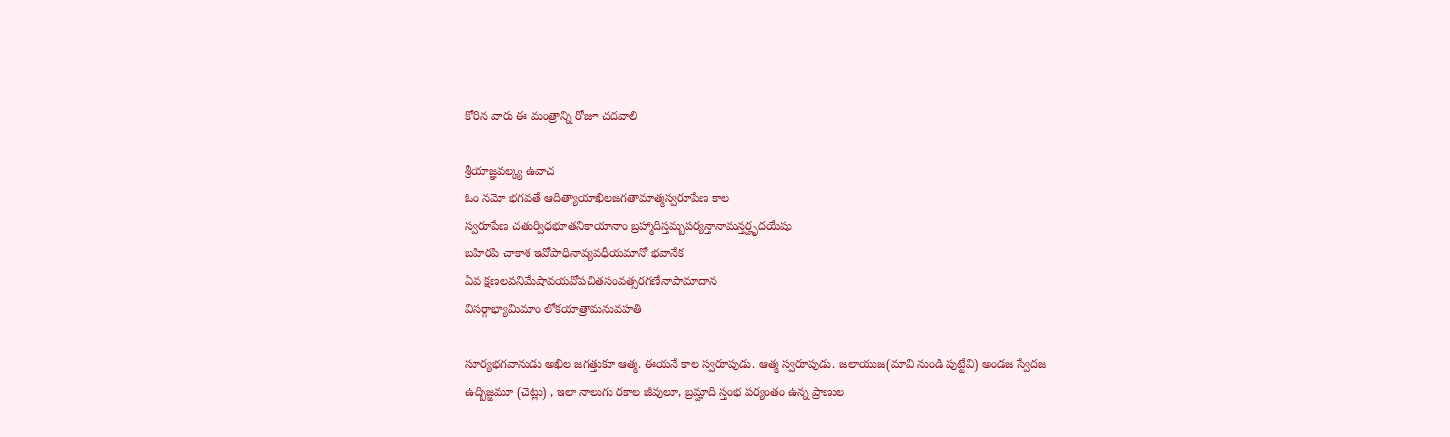కోరిన వారు ఈ మంత్రాన్ని రోజూ చదవాలి

శ్రీయాజ్ఞవల్క్య ఉవాచ
ఓం నమో భగవతే ఆదిత్యాయాఖిలజగతామాత్మస్వరూపేణ కాల
స్వరూపేణ చతుర్విధభూతనికాయానాం బ్రహ్మాదిస్తమ్బపర్యన్తానామన్తర్హృదయేషు
బహిరపి చాకాశ ఇవోపాధినావ్యవధీయమానో భవానేక
ఏవ క్షణలవనిమేషావయవోపచితసంవత్సరగణేనాపామాదాన
విసర్గాభ్యామిమాం లోకయాత్రామనువహతి

సూర్యభగవానుడు అఖిల జగత్తుకూ ఆత్మ. ఈయనే కాల స్వరూపుడు. ఆత్మ స్వరూపుడు. జలాయుజ(మావి నుండి పుట్టేవి) అండజ స్వేదజ ఉద్బిజ్జమూ (చెట్లు) , ఇలా నాలుగు రకాల జీవులూ, బ్రమ్హాది స్తంభ పర్యంతం ఉన్న ప్రాణుల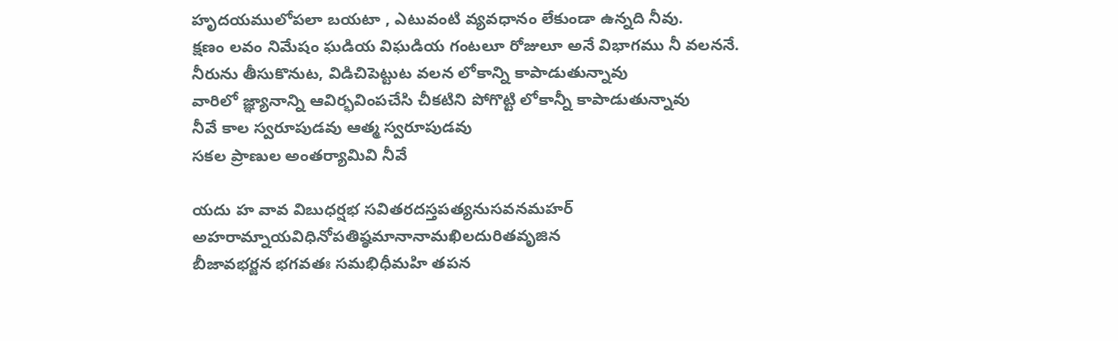హృదయములోపలా బయటా , ఎటువంటి వ్యవధానం లేకుండా ఉన్నది నీవు.
క్షణం లవం నిమేషం ఘడియ విఘడియ గంటలూ రోజులూ అనే విభాగము నీ వలననే.
నీరును తీసుకొనుట, విడిచిపెట్టుట వలన లోకాన్ని కాపాడుతున్నావు
వారిలో జ్ఞ్యానాన్ని ఆవిర్భవింపచేసి చీకటిని పోగొట్టి లోకాన్నీ కాపాడుతున్నావు
నీవే కాల స్వరూపుడవు ఆత్మ స్వరూపుడవు
సకల ప్రాణుల అంతర్యామివి నీవే

యదు హ వావ విబుధర్షభ సవితరదస్తపత్యనుసవనమహర్
అహరామ్నాయవిధినోపతిష్ఠమానానామఖిలదురితవృజిన
బీజావభర్జన భగవతః సమభిధీమహి తపన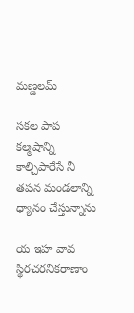మణ్డలమ్

సకల పాప కల్మషాన్ని కాల్చిపారేసే నీ తపన మండలాన్ని ధ్యానం చేస్తున్నాను

య ఇహ వావ స్థిరచరనికరాణాం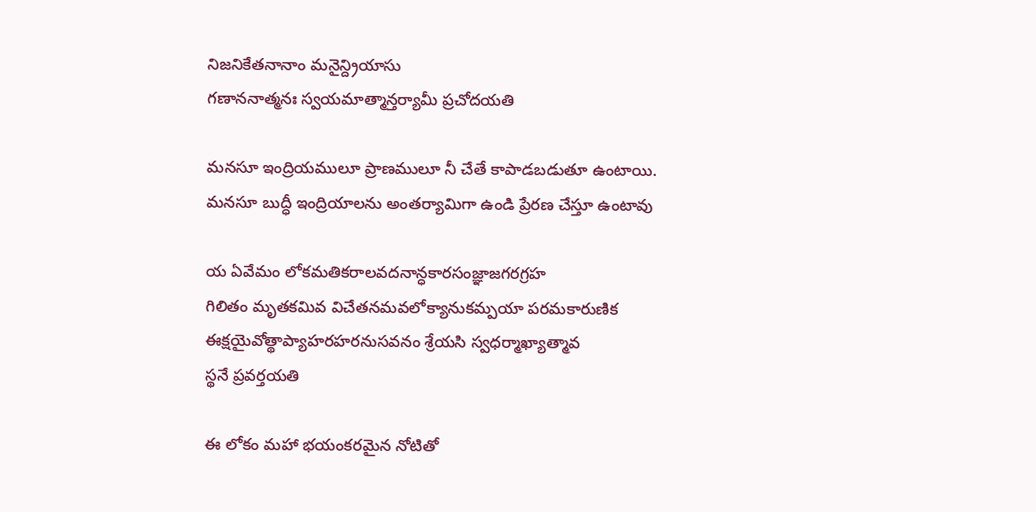నిజనికేతనానాం మనైన్ద్రియాసు
గణాననాత్మనః స్వయమాత్మాన్తర్యామీ ప్రచోదయతి

మనసూ ఇంద్రియములూ ప్రాణములూ నీ చేతే కాపాడబడుతూ ఉంటాయి.
మనసూ బుద్ధీ ఇంద్రియాలను అంతర్యామిగా ఉండి ప్రేరణ చేస్తూ ఉంటావు

య ఏవేమం లోకమతికరాలవదనాన్ధకారసంజ్ఞాజగరగ్రహ
గిలితం మృతకమివ విచేతనమవలోక్యానుకమ్పయా పరమకారుణిక
ఈక్షయైవోత్థాప్యాహరహరనుసవనం శ్రేయసి స్వధర్మాఖ్యాత్మావ
స్థనే ప్రవర్తయతి

ఈ లోకం మహా భయంకరమైన నోటితో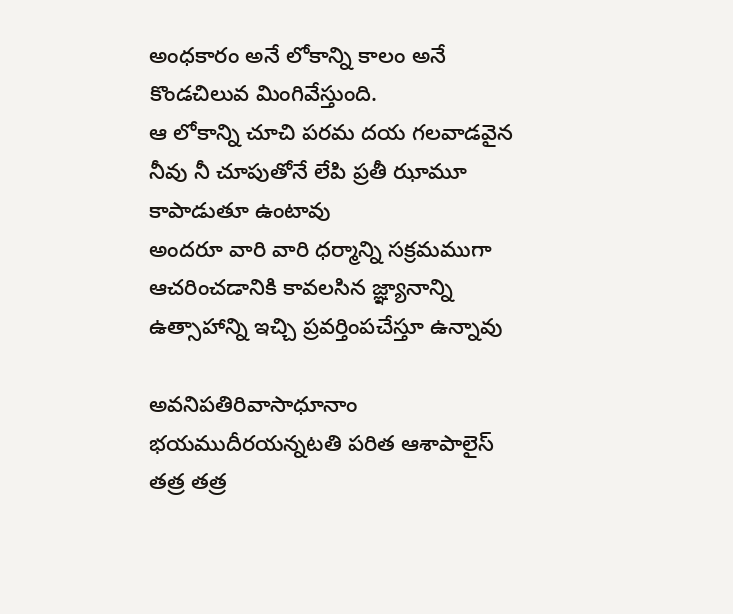అంధకారం అనే లోకాన్ని కాలం అనే కొండచిలువ మింగివేస్తుంది.
ఆ లోకాన్ని చూచి పరమ దయ గలవాడవైన నీవు నీ చూపుతోనే లేపి ప్రతీ ఝామూ కాపాడుతూ ఉంటావు
అందరూ వారి వారి ధర్మాన్ని సక్రమముగా ఆచరించడానికి కావలసిన జ్ఞ్యానాన్ని ఉత్సాహాన్ని ఇచ్చి ప్రవర్తింపచేస్తూ ఉన్నావు

అవనిపతిరివాసాధూనాం భయముదీరయన్నటతి పరిత ఆశాపాలైస్
తత్ర తత్ర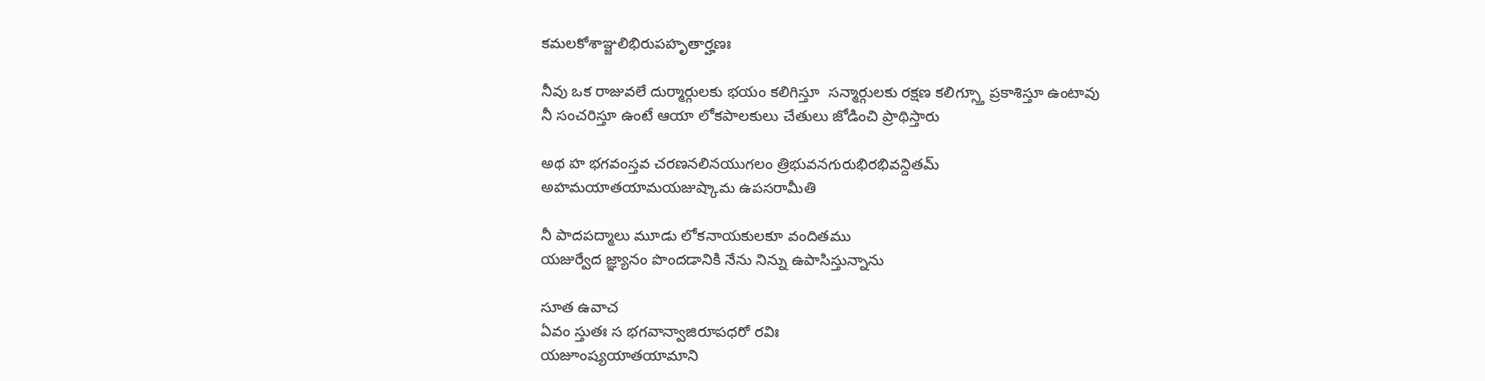కమలకోశాఞ్జలిభిరుపహృతార్హణః

నీవు ఒక రాజువలే దుర్మార్గులకు భయం కలిగిస్తూ  సన్మార్గులకు రక్షణ కలిగ్స్తూ ప్రకాశిస్తూ ఉంటావు
నీ సంచరిస్తూ ఉంటే ఆయా లోకపాలకులు చేతులు జోడించి ప్రాథిస్తారు

అథ హ భగవంస్తవ చరణనలినయుగలం త్రిభువనగురుభిరభివన్దితమ్
అహమయాతయామయజుష్కామ ఉపసరామీతి

నీ పాదపద్మాలు మూడు లోకనాయకులకూ వందితము
యజుర్వేద జ్ఞ్యానం పొందడానికి నేను నిన్ను ఉపాసిస్తున్నాను

సూత ఉవాచ
ఏవం స్తుతః స భగవాన్వాజిరూపధరో రవిః
యజూంష్యయాతయామాని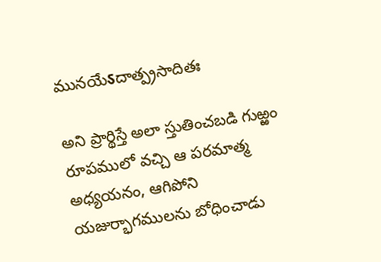మునయేऽదాత్ప్రసాదితః

అని ప్రార్థిస్తే అలా స్తుతించబడి గుఱ్ఱం రూపములో వచ్చి ఆ పరమాత్మ అధ్యయనం, ఆగిపోని యజుర్భాగములను బోధించాడు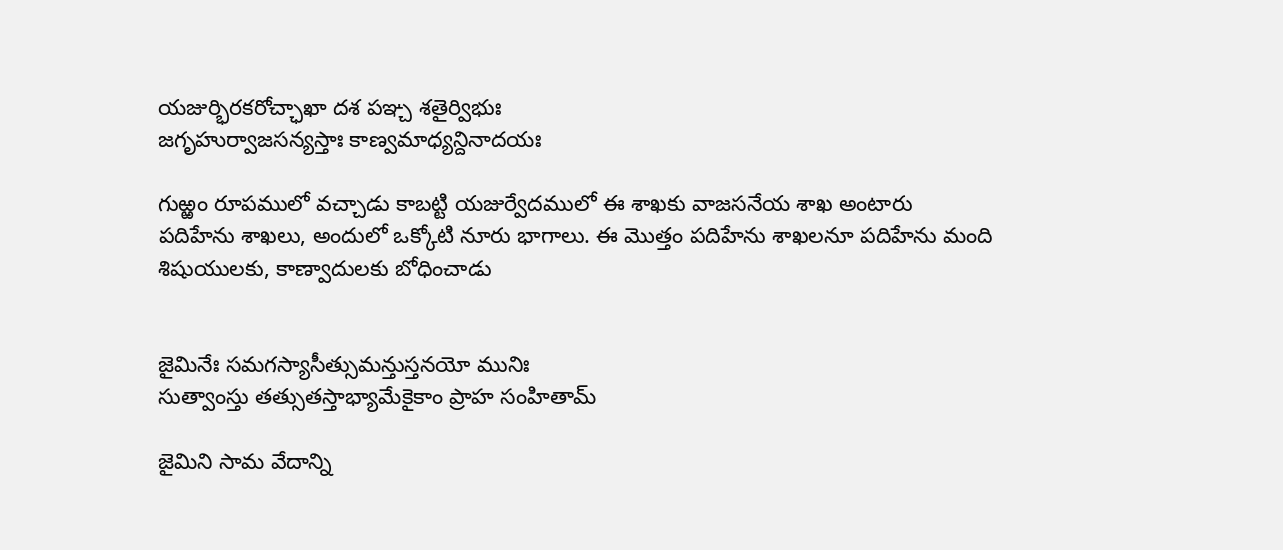యజుర్భిరకరోచ్ఛాఖా దశ పఞ్చ శతైర్విభుః
జగృహుర్వాజసన్యస్తాః కాణ్వమాధ్యన్దినాదయః

గుఱ్ఱం రూపములో వచ్చాడు కాబట్టి యజుర్వేదములో ఈ శాఖకు వాజసనేయ శాఖ అంటారు
పదిహేను శాఖలు, అందులో ఒక్కోటి నూరు భాగాలు. ఈ మొత్తం పదిహేను శాఖలనూ పదిహేను మంది శిషుయులకు, కాణ్వాదులకు బోధించాడు


జైమినేః సమగస్యాసీత్సుమన్తుస్తనయో మునిః
సుత్వాంస్తు తత్సుతస్తాభ్యామేకైకాం ప్రాహ సంహితామ్

జైమిని సామ వేదాన్ని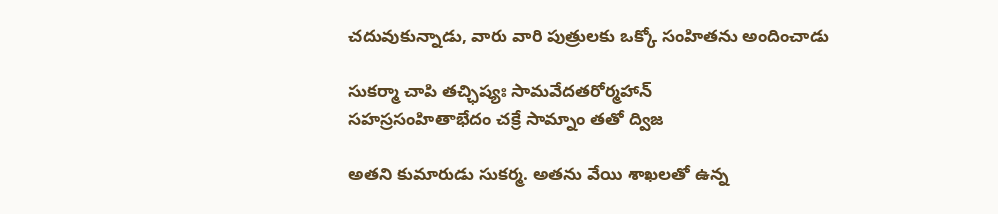చదువుకున్నాడు, వారు వారి పుత్రులకు ఒక్కో సంహితను అందించాడు

సుకర్మా చాపి తచ్ఛిష్యః సామవేదతరోర్మహాన్
సహస్రసంహితాభేదం చక్రే సామ్నాం తతో ద్విజ

అతని కుమారుడు సుకర్మ. అతను వేయి శాఖలతో ఉన్న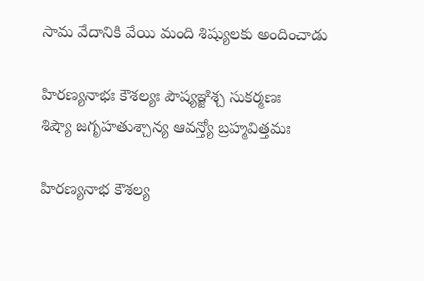సామ వేదానికి వేయి మంది శిష్యులకు అందించాడు

హిరణ్యనాభః కౌశల్యః పౌష్యఞ్జిశ్చ సుకర్మణః
శిష్యౌ జగృహతుశ్చాన్య ఆవన్త్యో బ్రహ్మవిత్తమః

హిరణ్యనాభ కౌశల్య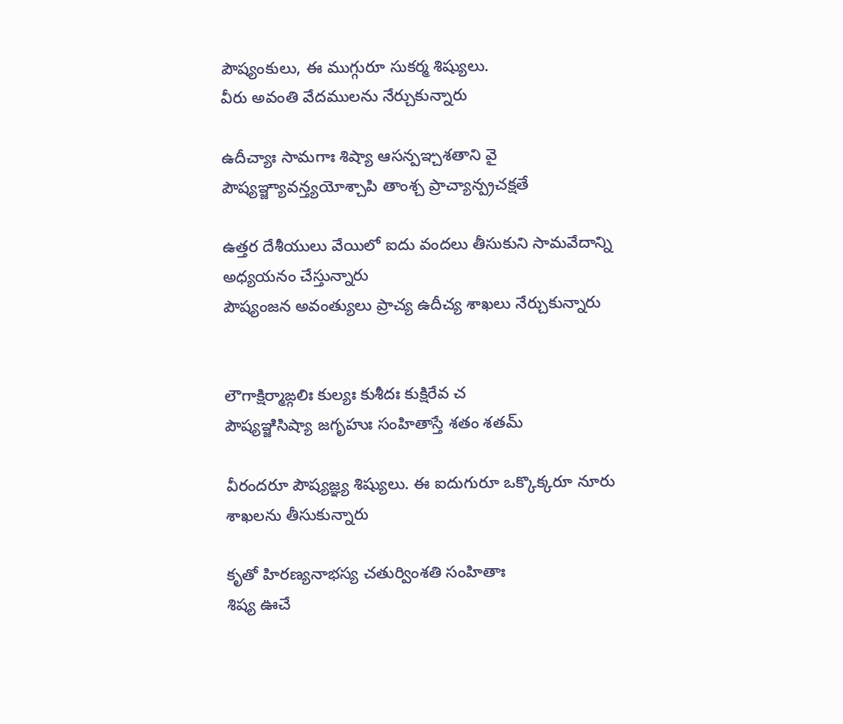పౌష్యంకులు, ఈ ముగ్గురూ సుకర్మ శిష్యులు.
వీరు అవంతి వేదములను నేర్చుకున్నారు

ఉదీచ్యాః సామగాః శిష్యా ఆసన్పఞ్చశతాని వై
పౌష్యఞ్జ్యావన్త్యయోశ్చాపి తాంశ్చ ప్రాచ్యాన్ప్రచక్షతే

ఉత్తర దేశీయులు వేయిలో ఐదు వందలు తీసుకుని సామవేదాన్ని అధ్యయనం చేస్తున్నారు
పౌష్యంజన అవంత్యులు ప్రాచ్య ఉదీచ్య శాఖలు నేర్చుకున్నారు


లౌగాక్షిర్మాఙ్గలిః కుల్యః కుశీదః కుక్షిరేవ చ
పౌష్యఞ్జిసిష్యా జగృహుః సంహితాస్తే శతం శతమ్

వీరందరూ పౌష్యజ్ఞ్య శిష్యులు. ఈ ఐదుగురూ ఒక్కొక్కరూ నూరు శాఖలను తీసుకున్నారు

కృతో హిరణ్యనాభస్య చతుర్వింశతి సంహితాః
శిష్య ఊచే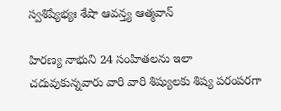స్వశిష్యేభ్యః శేషా ఆవన్త్య ఆత్మవాన్

హిరణ్య నాభుని 24 సంహితలను ఇలా చదువుకున్నవారు వారి వారి శిష్యులకు శిష్య పరంపరగా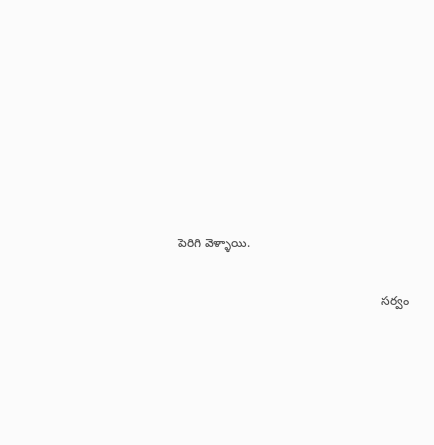పెరిగి వెళ్ళాయి.


                                                            సర్వం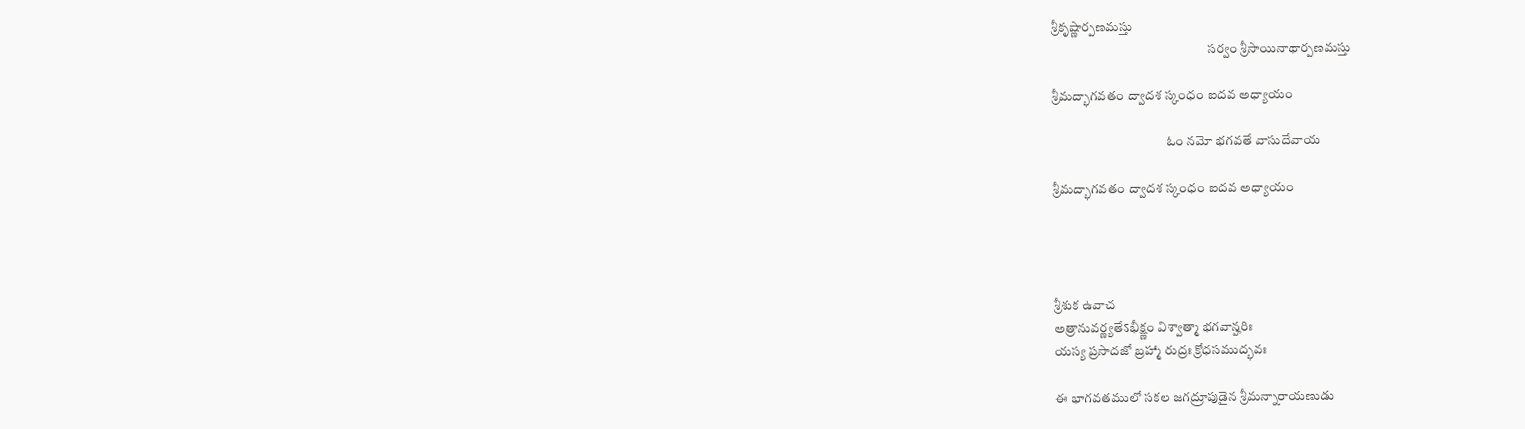శ్రీకృష్ణార్పణమస్తు
                                                           సర్వం శ్రీసాయినాథార్పణమస్తు

శ్రీమద్భాగవతం ద్వాదశ స్కంధం ఐదవ అధ్యాయం

                                           ఓం నమో భగవతే వాసుదేవాయ

శ్రీమద్భాగవతం ద్వాదశ స్కంధం ఐదవ అధ్యాయం




శ్రీశుక ఉవాచ
అత్రానువర్ణ్యతేऽభీక్ష్ణం విశ్వాత్మా భగవాన్హరిః
యస్య ప్రసాదజో బ్రహ్మా రుద్రః క్రోధసముద్భవః

ఈ భాగవతములో సకల జగద్రూపుడైన శ్రీమన్నారాయణుడు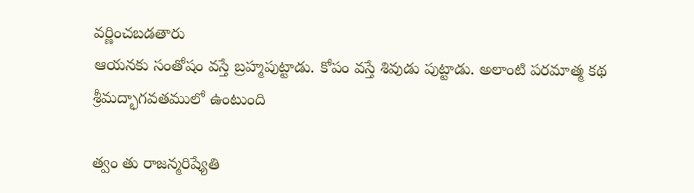వర్ణించబడతారు
ఆయనకు సంతోషం వస్తే బ్రహ్మపుట్టాడు. కోపం వస్తే శివుడు పుట్టాడు. అలాంటి పరమాత్మ కథ శ్రీమద్భాగవతములో ఉంటుంది

త్వం తు రాజన్మరిష్యేతి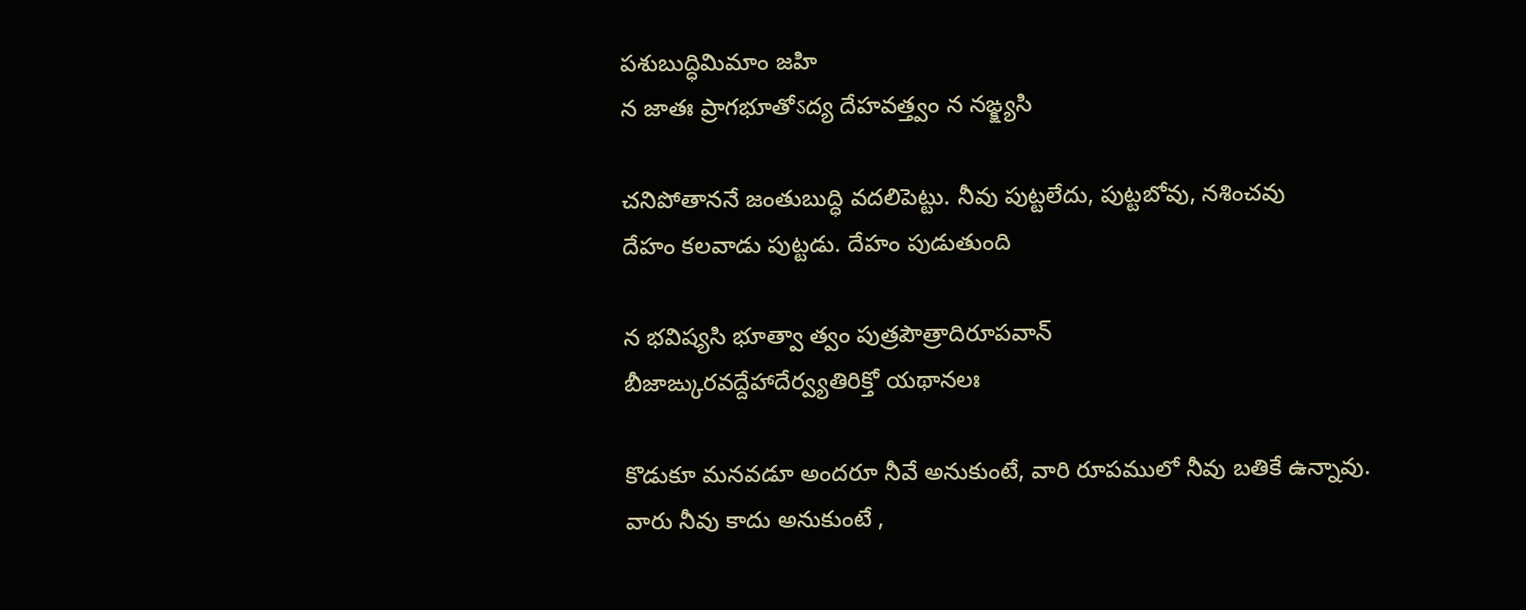పశుబుద్ధిమిమాం జహి
న జాతః ప్రాగభూతోऽద్య దేహవత్త్వం న నఙ్క్ష్యసి

చనిపోతాననే జంతుబుద్ధి వదలిపెట్టు. నీవు పుట్టలేదు, పుట్టబోవు, నశించవు
దేహం కలవాడు పుట్టడు. దేహం పుడుతుంది

న భవిష్యసి భూత్వా త్వం పుత్రపౌత్రాదిరూపవాన్
బీజాఙ్కురవద్దేహాదేర్వ్యతిరిక్తో యథానలః

కొడుకూ మనవడూ అందరూ నీవే అనుకుంటే, వారి రూపములో నీవు బతికే ఉన్నావు.
వారు నీవు కాదు అనుకుంటే ,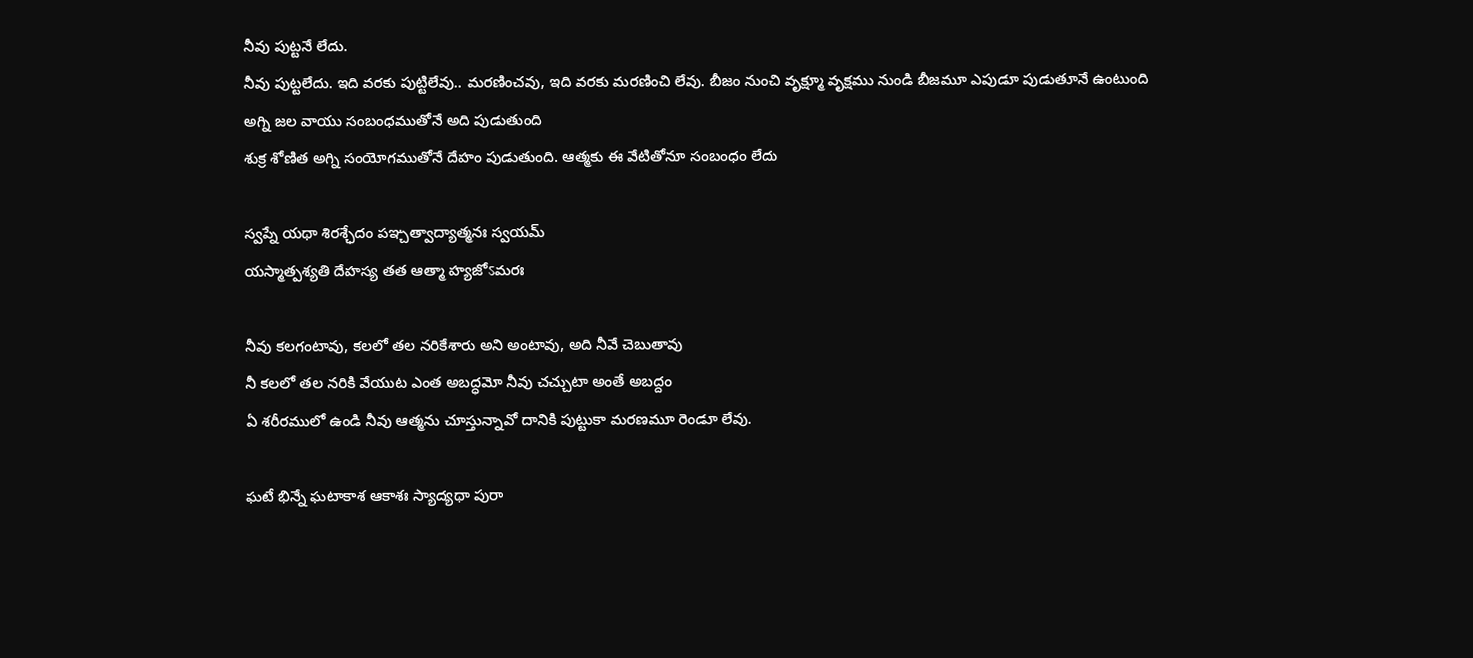నీవు పుట్టనే లేదు.
నీవు పుట్టలేదు. ఇది వరకు పుట్టిలేవు.. మరణించవు, ఇది వరకు మరణించి లేవు. బీజం నుంచి వృక్ష్మూ వృక్షము నుండి బీజమూ ఎపుడూ పుడుతూనే ఉంటుంది
అగ్ని జల వాయు సంబంధముతోనే అది పుడుతుంది
శుక్ర శోణిత అగ్ని సంయోగముతోనే దేహం పుడుతుంది. ఆత్మకు ఈ వేటితోనూ సంబంధం లేదు

స్వప్నే యథా శిరశ్ఛేదం పఞ్చత్వాద్యాత్మనః స్వయమ్
యస్మాత్పశ్యతి దేహస్య తత ఆత్మా హ్యజోऽమరః

నీవు కలగంటావు, కలలో తల నరికేశారు అని అంటావు, అది నీవే చెబుతావు
నీ కలలో తల నరికి వేయుట ఎంత అబద్ధమో నీవు చచ్చుటా అంతే అబద్దం
ఏ శరీరములో ఉండి నీవు ఆత్మను చూస్తున్నావో దానికి పుట్టుకా మరణమూ రెండూ లేవు.

ఘటే భిన్నే ఘటాకాశ ఆకాశః స్యాద్యథా పురా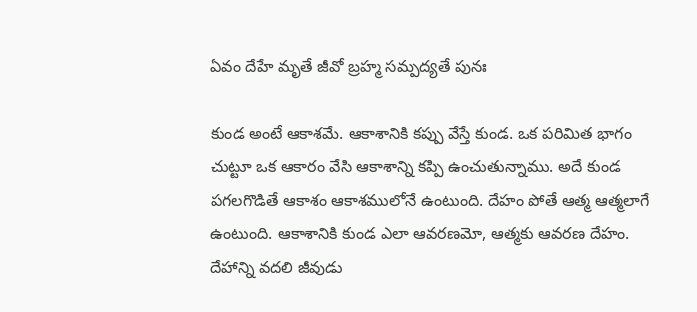ఏవం దేహే మృతే జీవో బ్రహ్మ సమ్పద్యతే పునః

కుండ అంటే ఆకాశమే. ఆకాశానికి కప్పు వేస్తే కుండ. ఒక పరిమిత భాగం చుట్టూ ఒక ఆకారం వేసి ఆకాశాన్ని కప్పి ఉంచుతున్నాము. అదే కుండ పగలగొడితే ఆకాశం ఆకాశములోనే ఉంటుంది. దేహం పోతే ఆత్మ ఆత్మలాగే ఉంటుంది. ఆకాశానికి కుండ ఎలా ఆవరణమో, ఆత్మకు ఆవరణ దేహం. దేహాన్ని వదలి జీవుడు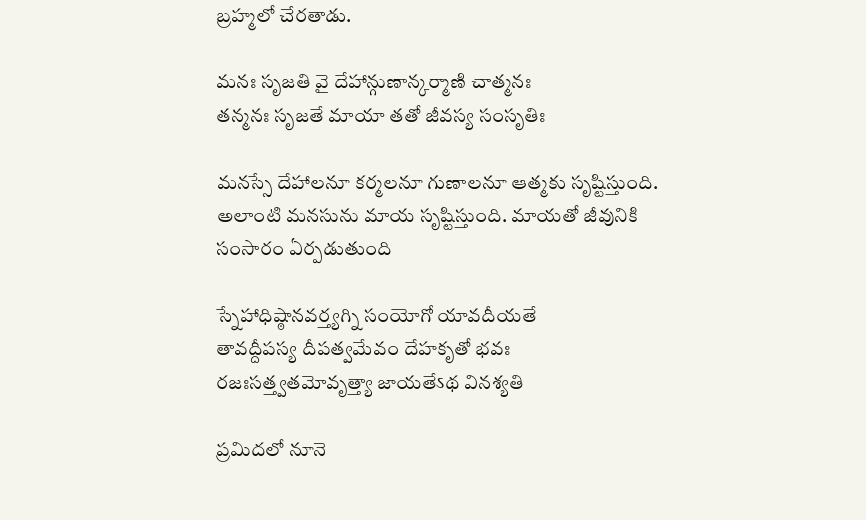బ్రహ్మలో చేరతాడు.

మనః సృజతి వై దేహాన్గుణాన్కర్మాణి చాత్మనః
తన్మనః సృజతే మాయా తతో జీవస్య సంసృతిః

మనస్సే దేహాలనూ కర్మలనూ గుణాలనూ ఆత్మకు సృష్టిస్తుంది. అలాంటి మనసును మాయ సృష్టిస్తుంది. మాయతో జీవునికి సంసారం ఏర్పడుతుంది

స్నేహాధిష్ఠానవర్త్యగ్ని సంయోగో యావదీయతే
తావద్దీపస్య దీపత్వమేవం దేహకృతో భవః
రజఃసత్త్వతమోవృత్త్యా జాయతేऽథ వినశ్యతి

ప్రమిదలో నూనె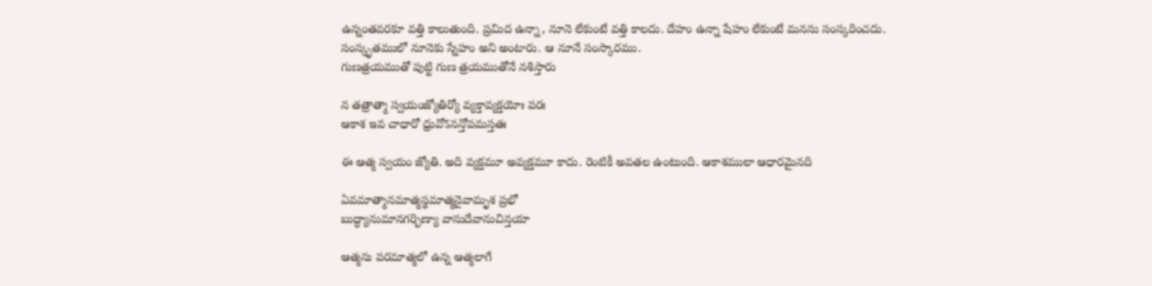ఉన్నంతవరకూ వత్తి కాలుతుంది. ప్రమిద ఉన్నా, నూనె లేకుంటే వత్తి కాలదు. దేహం ఉన్నా షేహం లేకుంటే మనసు సంస్కరించదు. సంస్కృతములో నూనెకు స్నేహం అని అంటారు. ఆ నూనే సంస్కారము.
గుణత్రయముతో పుట్టి గుణ త్రయముతోనే నశిస్తారు

న తత్రాత్మా స్వయంజ్యోతిర్యో వ్యక్తావ్యక్తయోః పరః
ఆకాశ ఇవ చాధారో ధ్రువోऽనన్తోపమస్తతః

ఈ ఆత్మ స్వయం జ్యోతి. అది వ్యక్తమూ అవ్యక్తమూ కాదు. రెంటికీ అవతల ఉంటుంది. ఆకాశములా ఆధారమైనది

ఏవమాత్మానమాత్మస్థమాత్మనైవామృశ ప్రభో
బుద్ధ్యానుమానగర్భిణ్యా వాసుదేవానుచిన్తయా

ఆత్మను పరమాత్మలో ఉన్న ఆత్మలాగే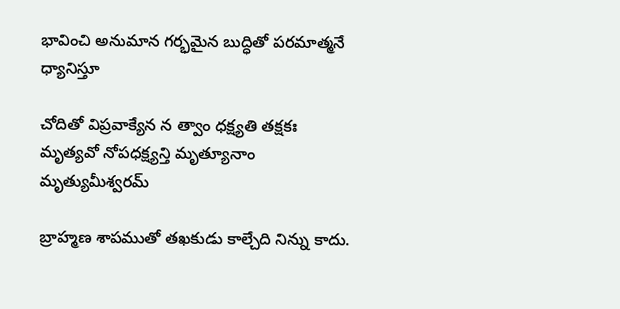భావించి అనుమాన గర్భమైన బుద్ధితో పరమాత్మనే ధ్యానిస్తూ

చోదితో విప్రవాక్యేన న త్వాం ధక్ష్యతి తక్షకః
మృత్యవో నోపధక్ష్యన్తి మృత్యూనాం మృత్యుమీశ్వరమ్

బ్రాహ్మణ శాపముతో తఖకుడు కాల్చేది నిన్ను కాదు.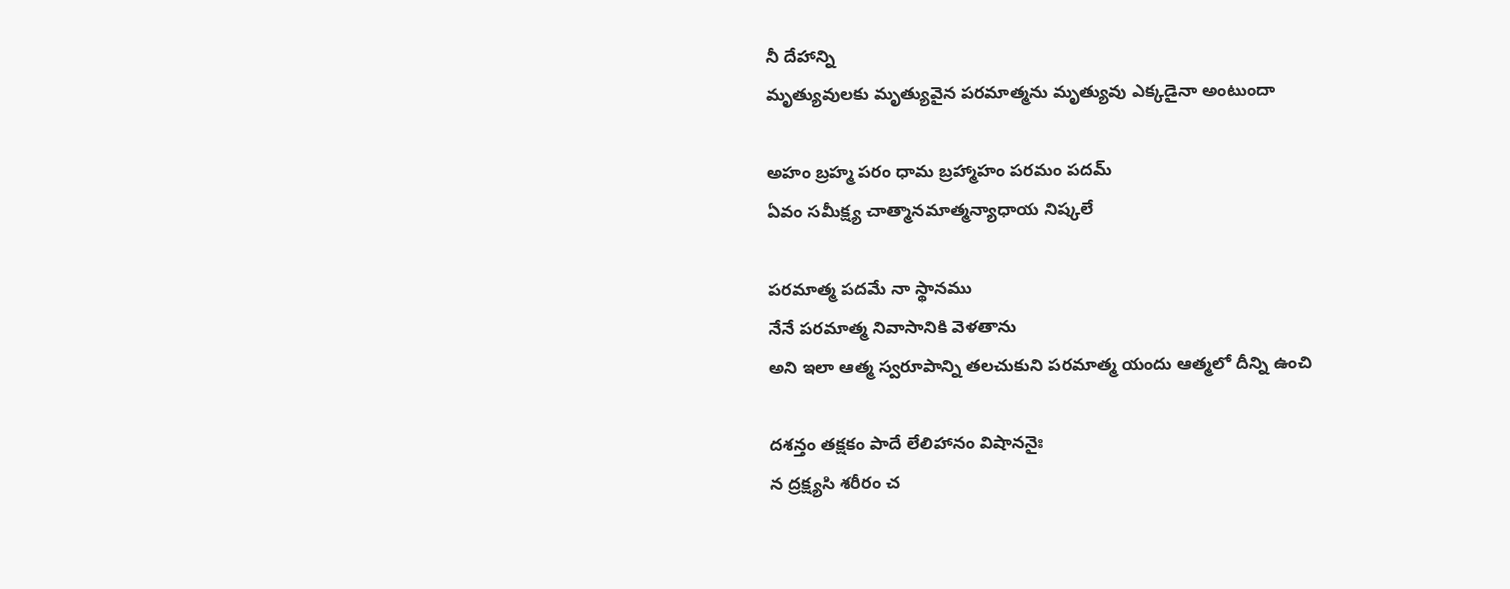నీ దేహాన్ని
మృత్యువులకు మృత్యువైన పరమాత్మను మృత్యువు ఎక్కడైనా అంటుందా

అహం బ్రహ్మ పరం ధామ బ్రహ్మాహం పరమం పదమ్
ఏవం సమీక్ష్య చాత్మానమాత్మన్యాధాయ నిష్కలే

పరమాత్మ పదమే నా స్థానము
నేనే పరమాత్మ నివాసానికి వెళతాను
అని ఇలా ఆత్మ స్వరూపాన్ని తలచుకుని పరమాత్మ యందు ఆత్మలో దీన్ని ఉంచి

దశన్తం తక్షకం పాదే లేలిహానం విషాననైః
న ద్రక్ష్యసి శరీరం చ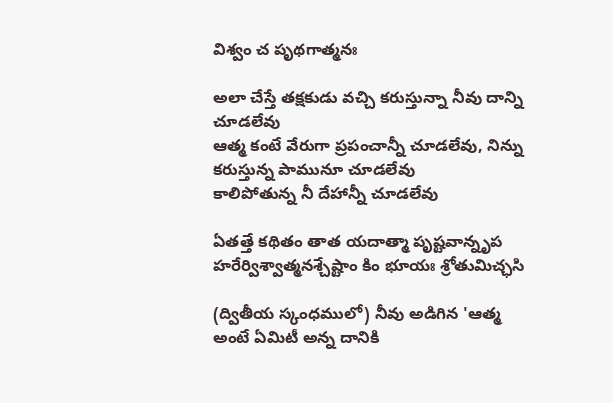విశ్వం చ పృథగాత్మనః

అలా చేస్తే తక్షకుడు వచ్చి కరుస్తున్నా నీవు దాన్ని చూడలేవు
ఆత్మ కంటే వేరుగా ప్రపంచాన్నీ చూడలేవు, నిన్ను కరుస్తున్న పామునూ చూడలేవు
కాలిపోతున్న నీ దేహాన్నీ చూడలేవు

ఏతత్తే కథితం తాత యదాత్మా పృష్టవాన్నృప
హరేర్విశ్వాత్మనశ్చేష్టాం కిం భూయః శ్రోతుమిచ్ఛసి

(ద్వితీయ స్కంధములో) నీవు అడిగిన 'ఆత్మ అంటే ఏమిటీ అన్న దానికి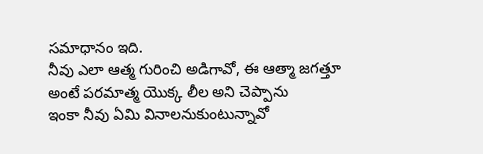సమాధానం ఇది.
నీవు ఎలా ఆత్మ గురించి అడిగావో, ఈ ఆత్మా జగత్తూ అంటే పరమాత్మ యొక్క లీల అని చెప్పాను
ఇంకా నీవు ఏమి వినాలనుకుంటున్నావో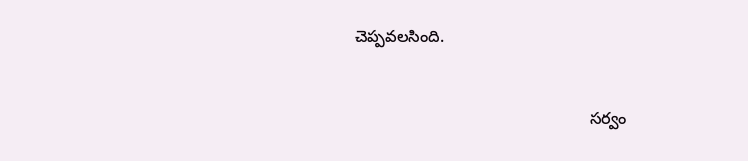చెప్పవలసింది.


                                                    సర్వం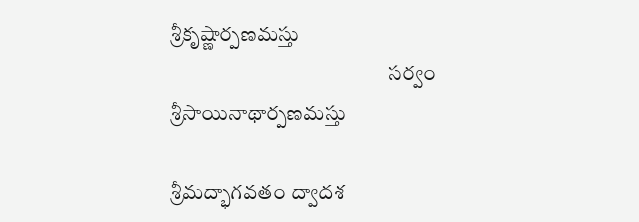శ్రీకృష్ణార్పణమస్తు
                                                    సర్వం శ్రీసాయినాథార్పణమస్తు

శ్రీమద్భాగవతం ద్వాదశ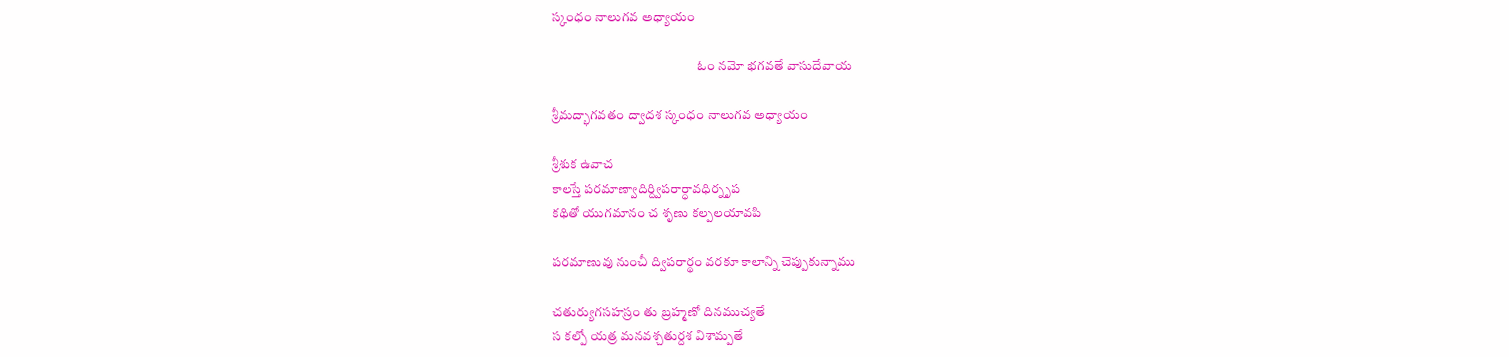స్కంధం నాలుగవ అధ్యాయం

                                                       ఓం నమో భగవతే వాసుదేవాయ

శ్రీమద్భాగవతం ద్వాదశ స్కంధం నాలుగవ అధ్యాయం

శ్రీశుక ఉవాచ
కాలస్తే పరమాణ్వాదిర్ద్విపరార్ధావధిర్నృప
కథితో యుగమానం చ శృణు కల్పలయావపి

పరమాణువు నుంచీ ద్విపరార్థం వరకూ కాలాన్ని చెప్పుకున్నాము

చతుర్యుగసహస్రం తు బ్రహ్మణో దినముచ్యతే
స కల్పో యత్ర మనవశ్చతుర్దశ విశామ్పతే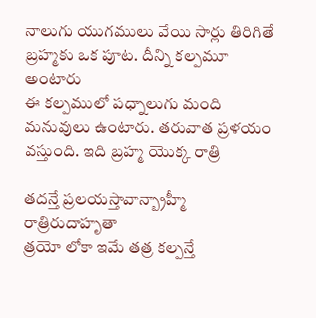నాలుగు యుగములు వేయి సార్లు తిరిగితే బ్రహ్మకు ఒక పూట. దీన్ని కల్పమూ అంటారు
ఈ కల్పములో పధ్నాలుగు మంది మనువులు ఉంటారు. తరువాత ప్రళయం వస్తుంది. ఇది బ్రహ్మ యొక్క రాత్రి

తదన్తే ప్రలయస్తావాన్బ్రాహ్మీ రాత్రిరుదాహృతా
త్రయో లోకా ఇమే తత్ర కల్పన్తే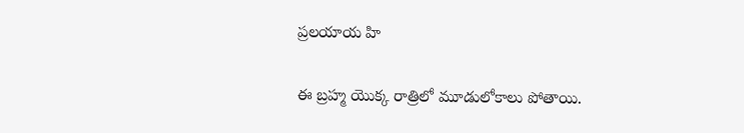ప్రలయాయ హి

ఈ బ్రహ్మ యొక్క రాత్రిలో మూడులోకాలు పోతాయి.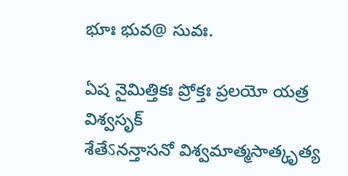భూః భువ@ సువః.

ఏష నైమిత్తికః ప్రోక్తః ప్రలయో యత్ర విశ్వసృక్
శేతేऽనన్తాసనో విశ్వమాత్మసాత్కృత్య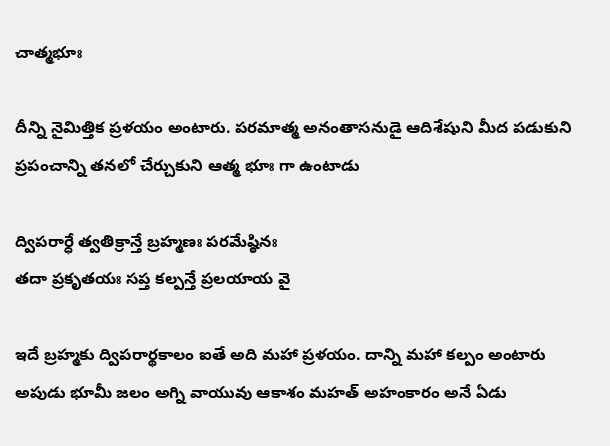చాత్మభూః

దీన్ని నైమిత్తిక ప్రళయం అంటారు. పరమాత్మ అనంతాసనుడై ఆదిశేషుని మీద పడుకుని ప్రపంచాన్ని తనలో చేర్చుకుని ఆత్మ భూః గా ఉంటాడు

ద్విపరార్ధే త్వతిక్రాన్తే బ్రహ్మణః పరమేష్ఠినః
తదా ప్రకృతయః సప్త కల్పన్తే ప్రలయాయ వై

ఇదే బ్రహ్మకు ద్విపరార్థకాలం ఐతే అది మహా ప్రళయం. దాన్ని మహా కల్పం అంటారు
అపుడు భూమీ జలం అగ్ని వాయువు ఆకాశం మహత్ అహంకారం అనే ఏడు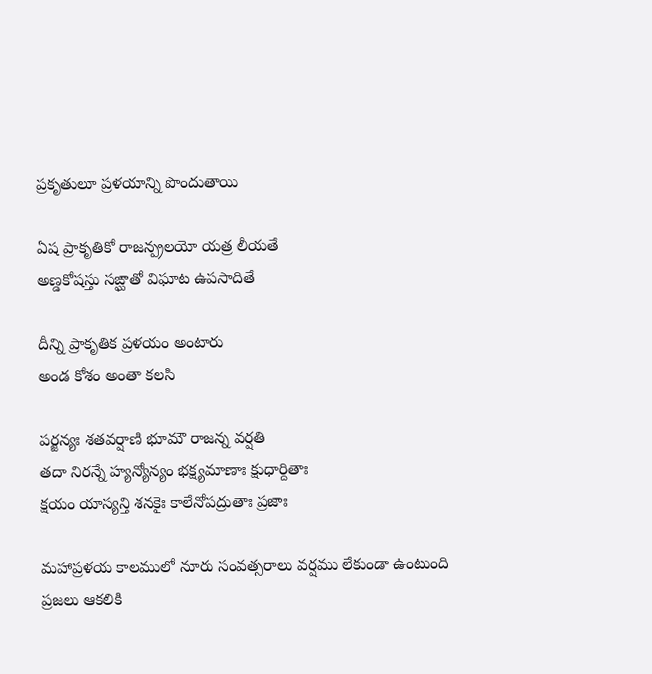ప్రకృతులూ ప్రళయాన్ని పొందుతాయి

ఏష ప్రాకృతికో రాజన్ప్రలయో యత్ర లీయతే
అణ్డకోషస్తు సఙ్ఘాతో విఘాట ఉపసాదితే

దీన్ని ప్రాకృతిక ప్రళయం అంటారు
అండ కోశం అంతా కలసి

పర్జన్యః శతవర్షాణి భూమౌ రాజన్న వర్షతి
తదా నిరన్నే హ్యన్యోన్యం భక్ష్యమాణాః క్షుధార్దితాః
క్షయం యాస్యన్తి శనకైః కాలేనోపద్రుతాః ప్రజాః

మహాప్రళయ కాలములో నూరు సంవత్సరాలు వర్షము లేకుండా ఉంటుంది
ప్రజలు ఆకలికి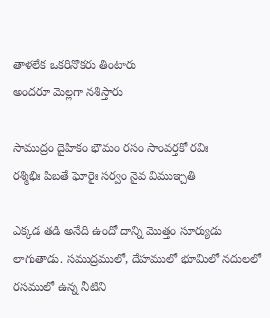తాళలేక ఒకరినొకరు తింటారు
అందరూ మెల్లగా నశిస్తారు

సాముద్రం దైహికం భౌమం రసం సాంవర్తకో రవిః
రశ్మిభిః పిబతే ఘోరైః సర్వం నైవ విముఞ్చతి

ఎక్కడ తడి అనేది ఉందో దాన్ని మొత్తం సూర్యుడు లాగుతాడు. సముద్రములో, దేహములో భూమిలో నదులలో రసములో ఉన్న నీటిని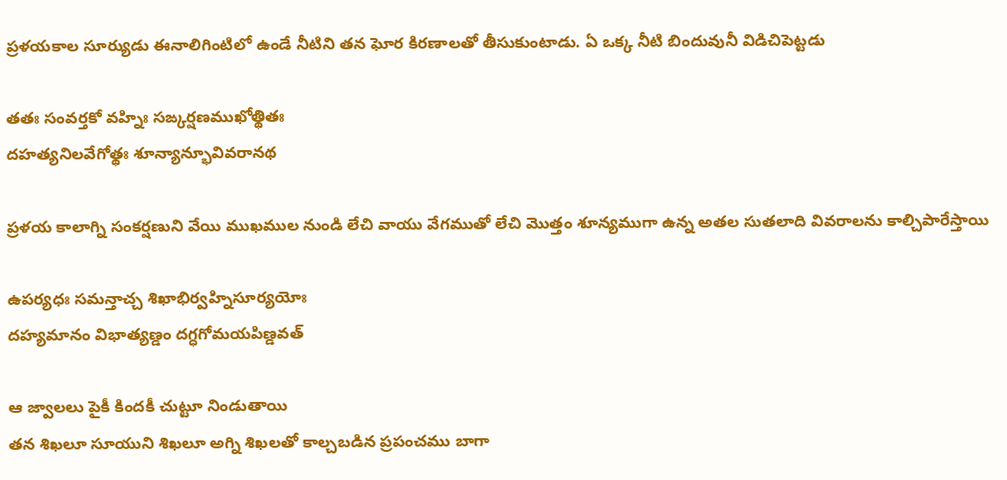ప్రళయకాల సూర్యుడు ఈనాలిగింటిలో ఉండే నీటిని తన ఘోర కిరణాలతో తీసుకుంటాడు. ఏ ఒక్క నీటి బిందువునీ విడిచిపెట్టడు

తతః సంవర్తకో వహ్నిః సఙ్కర్షణముఖోత్థితః
దహత్యనిలవేగోత్థః శూన్యాన్భూవివరానథ

ప్రళయ కాలాగ్ని సంకర్షణుని వేయి ముఖముల నుండి లేచి వాయు వేగముతో లేచి మొత్తం శూన్యముగా ఉన్న అతల సుతలాది వివరాలను కాల్చిపారేస్తాయి

ఉపర్యధః సమన్తాచ్చ శిఖాభిర్వహ్నిసూర్యయోః
దహ్యమానం విభాత్యణ్డం దగ్ధగోమయపిణ్డవత్

ఆ జ్వాలలు పైకీ కిందకీ చుట్టూ నిండుతాయి
తన శిఖలూ సూయుని శిఖలూ అగ్ని శిఖలతో కాల్చబడిన ప్రపంచము బాగా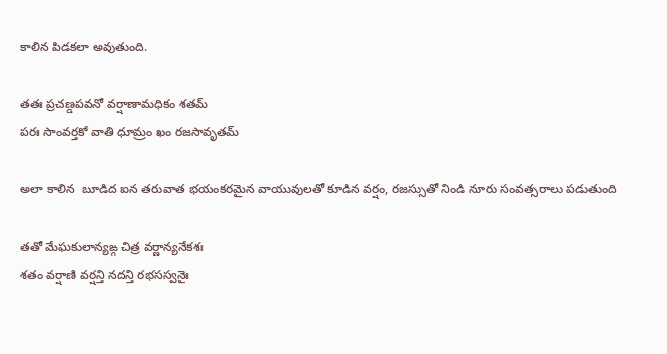కాలిన పిడకలా అవుతుంది.

తతః ప్రచణ్డపవనో వర్షాణామధికం శతమ్
పరః సాంవర్తకో వాతి ధూమ్రం ఖం రజసావృతమ్

అలా కాలిన  బూడిద ఐన తరువాత భయంకరమైన వాయువులతో కూడిన వర్షం, రజస్సుతో నిండి నూరు సంవత్సరాలు పడుతుంది

తతో మేఘకులాన్యఙ్గ చిత్ర వర్ణాన్యనేకశః
శతం వర్షాణి వర్షన్తి నదన్తి రభసస్వనైః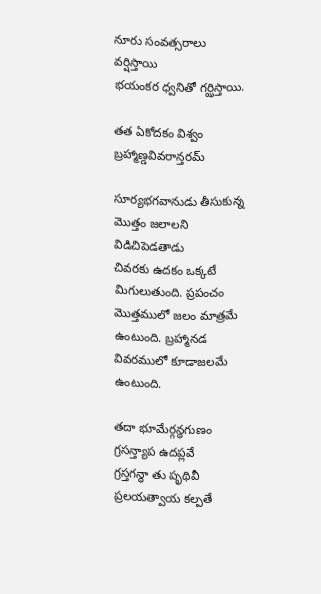నూరు సంవత్సరాలు వర్షిస్తాయి
భయంకర ధ్వనితో గర్ఝిస్తాయి.

తత ఏకోదకం విశ్వం
బ్రహ్మాణ్డవివరాన్తరమ్

సూర్యభగవానుడు తీసుకున్న మొత్తం జలాలని విడిచిపెడతాడు
చివరకు ఉదకం ఒక్కటే మిగులుతుంది. ప్రపంచం మొత్తములో జలం మాత్రమే ఉంటుంది. బ్రహ్మానడ వివరములో కూడాజలమే ఉంటుంది.

తదా భూమేర్గన్ధగుణం గ్రసన్త్యాప ఉదప్లవే
గ్రస్తగన్ధా తు పృథివీ ప్రలయత్వాయ కల్పతే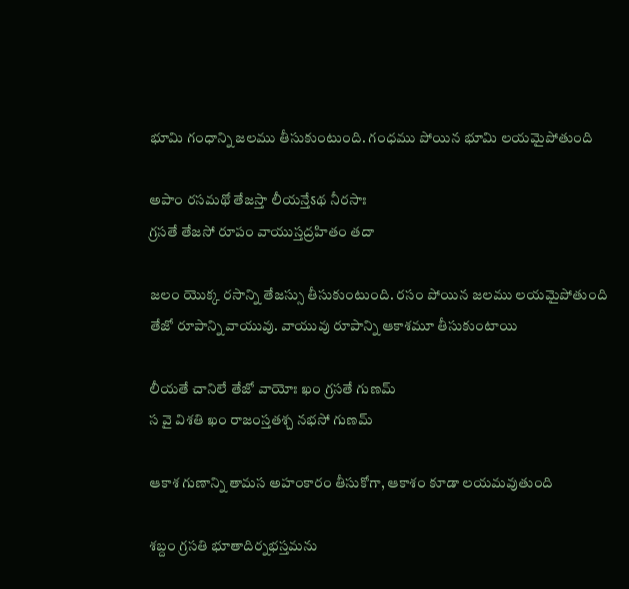భూమి గంధాన్ని జలము తీసుకుంటుంది. గంధము పోయిన భూమి లయమైపోతుంది

అపాం రసమథో తేజస్తా లీయన్తేऽథ నీరసాః
గ్రసతే తేజసో రూపం వాయుస్తద్రహితం తదా

జలం యొక్క రసాన్ని తేజస్సు తీసుకుంటుంది. రసం పోయిన జలము లయమైపోతుంది
తేజో రూపాన్ని వాయువు. వాయువు రూపాన్ని ఆకాశమూ తీసుకుంటాయి

లీయతే చానిలే తేజో వాయోః ఖం గ్రసతే గుణమ్
స వై విశతి ఖం రాజంస్తతశ్చ నభసో గుణమ్

ఆకాశ గుణాన్ని తామస అహంకారం తీసుకోగా, ఆకాశం కూడా లయమవుతుంది

శబ్దం గ్రసతి భూతాదిర్నభస్తమను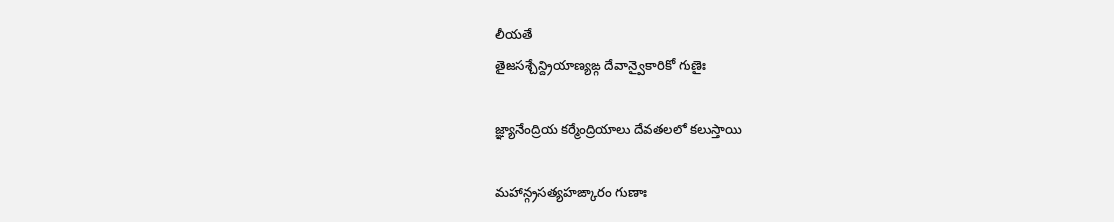లీయతే
తైజసశ్చేన్ద్రియాణ్యఙ్గ దేవాన్వైకారికో గుణైః

జ్ఞ్యానేంద్రియ కర్మేంద్రియాలు దేవతలలో కలుస్తాయి

మహాన్గ్రసత్యహఙ్కారం గుణాః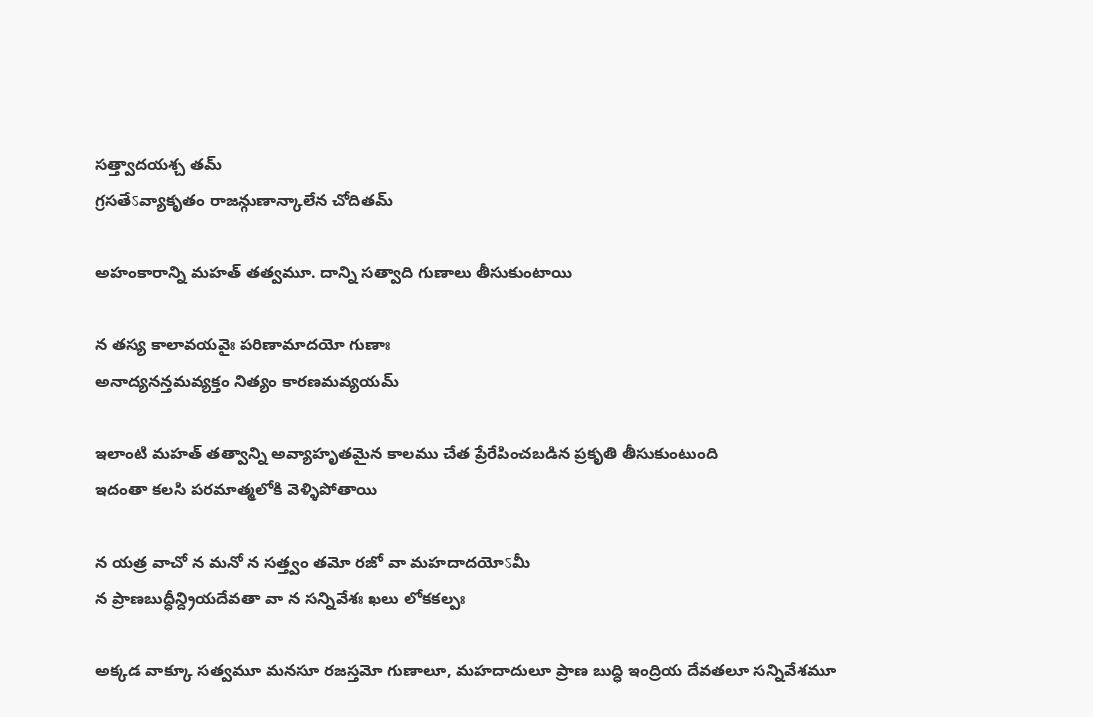సత్త్వాదయశ్చ తమ్
గ్రసతేऽవ్యాకృతం రాజన్గుణాన్కాలేన చోదితమ్

అహంకారాన్ని మహత్ తత్వమూ. దాన్ని సత్వాది గుణాలు తీసుకుంటాయి

న తస్య కాలావయవైః పరిణామాదయో గుణాః
అనాద్యనన్తమవ్యక్తం నిత్యం కారణమవ్యయమ్

ఇలాంటి మహత్ తత్వాన్ని అవ్యాహృతమైన కాలము చేత ప్రేరేపించబడిన ప్రకృతి తీసుకుంటుంది
ఇదంతా కలసి పరమాత్మలోకి వెళ్ళిపోతాయి

న యత్ర వాచో న మనో న సత్త్వం తమో రజో వా మహదాదయోऽమీ
న ప్రాణబుద్ధీన్ద్రియదేవతా వా న సన్నివేశః ఖలు లోకకల్పః

అక్కడ వాక్కూ సత్వమూ మనసూ రజస్తమో గుణాలూ, మహదాదులూ ప్రాణ బుద్ధి ఇంద్రియ దేవతలూ సన్నివేశమూ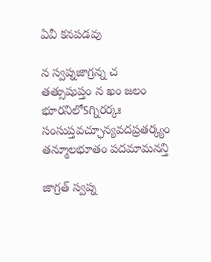ఏవీ కనపడవు

న స్వప్నజాగ్రన్న చ తత్సుషుప్తం న ఖం జలం భూరనిలోऽగ్నిరర్కః
సంసుప్తవచ్ఛూన్యవదప్రతర్క్యం తన్మూలభూతం పదమామనన్తి

జాగ్రత్ స్వప్న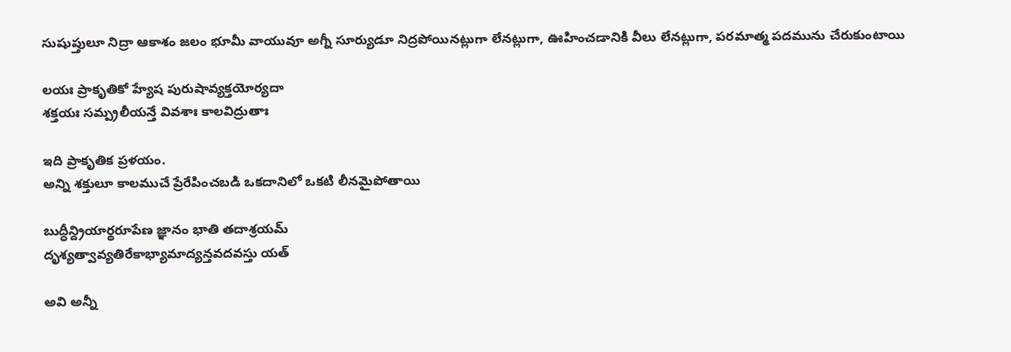సుషుప్తులూ నిద్రా ఆకాశం జలం భూమీ వాయువూ అగ్నీ సూర్యుడూ నిద్రపోయినట్లుగా లేనట్లుగా, ఊహించడానికి వీలు లేనట్లుగా, పరమాత్మ పదమును చేరుకుంటాయి

లయః ప్రాకృతికో హ్యేష పురుషావ్యక్తయోర్యదా
శక్తయః సమ్ప్రలీయన్తే వివశాః కాలవిద్రుతాః

ఇది ప్రాకృతిక ప్రళయం.
అన్ని శక్తులూ కాలముచే ప్రేరేపించబడి ఒకదానిలో ఒకటి లీనమైపోతాయి

బుద్ధీన్ద్రియార్థరూపేణ జ్ఞానం భాతి తదాశ్రయమ్
దృశ్యత్వావ్యతిరేకాభ్యామాద్యన్తవదవస్తు యత్

అవి అన్నీ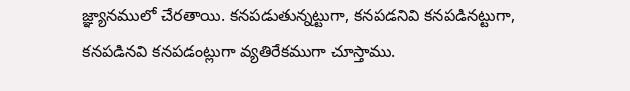జ్ఞ్యానములో చేరతాయి. కనపడుతున్నట్టుగా, కనపడనివి కనపడినట్టుగా, కనపడినవి కనపడంట్లుగా వ్యతిరేకముగా చూస్తాము.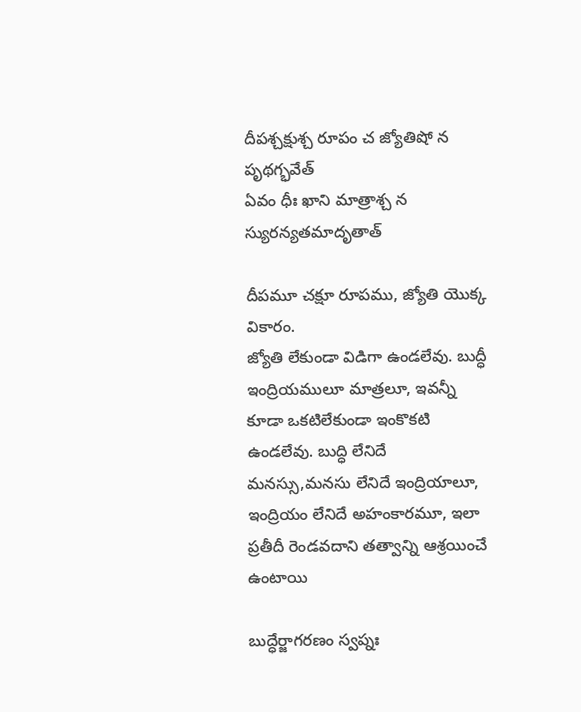దీపశ్చక్షుశ్చ రూపం చ జ్యోతిషో న పృథగ్భవేత్
ఏవం ధీః ఖాని మాత్రాశ్చ న స్యురన్యతమాదృతాత్

దీపమూ చక్షూ రూపము, జ్యోతి యొక్క వికారం.
జ్యోతి లేకుండా విడిగా ఉండలేవు. బుద్ధీ ఇంద్రియములూ మాత్రలూ, ఇవన్నీ కూడా ఒకటిలేకుండా ఇంకొకటి ఉండలేవు. బుద్ధి లేనిదే మనస్సు,మనసు లేనిదే ఇంద్రియాలూ, ఇంద్రియం లేనిదే అహంకారమూ, ఇలా ప్రతీదీ రెండవదాని తత్వాన్ని ఆశ్రయించే ఉంటాయి

బుద్ధేర్జాగరణం స్వప్నః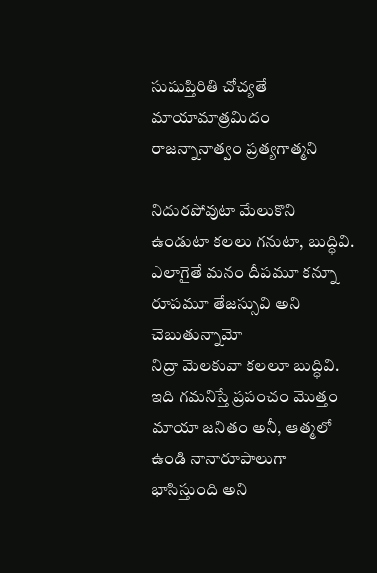సుషుప్తిరితి చోచ్యతే
మాయామాత్రమిదం రాజన్నానాత్వం ప్రత్యగాత్మని

నిదురపోవుటా మేలుకొని ఉండుటా కలలు గనుటా, బుద్ధివి.
ఎలాగైతే మనం దీపమూ కన్నూ రూపమూ తేజస్సువి అని చెబుతున్నామో
నిద్రా మెలకువా కలలూ బుద్ధివి.
ఇది గమనిస్తే ప్రపంచం మొత్తం మాయా జనితం అనీ, ఆత్మలో ఉండి నానారూపాలుగా భాసిస్తుంది అని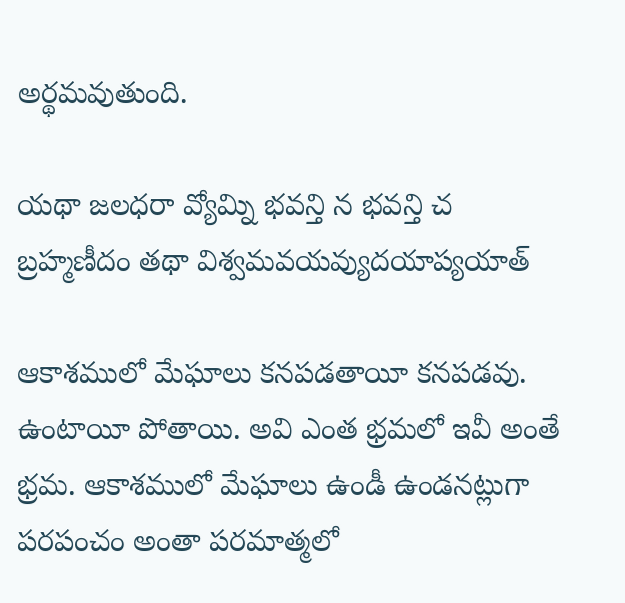అర్థమవుతుంది.

యథా జలధరా వ్యోమ్ని భవన్తి న భవన్తి చ
బ్రహ్మణీదం తథా విశ్వమవయవ్యుదయాప్యయాత్

ఆకాశములో మేఘాలు కనపడతాయీ కనపడవు. ఉంటాయీ పోతాయి. అవి ఎంత భ్రమలో ఇవీ అంతే భ్రమ. ఆకాశములో మేఘాలు ఉండీ ఉండనట్లుగా పరపంచం అంతా పరమాత్మలో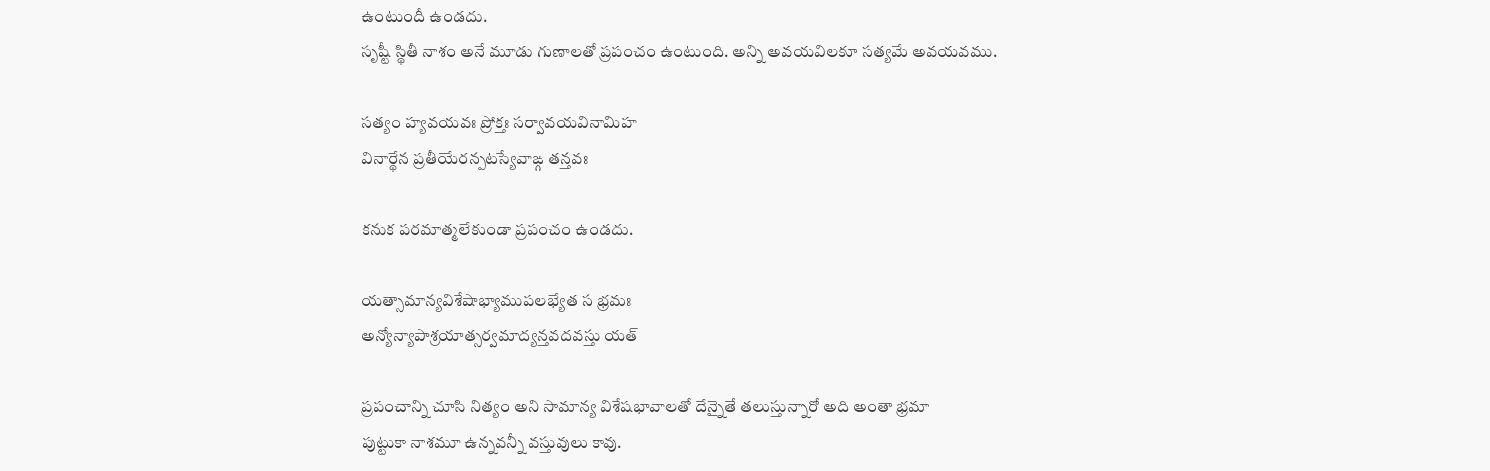ఉంటుందీ ఉండదు.
సృష్టీ స్థితీ నాశం అనే మూడు గుణాలతో ప్రపంచం ఉంటుంది. అన్ని అవయవిలకూ సత్యమే అవయవము.

సత్యం హ్యవయవః ప్రోక్తః సర్వావయవినామిహ
వినార్థేన ప్రతీయేరన్పటస్యేవాఙ్గ తన్తవః

కనుక పరమాత్మలేకుండా ప్రపంచం ఉండదు.

యత్సామాన్యవిశేషాభ్యాముపలభ్యేత స భ్రమః
అన్యోన్యాపాశ్రయాత్సర్వమాద్యన్తవదవస్తు యత్

ప్రపంచాన్ని చూసి నిత్యం అని సామాన్య విశేషభావాలతో దేన్నైతే తలుస్తున్నారో అది అంతా భ్రమా
పుట్టుకా నాశమూ ఉన్నవన్నీ వస్తువులు కావు.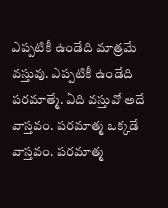ఎప్పటికీ ఉండేది మాత్రమే వస్తువు. ఎప్పటికీ ఉండేది పరమాత్మే. ఏది వస్తువో అదే వాస్తవం. పరమాత్మ ఒక్కడే వాస్తవం. పరమాత్మ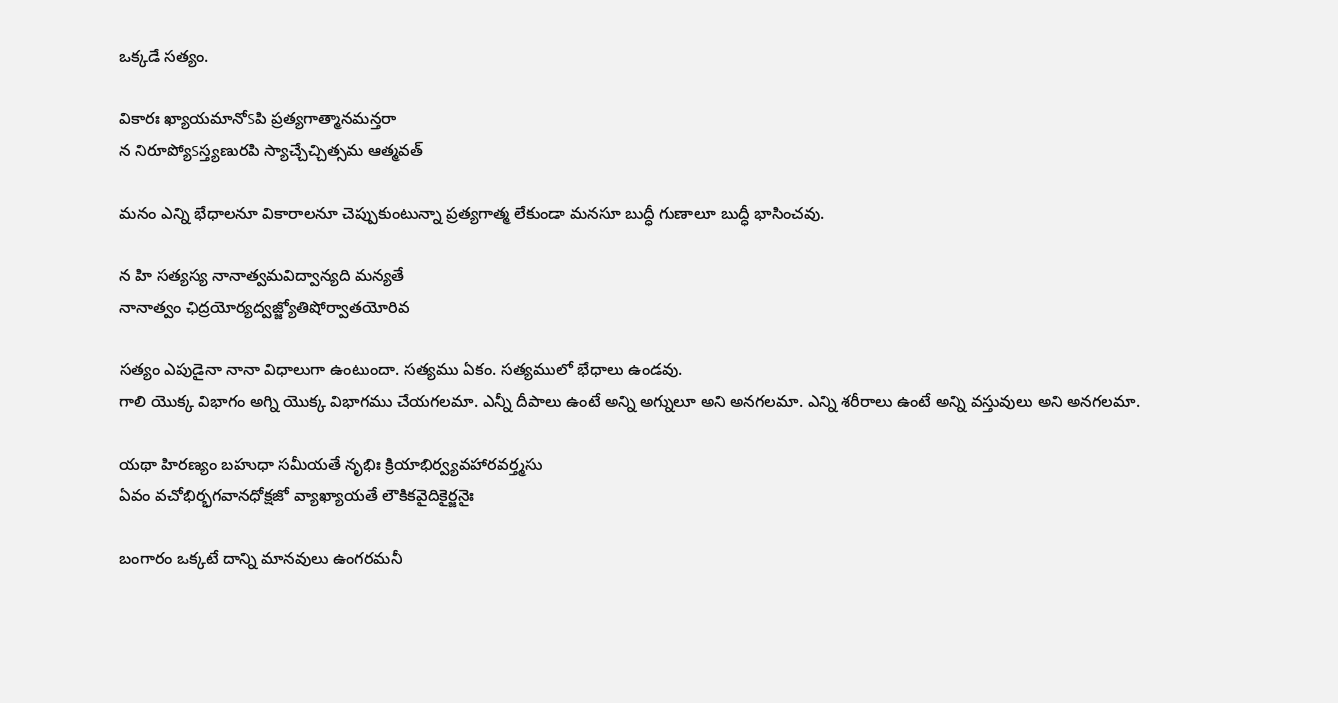ఒక్కడే సత్యం.

వికారః ఖ్యాయమానోऽపి ప్రత్యగాత్మానమన్తరా
న నిరూప్యోऽస్త్యణురపి స్యాచ్చేచ్చిత్సమ ఆత్మవత్

మనం ఎన్ని భేధాలనూ వికారాలనూ చెప్పుకుంటున్నా ప్రత్యగాత్మ లేకుండా మనసూ బుద్ధీ గుణాలూ బుద్ధీ భాసించవు.

న హి సత్యస్య నానాత్వమవిద్వాన్యది మన్యతే
నానాత్వం ఛిద్రయోర్యద్వజ్జ్యోతిషోర్వాతయోరివ

సత్యం ఎపుడైనా నానా విధాలుగా ఉంటుందా. సత్యము ఏకం. సత్యములో భేధాలు ఉండవు.
గాలి యొక్క విభాగం అగ్ని యొక్క విభాగము చేయగలమా. ఎన్నీ దీపాలు ఉంటే అన్ని అగ్నులూ అని అనగలమా. ఎన్ని శరీరాలు ఉంటే అన్ని వస్తువులు అని అనగలమా.

యథా హిరణ్యం బహుధా సమీయతే నృభిః క్రియాభిర్వ్యవహారవర్త్మసు
ఏవం వచోభిర్భగవానధోక్షజో వ్యాఖ్యాయతే లౌకికవైదికైర్జనైః

బంగారం ఒక్కటే దాన్ని మానవులు ఉంగరమనీ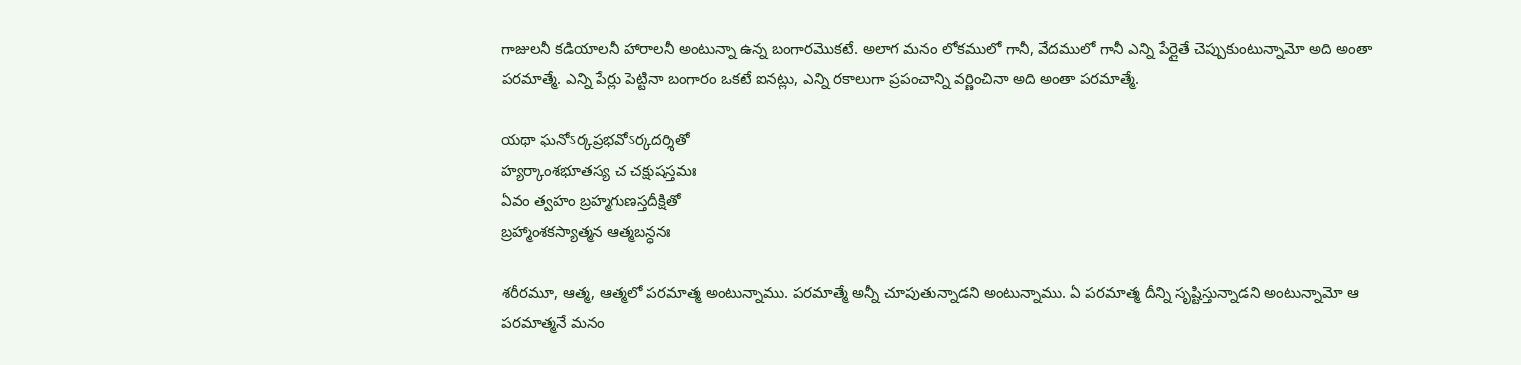గాజులనీ కడియాలనీ హారాలనీ అంటున్నా ఉన్న బంగారమొకటే. అలాగ మనం లోకములో గానీ, వేదములో గానీ ఎన్ని పేర్లైతే చెప్పుకుంటున్నామో అది అంతా పరమాత్మే. ఎన్ని పేర్లు పెట్టినా బంగారం ఒకటే ఐనట్లు, ఎన్ని రకాలుగా ప్రపంచాన్ని వర్ణించినా అది అంతా పరమాత్మే.

యథా ఘనోऽర్కప్రభవోऽర్కదర్శితో
హ్యర్కాంశభూతస్య చ చక్షుషస్తమః
ఏవం త్వహం బ్రహ్మగుణస్తదీక్షితో
బ్రహ్మాంశకస్యాత్మన ఆత్మబన్ధనః

శరీరమూ, ఆత్మ, ఆత్మలో పరమాత్మ అంటున్నాము. పరమాత్మే అన్నీ చూపుతున్నాడని అంటున్నాము. ఏ పరమాత్మ దీన్ని సృష్టిస్తున్నాడని అంటున్నామో ఆ పరమాత్మనే మనం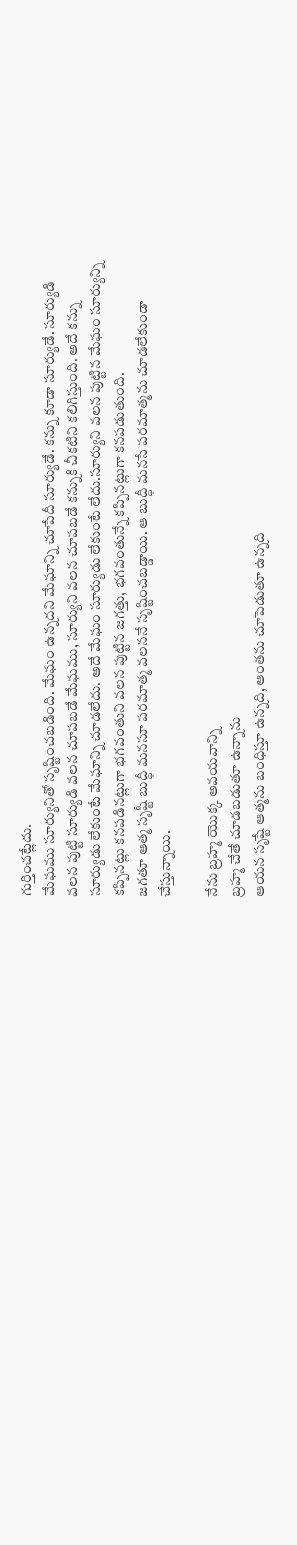గుర్తించట్లేదు.
మేఘము సూర్యునితో సృష్టించబడింది. మేఘం ఉన్నదని మేఘాన్ని చూపేదీ సూర్యుడే. కన్ను కూడా సూర్యుడే. సూర్యుడి వలన పుట్టి సూర్యుడి వలన చూపబడే మేఘము, సూర్యుని వలన చూపబడే కన్నుకి చీకటిని కలిగిస్తుంది. అదే కన్ను సూర్యుడు లేకుంటే మేఘాన్ని చూడలేదు. అదే మేఘం సూర్యుడు లేకుంటే లేదు.సూర్యుని వలన పుట్టిన మేఘం సూర్యున్ని కప్పినట్లు కనపడినట్లుగా భగవంతుని వలన పుట్టిన జగత్తు, భగవంతున్నే కప్పినట్లుగా కనపడుతుంది.
జగతూ ఆత్మ సృష్టీ బుద్ధీ మనసూ పరమాత్మ వలననే సృష్టించబడ్డాయి. ఆ బుద్ధీ మనసే పరమాత్మను చూడలేకుండా చేస్తున్నాయి.

నేను బ్రహ్మ యొక్క అవయవాన్ని
బ్రహ్మ చేతే చూడబడుతూ ఉన్నాను
ఆయన సృష్టే ఆత్మను బంధిస్తూ ఉన్నది, ఆంతను చూపెడుతూ ఉన్నది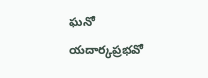ఘనో యదార్కప్రభవో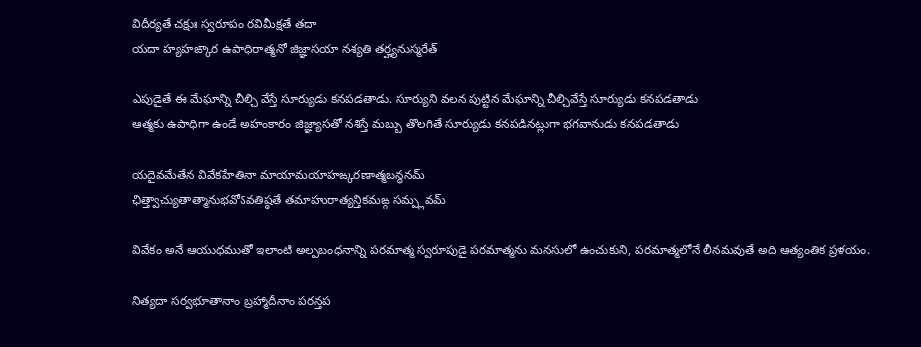విదీర్యతే చక్షుః స్వరూపం రవిమీక్షతే తదా
యదా హ్యహఙ్కార ఉపాధిరాత్మనో జిజ్ఞాసయా నశ్యతి తర్హ్యనుస్మరేత్

ఎపుడైతే ఈ మేఘాన్ని చీల్చి వేస్తే సూర్యుడు కనపడతాడు. సూర్యుని వలన పుట్టిన మేఘాన్ని చీల్చివేస్తే సూర్యుడు కనపడతాడు
ఆత్మకు ఉపాధిగా ఉండే అహంకారం జిజ్ఞ్యాసతో నశిస్తే మబ్బు తొలగితే సూర్యుడు కనపడినట్లుగా భగవానుడు కనపడతాడు

యదైవమేతేన వివేకహేతినా మాయామయాహఙ్కరణాత్మబన్ధనమ్
ఛిత్త్వాచ్యుతాత్మానుభవోऽవతిష్ఠతే తమాహురాత్యన్తికమఙ్గ సమ్ప్లవమ్

వివేకం అనే ఆయుధముతో ఇలాంటి అల్పబంధనాన్ని పరమాత్మ స్వరూపుడై పరమాత్మను మనసులో ఉంచుకుని, పరమాత్మలోనే లీనమవుతే అది ఆత్యంతిక ప్రళయం.

నిత్యదా సర్వభూతానాం బ్రహ్మాదీనాం పరన్తప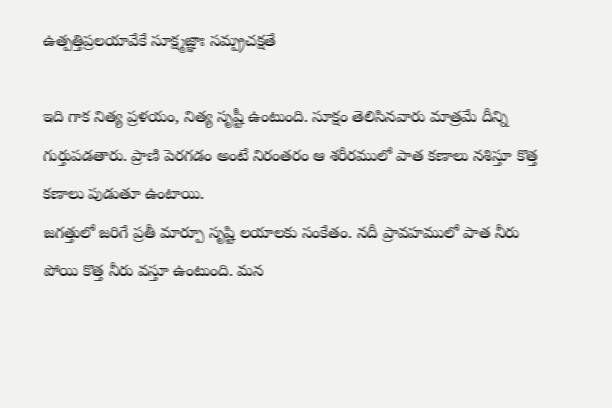ఉత్పత్తిప్రలయావేకే సూక్ష్మజ్ఞాః సమ్ప్రచక్షతే

ఇది గాక నిత్య ప్రళయం, నిత్య సృష్టీ ఉంటుంది. సూక్షం తెలిసినవారు మాత్రమే దీన్ని గుర్తుపడతారు. ప్రాణి పెరగడం అంటే నిరంతరం ఆ శరీరములో పాత కణాలు నశిస్తూ కొత్త కణాలు పుడుతూ ఉంటాయి.
జగత్తులో జరిగే ప్రతీ మార్పూ సృష్టి లయాలకు సంకేతం. నదీ ప్రావహములో పాత నీరు పోయి కొత్త నీరు వస్తూ ఉంటుంది. మన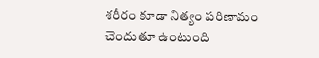శరీరం కూడా నిత్యం పరిణామం చెందుతూ ఉంటుంది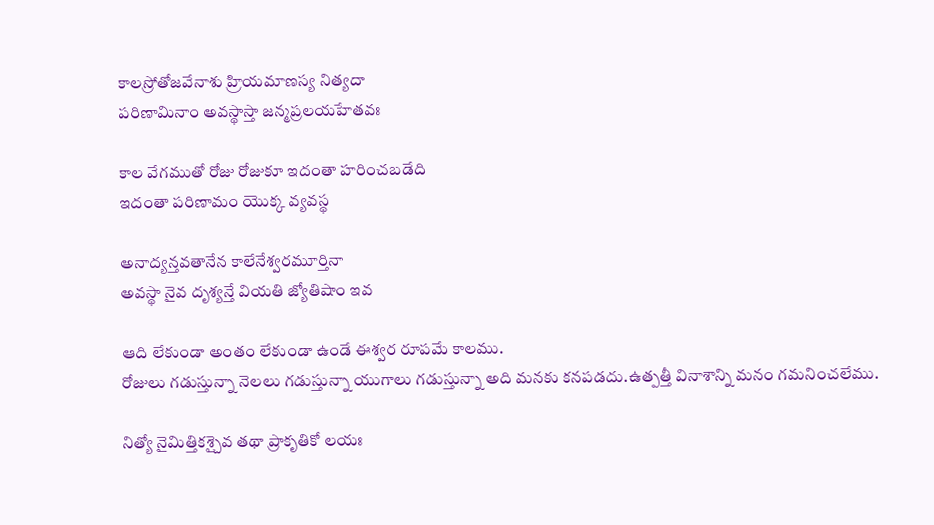కాలస్రోతోజవేనాశు హ్రియమాణస్య నిత్యదా
పరిణామినాం అవస్థాస్తా జన్మప్రలయహేతవః

కాల వేగముతో రోజు రోజుకూ ఇదంతా హరించబడేది
ఇదంతా పరిణామం యొక్క వ్యవస్థ

అనాద్యన్తవతానేన కాలేనేశ్వరమూర్తినా
అవస్థా నైవ దృశ్యన్తే వియతి జ్యోతిషాం ఇవ

ఆది లేకుండా అంతం లేకుండా ఉండే ఈశ్వర రూపమే కాలము.
రోజులు గడుస్తున్నా నెలలు గడుస్తున్నా యుగాలు గడుస్తున్నా అది మనకు కనపడదు.ఉత్పత్తీ వినాశాన్ని మనం గమనించలేము.

నిత్యో నైమిత్తికశ్చైవ తథా ప్రాకృతికో లయః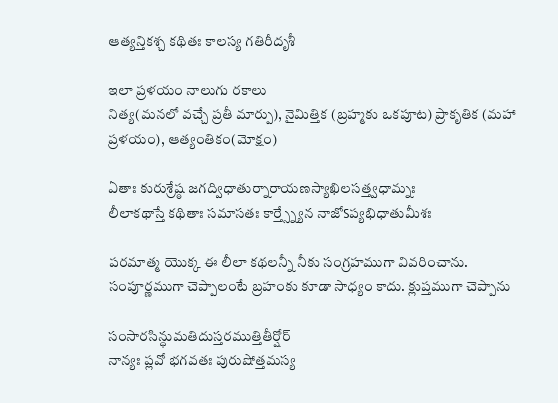ఆత్యన్తికశ్చ కథితః కాలస్య గతిరీదృశీ

ఇలా ప్రళయం నాలుగు రకాలు
నిత్య(మనలో వచ్చే ప్రతీ మార్పు), నైమిత్తిక (బ్రహ్మకు ఒకపూట) ప్రాకృతిక (మహా ప్రళయం), ఆత్యంతికం(మోక్షం)

ఏతాః కురుశ్రేష్ఠ జగద్విధాతుర్నారాయణస్యాఖిలసత్త్వధామ్నః
లీలాకథాస్తే కథితాః సమాసతః కార్త్స్న్యేన నాజోऽప్యభిధాతుమీశః

పరమాత్మ యొక్క ఈ లీలా కథలన్నీ నీకు సంగ్రహముగా వివరించాను.
సంపూర్ణముగా చెప్పాలంటే బ్రహంకు కూడా సాధ్యం కాదు. క్లుప్తముగా చెప్పాను

సంసారసిన్ధుమతిదుస్తరముత్తితీర్షోర్
నాన్యః ప్లవో భగవతః పురుషోత్తమస్య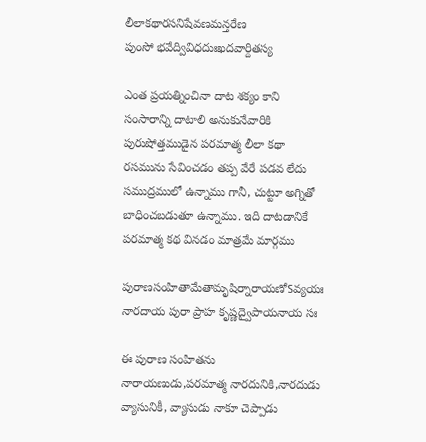లీలాకథారసనిషేవణమన్తరేణ
పుంసో భవేద్వివిధదుఃఖదవార్దితస్య

ఎంత ప్రయత్నించినా దాట శక్యం కాని సంసారాన్ని దాటాలి అనుకునేవారికి
పురుషోత్తముడైన పరమాత్మ లీలా కథా రసమును సేవించడం తప్ప వేరే పడవ లేదు
సముద్రములో ఉన్నాము గానీ, చుట్టూ అగ్నితో బాధించబడుతూ ఉన్నాము. ఇది దాటడానికే పరమాత్మ కథ వినడం మాత్రమే మార్గము

పురాణసంహితామేతామృషిర్నారాయణోऽవ్యయః
నారదాయ పురా ప్రాహ కృష్ణద్వైపాయనాయ సః

ఈ పురాణ సంహితను నారాయణుడు,పరమాత్మ నారదునికి,నారదుడు వ్యాసునికీ, వ్యాసుడు నాకూ చెప్పాడు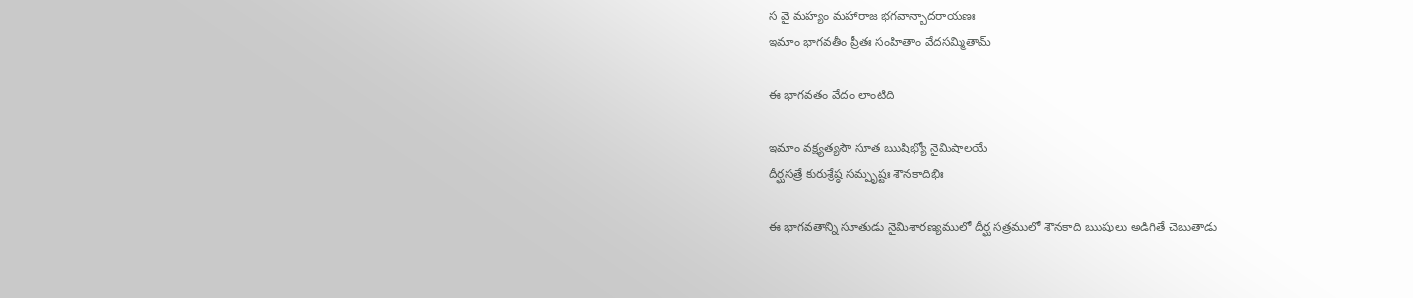స వై మహ్యం మహారాజ భగవాన్బాదరాయణః
ఇమాం భాగవతీం ప్రీతః సంహితాం వేదసమ్మితామ్

ఈ భాగవతం వేదం లాంటిది

ఇమాం వక్ష్యత్యసౌ సూత ఋషిభ్యో నైమిషాలయే
దీర్ఘసత్రే కురుశ్రేష్ఠ సమ్పృష్టః శౌనకాదిభిః

ఈ భాగవతాన్ని సూతుడు నైమిశారణ్యములో దీర్ఘ సత్రములో శౌనకాది ఋషులు అడిగితే చెబుతాడు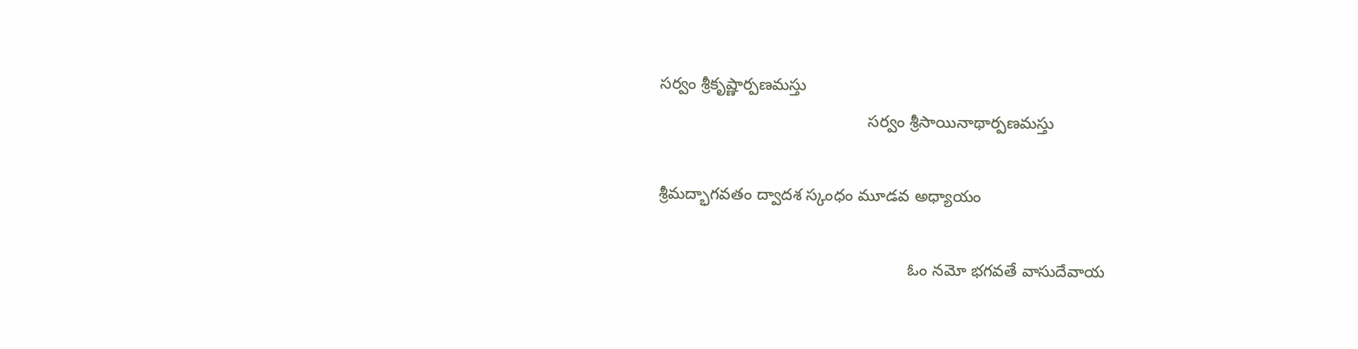సర్వం శ్రీకృష్ణార్పణమస్తు
                                              సర్వం శ్రీసాయినాథార్పణమస్తు

శ్రీమద్భాగవతం ద్వాదశ స్కంధం మూడవ అధ్యాయం

                                                       ఓం నమో భగవతే వాసుదేవాయ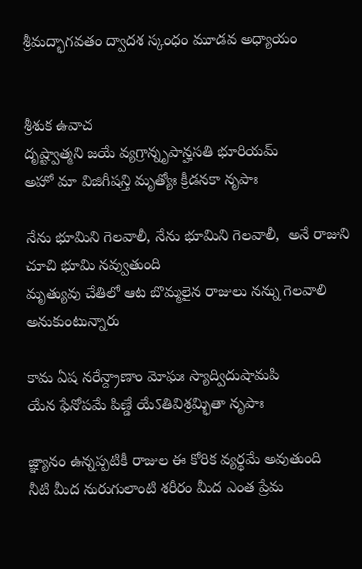శ్రీమద్భాగవతం ద్వాదశ స్కంధం మూడవ అధ్యాయం


శ్రీశుక ఉవాచ
దృష్ట్వాత్మని జయే వ్యగ్రాన్నృపాన్హసతి భూరియమ్
అహో మా విజిగీషన్తి మృత్యోః క్రీడనకా నృపాః

నేను భూమిని గెలవాలీ, నేను భూమిని గెలవాలీ,  అనే రాజుని చూచి భూమి నవ్వుతుంది
మృత్యువు చేతిలో ఆట బొమ్మలైన రాజులు నన్ను గెలవాలి అనుకుంటున్నారు

కామ ఏష నరేన్ద్రాణాం మోఘః స్యాద్విదుషామపి
యేన ఫేనోపమే పిణ్డే యేऽతివిశ్రమ్భితా నృపాః

జ్ఞ్యానం ఉన్నప్పటికీ రాజుల ఈ కోరిక వ్యర్థమే అవుతుంది
నీటి మీద నురుగులాంటి శరీరం మీద ఎంత ప్రేమ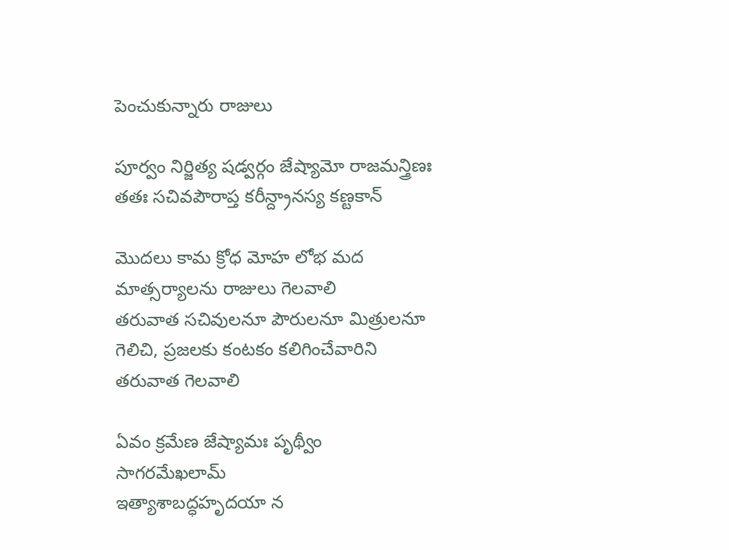పెంచుకున్నారు రాజులు

పూర్వం నిర్జిత్య షడ్వర్గం జేష్యామో రాజమన్త్రిణః
తతః సచివపౌరాప్త కరీన్ద్రానస్య కణ్టకాన్

మొదలు కామ క్రోధ మోహ లోభ మద మాత్సర్యాలను రాజులు గెలవాలి
తరువాత సచివులనూ పౌరులనూ మిత్రులనూ గెలిచి, ప్రజలకు కంటకం కలిగించేవారిని తరువాత గెలవాలి

ఏవం క్రమేణ జేష్యామః పృథ్వీం సాగరమేఖలామ్
ఇత్యాశాబద్ధహృదయా న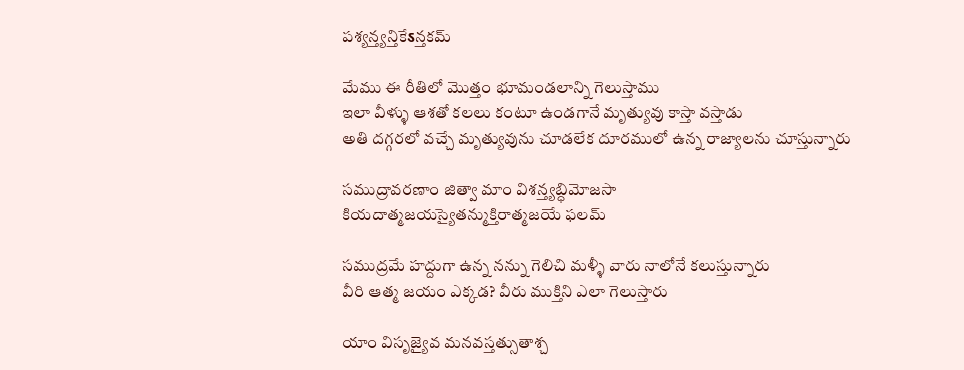పశ్యన్త్యన్తికేऽన్తకమ్

మేము ఈ రీతిలో మొత్తం భూమండలాన్ని గెలుస్తాము
ఇలా వీళ్ళు ఆశతో కలలు కంటూ ఉండగానే మృత్యువు కాస్తా వస్తాడు
అతి దగ్గరలో వచ్చే మృత్యువును చూడలేక దూరములో ఉన్న రాజ్యాలను చూస్తున్నారు

సముద్రావరణాం జిత్వా మాం విశన్త్యబ్ధిమోజసా
కియదాత్మజయస్యైతన్ముక్తిరాత్మజయే ఫలమ్

సముద్రమే హద్దుగా ఉన్న నన్ను గెలిచి మళ్ళీ వారు నాలోనే కలుస్తున్నారు
వీరి ఆత్మ జయం ఎక్కడ? వీరు ముక్తిని ఎలా గెలుస్తారు

యాం విసృజ్యైవ మనవస్తత్సుతాశ్చ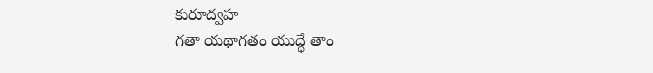కురూద్వహ
గతా యథాగతం యుద్ధే తాం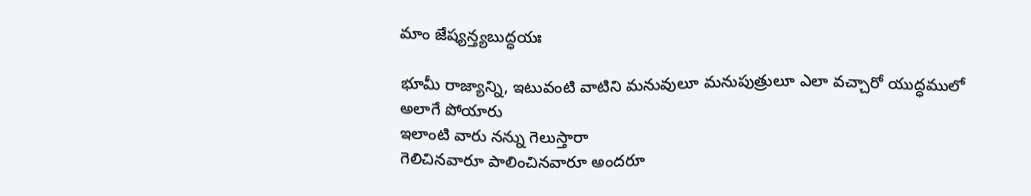మాం జేష్యన్త్యబుద్ధయః

భూమీ రాజ్యాన్ని, ఇటువంటి వాటిని మనువులూ మనుపుత్రులూ ఎలా వచ్చారో యుద్ధములో అలాగే పోయారు
ఇలాంటి వారు నన్ను గెలుస్తారా
గెలిచినవారూ పాలించినవారూ అందరూ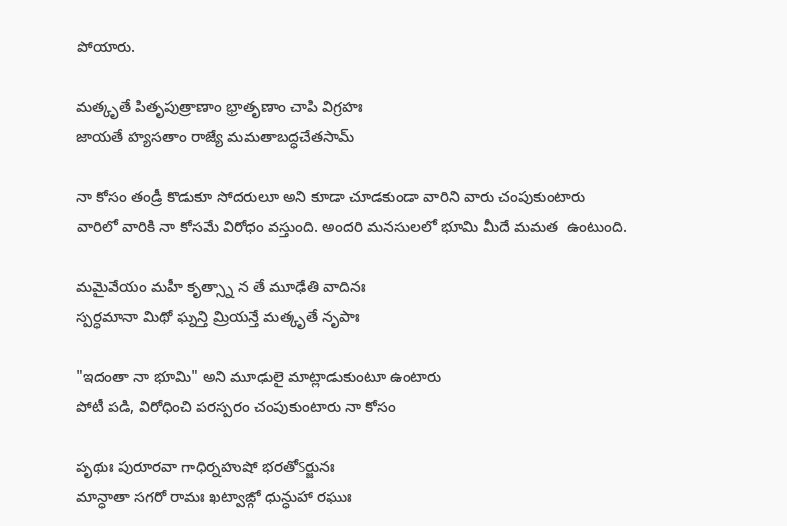పోయారు.

మత్కృతే పితృపుత్రాణాం భ్రాతృణాం చాపి విగ్రహః
జాయతే హ్యసతాం రాజ్యే మమతాబద్ధచేతసామ్

నా కోసం తండ్రీ కొడుకూ సోదరులూ అని కూడా చూడకుండా వారిని వారు చంపుకుంటారు
వారిలో వారికి నా కోసమే విరోధం వస్తుంది. అందరి మనసులలో భూమి మీదే మమత  ఉంటుంది.

మమైవేయం మహీ కృత్స్నా న తే మూఢేతి వాదినః
స్పర్ధమానా మిథో ఘ్నన్తి మ్రియన్తే మత్కృతే నృపాః

"ఇదంతా నా భూమి" అని మూఢులై మాట్లాడుకుంటూ ఉంటారు
పోటీ పడి, విరోధించి పరస్పరం చంపుకుంటారు నా కోసం

పృథుః పురూరవా గాధిర్నహుషో భరతోऽర్జునః
మాన్ధాతా సగరో రామః ఖట్వాఙ్గో ధున్ధుహా రఘుః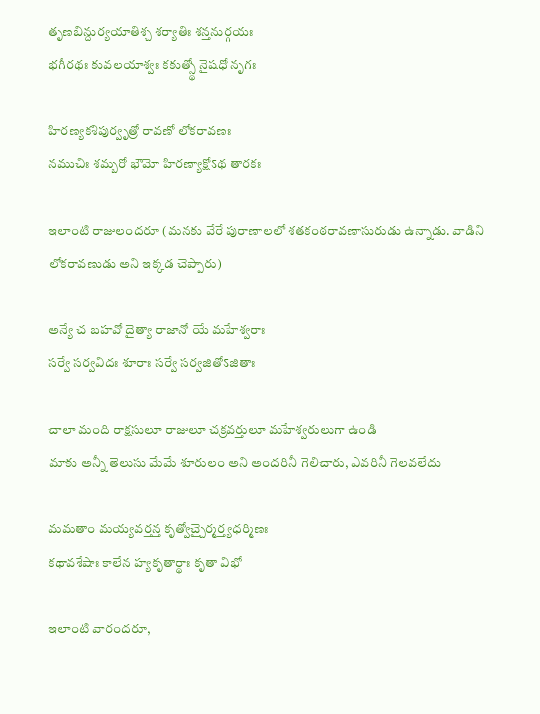తృణబిన్దుర్యయాతిశ్చ శర్యాతిః శన్తనుర్గయః
భగీరథః కువలయాశ్వః కకుత్స్థో నైషధో నృగః

హిరణ్యకశిపుర్వృత్రో రావణో లోకరావణః
నముచిః శమ్బరో భౌమో హిరణ్యాక్షోऽథ తారకః

ఇలాంటి రాజులందరూ (మనకు వేరే పురాణాలలో శతకంఠరావణాసురుడు ఉన్నాడు. వాడిని లోకరావణుడు అని ఇక్కడ చెప్పారు)

అన్యే చ బహవో దైత్యా రాజానో యే మహేశ్వరాః
సర్వే సర్వవిదః శూరాః సర్వే సర్వజితోऽజితాః

చాలా మంది రాక్షసులూ రాజులూ చక్రవర్తులూ మహేశ్వరులుగా ఉండి
మాకు అన్నీ తెలుసు మేమే శూరులం అని అందరినీ గెలిచారు, ఎవరినీ గెలవలేదు

మమతాం మయ్యవర్తన్త కృత్వోచ్చైర్మర్త్యధర్మిణః
కథావశేషాః కాలేన హ్యకృతార్థాః కృతా విభో

ఇలాంటి వారందరూ,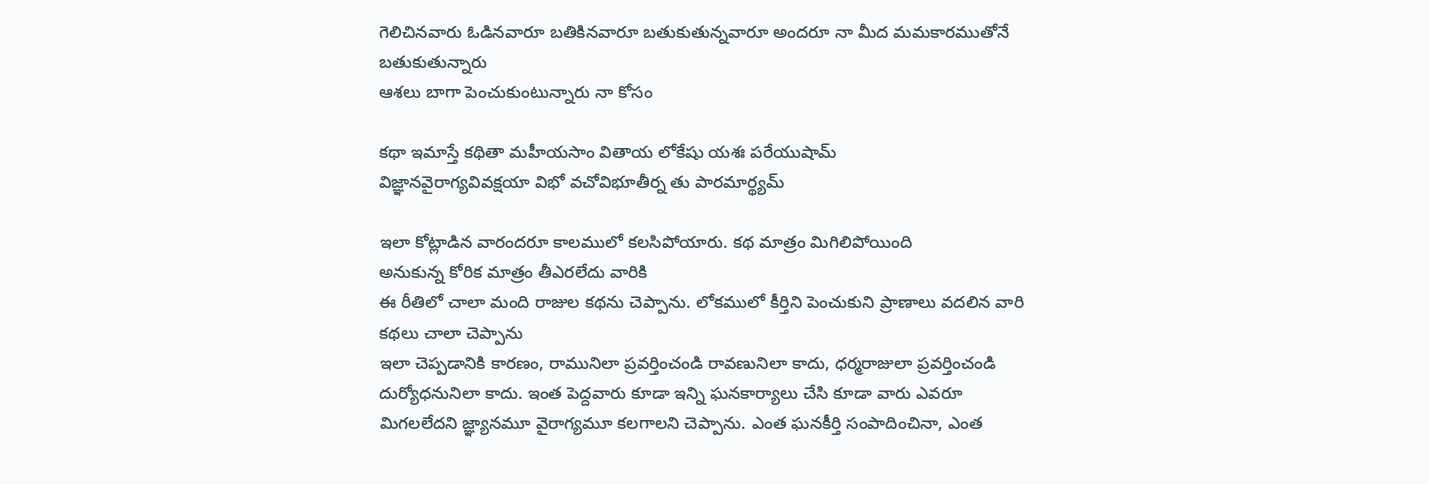గెలిచినవారు ఓడినవారూ బతికినవారూ బతుకుతున్నవారూ అందరూ నా మీద మమకారముతోనే బతుకుతున్నారు
ఆశలు బాగా పెంచుకుంటున్నారు నా కోసం

కథా ఇమాస్తే కథితా మహీయసాం వితాయ లోకేషు యశః పరేయుషామ్
విజ్ఞానవైరాగ్యవివక్షయా విభో వచోవిభూతీర్న తు పారమార్థ్యమ్

ఇలా కోట్లాడిన వారందరూ కాలములో కలసిపోయారు. కథ మాత్రం మిగిలిపోయింది
అనుకున్న కోరిక మాత్రం తీఎరలేదు వారికి
ఈ రీతిలో చాలా మంది రాజుల కథను చెప్పాను. లోకములో కీర్తిని పెంచుకుని ప్రాణాలు వదలిన వారి కథలు చాలా చెప్పాను
ఇలా చెప్పడానికి కారణం, రామునిలా ప్రవర్తించండి రావణునిలా కాదు, ధర్మరాజులా ప్రవర్తించండి దుర్యోధనునిలా కాదు. ఇంత పెద్దవారు కూడా ఇన్ని ఘనకార్యాలు చేసి కూడా వారు ఎవరూ మిగలలేదని జ్ఞ్యానమూ వైరాగ్యమూ కలగాలని చెప్పాను. ఎంత ఘనకీర్తి సంపాదించినా, ఎంత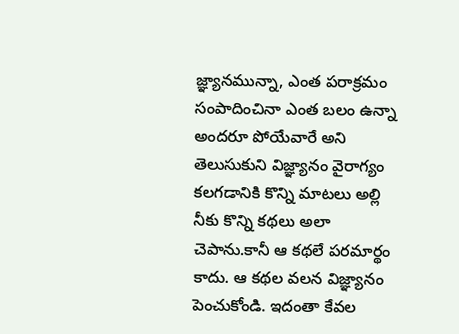జ్ఞ్యానమున్నా, ఎంత పరాక్రమం సంపాదించినా ఎంత బలం ఉన్నా అందరూ పోయేవారే అని తెలుసుకుని విజ్ఞ్యానం వైరాగ్యం కలగడానికి కొన్ని మాటలు అల్లి నీకు కొన్ని కథలు అలా చెపాను.కానీ ఆ కథలే పరమార్థం కాదు. ఆ కథల వలన విజ్ఞ్యానం పెంచుకోండి. ఇదంతా కేవల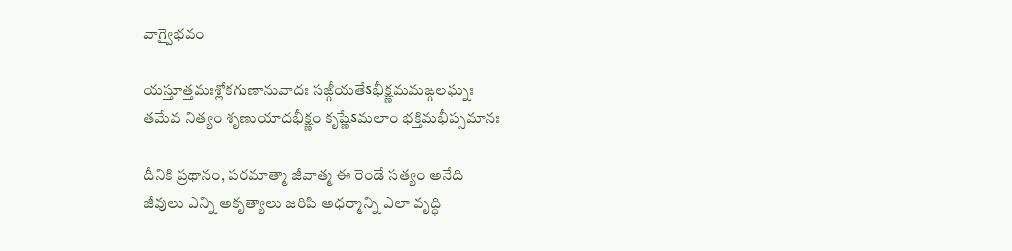వాగ్వైభవం

యస్తూత్తమఃశ్లోకగుణానువాదః సఙ్గీయతేऽభీక్ష్ణమమఙ్గలఘ్నః
తమేవ నిత్యం శృణుయాదభీక్ష్ణం కృష్ణేऽమలాం భక్తిమభీప్సమానః

దీనికి ప్రథానం, పరమాత్మా జీవాత్మ ఈ రెండే సత్యం అనేది
జీవులు ఎన్ని అకృత్యాలు జరిపి అధర్మాన్ని ఎలా వృద్ధి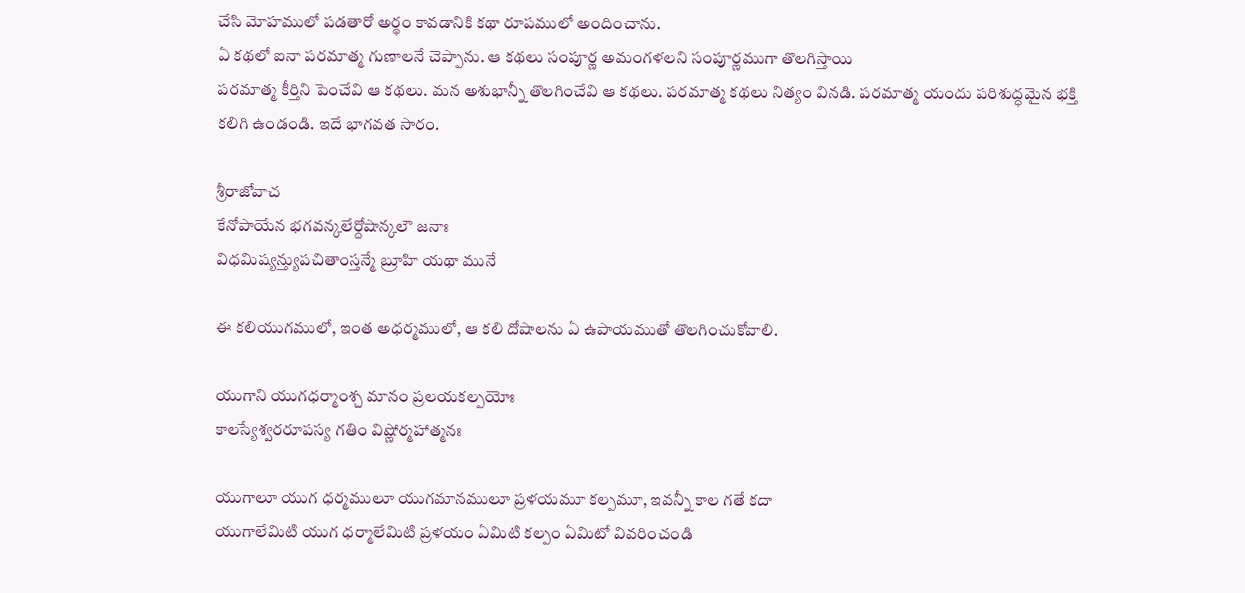చేసి మోహములో పడతారో అర్థం కావడానికి కథా రూపములో అందించాను.
ఏ కథలో ఐనా పరమాత్మ గుణాలనే చెప్పాను. ఆ కథలు సంపూర్ణ అమంగళలని సంపూర్ణముగా తొలగిస్తాయి
పరమాత్మ కీర్తిని పెంచేవి ఆ కథలు. మన అశుభాన్నీ తొలగించేవి ఆ కథలు. పరమాత్మ కథలు నిత్యం వినడి. పరమాత్మ యందు పరిశుద్ధమైన భక్తి కలిగి ఉండండి. ఇదే భాగవత సారం.

శ్రీరాజోవాచ
కేనోపాయేన భగవన్కలేర్దోషాన్కలౌ జనాః
విధమిష్యన్త్యుపచితాంస్తన్మే బ్రూహి యథా మునే

ఈ కలియుగములో, ఇంత అధర్మములో, ఆ కలి దోషాలను ఏ ఉపాయముతో తొలగించుకోవాలి.

యుగాని యుగధర్మాంశ్చ మానం ప్రలయకల్పయోః
కాలస్యేశ్వరరూపస్య గతిం విష్ణోర్మహాత్మనః

యుగాలూ యుగ ధర్మములూ యుగమానములూ ప్రళయమూ కల్పమూ, ఇవన్నీ కాల గతే కదా
యుగాలేమిటి యుగ ధర్మాలేమిటి ప్రళయం ఏమిటి కల్పం ఏమిటో వివరించండి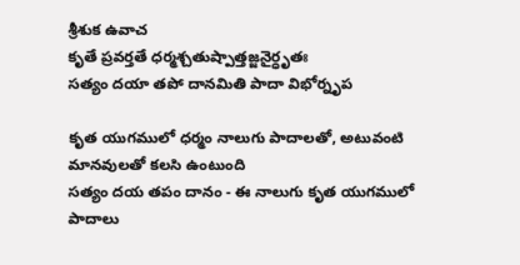శ్రీశుక ఉవాచ
కృతే ప్రవర్తతే ధర్మశ్చతుష్పాత్తజ్జనైర్ధృతః
సత్యం దయా తపో దానమితి పాదా విభోర్నృప

కృత యుగములో ధర్మం నాలుగు పాదాలతో, అటువంటి మానవులతో కలసి ఉంటుంది
సత్యం దయ తపం దానం - ఈ నాలుగు కృత యుగములో పాదాలు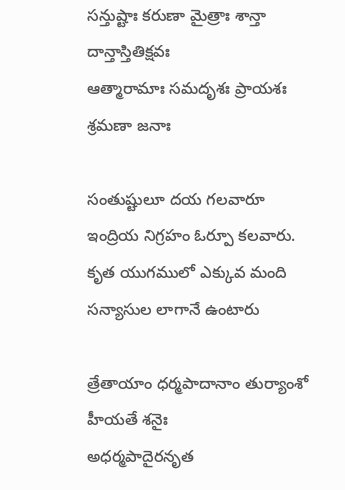సన్తుష్టాః కరుణా మైత్రాః శాన్తా దాన్తాస్తితిక్షవః
ఆత్మారామాః సమదృశః ప్రాయశః శ్రమణా జనాః

సంతుష్టులూ దయ గలవారూ ఇంద్రియ నిగ్రహం ఓర్పూ కలవారు.
కృత యుగములో ఎక్కువ మంది సన్యాసుల లాగానే ఉంటారు

త్రేతాయాం ధర్మపాదానాం తుర్యాంశో హీయతే శనైః
అధర్మపాదైరనృత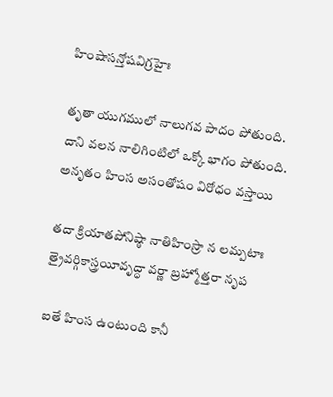హింషాసన్తోషవిగ్రహైః

తృతా యుగములో నాలుగవ పాదం పోతుంది.
దాని వలన నాలిగింటిలో ఒక్కో భాగం పోతుంది.
అనృతం హింస అసంతోషం విరోధం వస్తాయి

తదా క్రియాతపోనిష్ఠా నాతిహింస్రా న లమ్పటాః
త్రైవర్గికాస్త్రయీవృద్ధా వర్ణా బ్రహ్మోత్తరా నృప

ఐతే హింస ఉంటుంది కానీ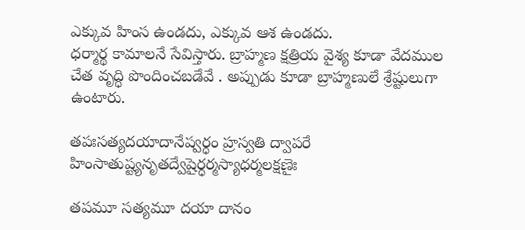ఎక్కువ హింస ఉండదు, ఎక్కువ ఆశ ఉండదు.
ధర్మార్థ కామాలనే సేవిస్తారు. బ్రాహ్మణ క్షత్రియ వైశ్య కూడా వేదముల చేత వృద్ధి పొందించబడేవే . అప్పుడు కూడా బ్రాహ్మణులే శ్రేష్టులుగా ఉంటారు.

తపఃసత్యదయాదానేష్వర్ధం హ్రస్వతి ద్వాపరే
హింసాతుష్ట్యనృతద్వేషైర్ధర్మస్యాధర్మలక్షణైః

తపమూ సత్యమూ దయా దానం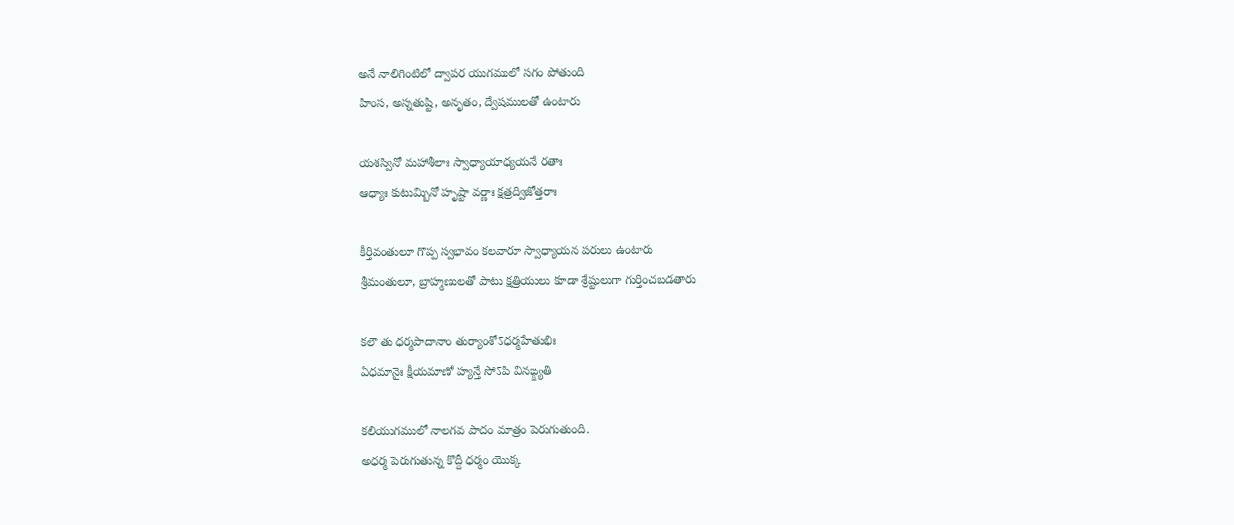అనే నాలిగింటిలో ద్వాపర యుగములో సగం పోతుంది
హింస, అస్నతుష్టి, అనృతం, ద్వేషములతో ఉంటారు

యశస్వినో మహాశీలాః స్వాధ్యాయాధ్యయనే రతాః
ఆధ్యాః కుటుమ్బినో హృష్టా వర్ణాః క్షత్రద్విజోత్తరాః

కీర్తివంతులూ గొప్ప స్వభావం కలవారూ స్వాధ్యాయన పరులు ఉంటారు
శ్రీమంతులూ, బ్రాహ్మణులతో పాటు క్షత్రియులు కూడా శ్రేష్టులుగా గుర్తించబడతారు

కలౌ తు ధర్మపాదానాం తుర్యాంశోऽధర్మహేతుభిః
ఏధమానైః క్షీయమాణో హ్యన్తే సోऽపి వినఙ్క్ష్యతి

కలియుగములో నాలగవ పాదం మాత్రం పెరుగుతుంది.
అధర్మ పెరుగుతున్న కొద్దీ ధర్మం యొక్క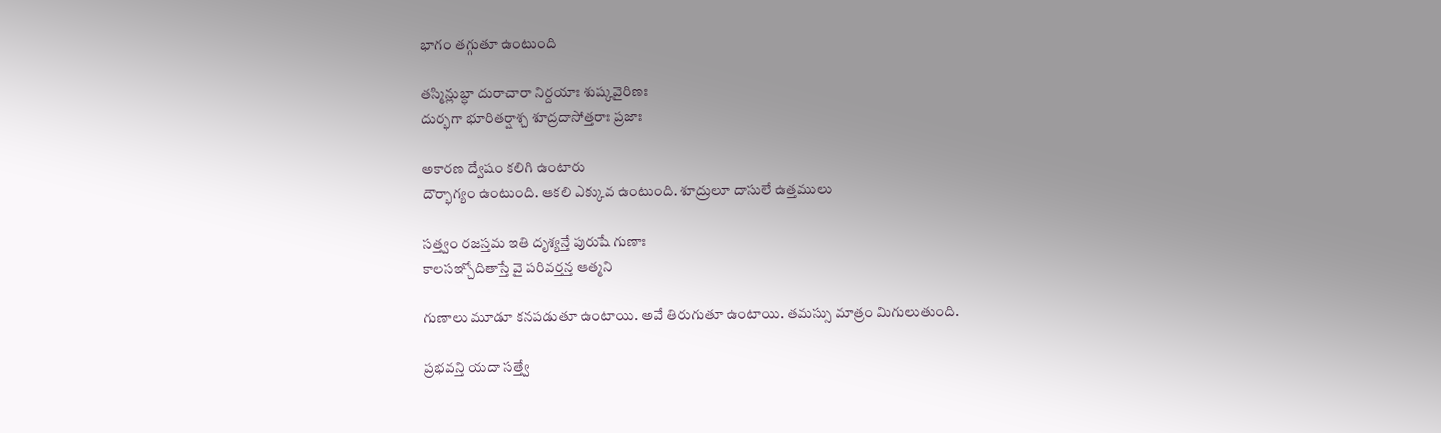భాగం తగ్గుతూ ఉంటుంది

తస్మిన్లుబ్ధా దురాచారా నిర్దయాః శుష్కవైరిణః
దుర్భగా భూరితర్షాశ్చ శూద్రదాసోత్తరాః ప్రజాః

అకారణ ద్వేషం కలిగి ఉంటారు
దౌర్భాగ్యం ఉంటుంది. ఆకలి ఎక్కువ ఉంటుంది. శూద్రులూ దాసులే ఉత్తములు

సత్త్వం రజస్తమ ఇతి దృశ్యన్తే పురుషే గుణాః
కాలసఞ్చోదితాస్తే వై పరివర్తన్త ఆత్మని

గుణాలు మూడూ కనపడుతూ ఉంటాయి. అవే తిరుగుతూ ఉంటాయి. తమస్సు మాత్రం మిగులుతుంది.

ప్రభవన్తి యదా సత్త్వే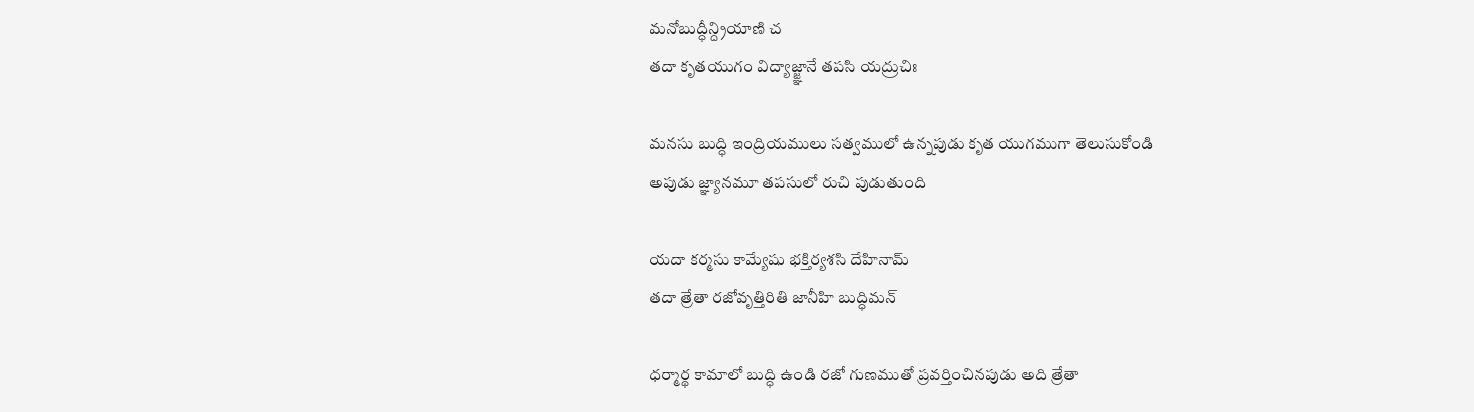మనోబుద్ధీన్ద్రియాణి చ
తదా కృతయుగం విద్యాజ్జ్ఞానే తపసి యద్రుచిః

మనసు బుద్ధి ఇంద్రియములు సత్వములో ఉన్నపుడు కృత యుగముగా తెలుసుకోండి
అపుడు జ్ఞ్యానమూ తపసులో రుచి పుడుతుంది

యదా కర్మసు కామ్యేషు భక్తిర్యశసి దేహినామ్
తదా త్రేతా రజోవృత్తిరితి జానీహి బుద్ధిమన్

ధర్మార్థ కామాలో బుద్ధి ఉండి రజో గుణముతో ప్రవర్తించినపుడు అది త్రేతా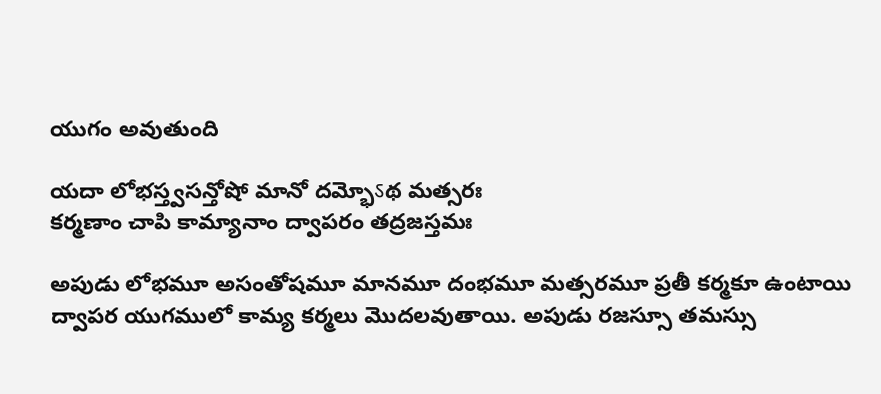యుగం అవుతుంది

యదా లోభస్త్వసన్తోషో మానో దమ్భోऽథ మత్సరః
కర్మణాం చాపి కామ్యానాం ద్వాపరం తద్రజస్తమః

అపుడు లోభమూ అసంతోషమూ మానమూ దంభమూ మత్సరమూ ప్రతీ కర్మకూ ఉంటాయి
ద్వాపర యుగములో కామ్య కర్మలు మొదలవుతాయి. అపుడు రజస్సూ తమస్సు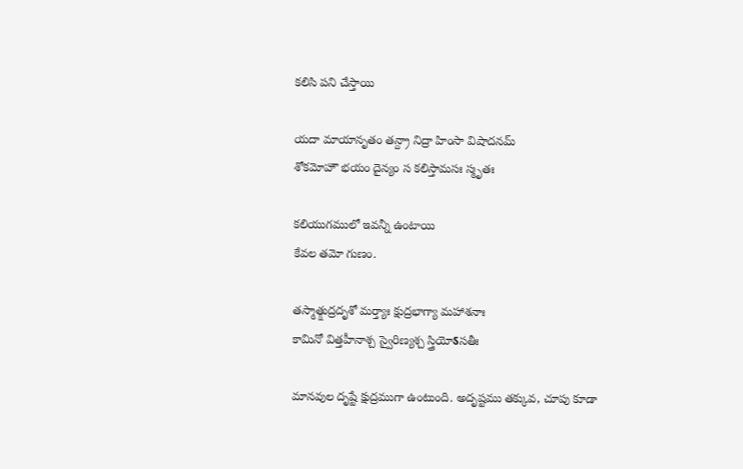కలిసి పని చేస్తాయి

యదా మాయానృతం తన్ద్రా నిద్రా హింసా విషాదనమ్
శోకమోహౌ భయం దైన్యం స కలిస్తామసః స్మృతః

కలియుగములో ఇవన్నీ ఉంటాయి
కేవల తమో గుణం.

తస్మాత్క్షుద్రదృశో మర్త్యాః క్షుద్రభాగ్యా మహాశనాః
కామినో విత్తహీనాశ్చ స్వైరిణ్యశ్చ స్త్రియోऽసతీః

మానవుల దృష్టే క్షుద్రముగా ఉంటుంది. అదృష్టము తక్కువ, చూపు కూడా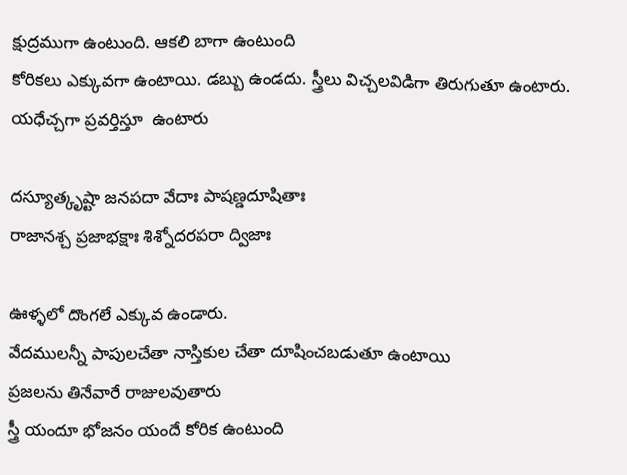క్షుద్రముగా ఉంటుంది. ఆకలి బాగా ఉంటుంది
కోరికలు ఎక్కువగా ఉంటాయి. డబ్బు ఉండదు. స్త్రీలు విచ్చలవిడిగా తిరుగుతూ ఉంటారు. యధేచ్చగా ప్రవర్తిస్తూ  ఉంటారు

దస్యూత్కృష్టా జనపదా వేదాః పాషణ్డదూషితాః
రాజానశ్చ ప్రజాభక్షాః శిశ్నోదరపరా ద్విజాః

ఊళ్ళలో దొంగలే ఎక్కువ ఉండారు.
వేదములన్నీ పాపులచేతా నాస్తికుల చేతా దూషించబడుతూ ఉంటాయి
ప్రజలను తినేవారే రాజులవుతారు
స్త్రీ యందూ భోజనం యందే కోరిక ఉంటుంది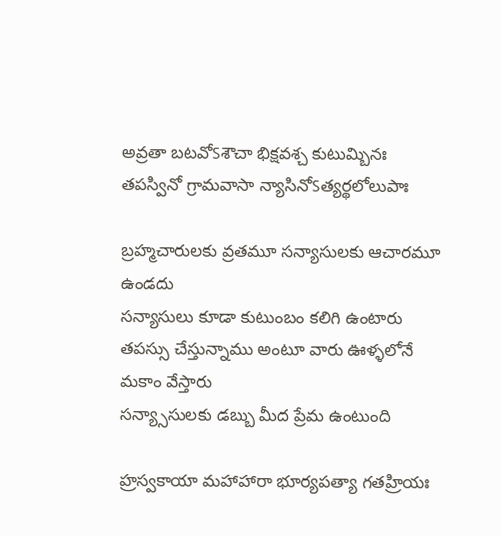అవ్రతా బటవోऽశౌచా భిక్షవశ్చ కుటుమ్బినః
తపస్వినో గ్రామవాసా న్యాసినోऽత్యర్థలోలుపాః

బ్రహ్మచారులకు వ్రతమూ సన్యాసులకు ఆచారమూ ఉండదు
సన్యాసులు కూడా కుటుంబం కలిగి ఉంటారు
తపస్సు చేస్తున్నాము అంటూ వారు ఊళ్ళలోనే మకాం వేస్తారు
సన్య్సాసులకు డబ్బు మీద ప్రేమ ఉంటుంది

హ్రస్వకాయా మహాహారా భూర్యపత్యా గతహ్రియః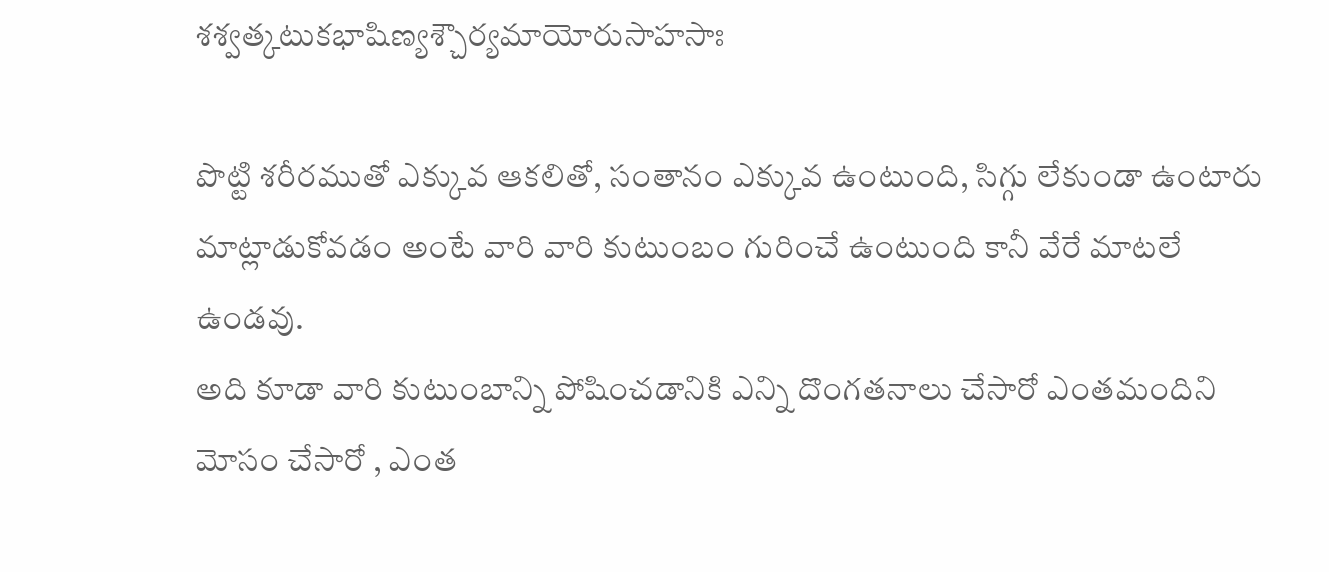శశ్వత్కటుకభాషిణ్యశ్చౌర్యమాయోరుసాహసాః

పొట్టి శరీరముతో ఎక్కువ ఆకలితో, సంతానం ఎక్కువ ఉంటుంది, సిగ్గు లేకుండా ఉంటారు
మాట్లాడుకోవడం అంటే వారి వారి కుటుంబం గురించే ఉంటుంది కానీ వేరే మాటలే ఉండవు.
అది కూడా వారి కుటుంబాన్ని పోషించడానికి ఎన్ని దొంగతనాలు చేసారో ఎంతమందిని మోసం చేసారో , ఎంత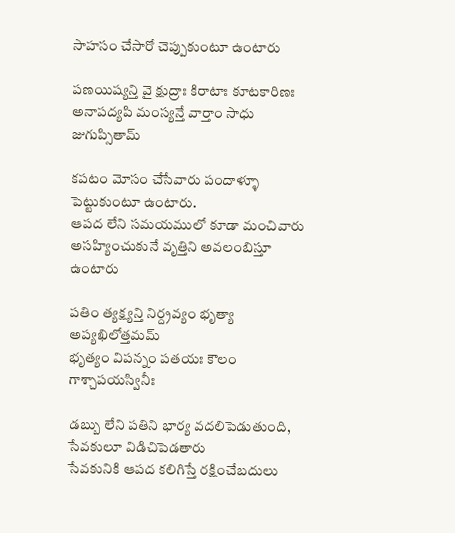సాహసం చేసారో చెప్పుకుంటూ ఉంటారు

పణయిష్యన్తి వై క్షుద్రాః కిరాటాః కూటకారిణః
అనాపద్యపి మంస్యన్తే వార్తాం సాధు జుగుప్సితామ్

కపటం మోసం చేసేవారు పందాళ్ళూ పెట్టుకుంటూ ఉంటారు.
ఆపద లేని సమయములో కూడా మంచివారు అసహ్యించుకునే వృత్తిని అవలంబిస్తూ ఉంటారు

పతిం త్యక్ష్యన్తి నిర్ద్రవ్యం భృత్యా అప్యఖిలోత్తమమ్
భృత్యం విపన్నం పతయః కౌలం గాశ్చాపయస్వినీః

డబ్బు లేని పతిని భార్య వదలిపెడుతుంది, సేవకులూ విడిచిపెడతారు
సేవకునికి ఆపద కలిగిస్తే రక్షించేబదులు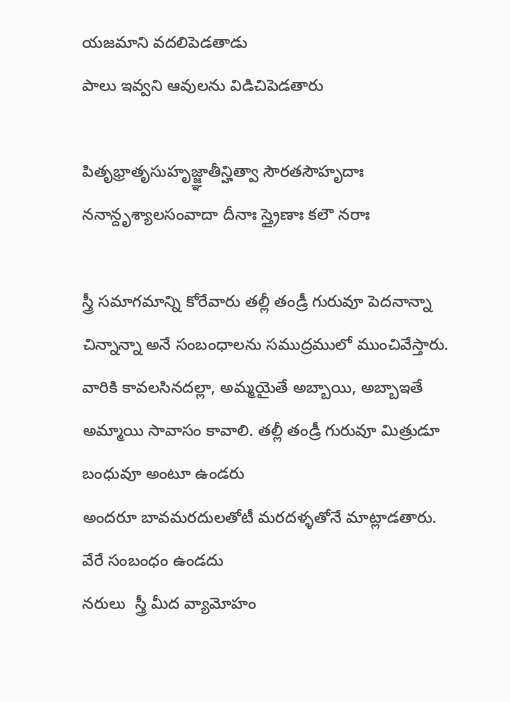యజమాని వదలిపెడతాడు
పాలు ఇవ్వని ఆవులను విడిచిపెడతారు

పితృభ్రాతృసుహృజ్జ్ఞాతీన్హిత్వా సౌరతసౌహృదాః
ననాన్దృశ్యాలసంవాదా దీనాః స్త్రైణాః కలౌ నరాః

స్త్రీ సమాగమాన్ని కోరేవారు తల్లీ తండ్రీ గురువూ పెదనాన్నా చిన్నాన్నా అనే సంబంధాలను సముద్రములో ముంచివేస్తారు. వారికి కావలసినదల్లా, అమ్మయైతే అబ్బాయి, అబ్బాఇతే అమ్మాయి సావాసం కావాలి. తల్లీ తండ్రీ గురువూ మిత్రుడూ బంధువూ అంటూ ఉండరు
అందరూ బావమరదులతోటీ మరదళ్ళతోనే మాట్లాడతారు. వేరే సంబంధం ఉండదు
నరులు  స్త్రీ మీద వ్యామోహం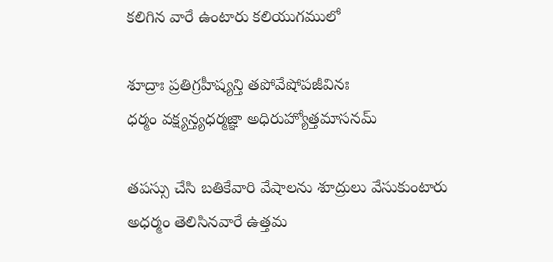కలిగిన వారే ఉంటారు కలియుగములో

శూద్రాః ప్రతిగ్రహీష్యన్తి తపోవేషోపజీవినః
ధర్మం వక్ష్యన్త్యధర్మజ్ఞా అధిరుహ్యోత్తమాసనమ్

తపస్సు చేసి బతికేవారి వేషాలను శూద్రులు వేసుకుంటారు
అధర్మం తెలిసినవారే ఉత్తమ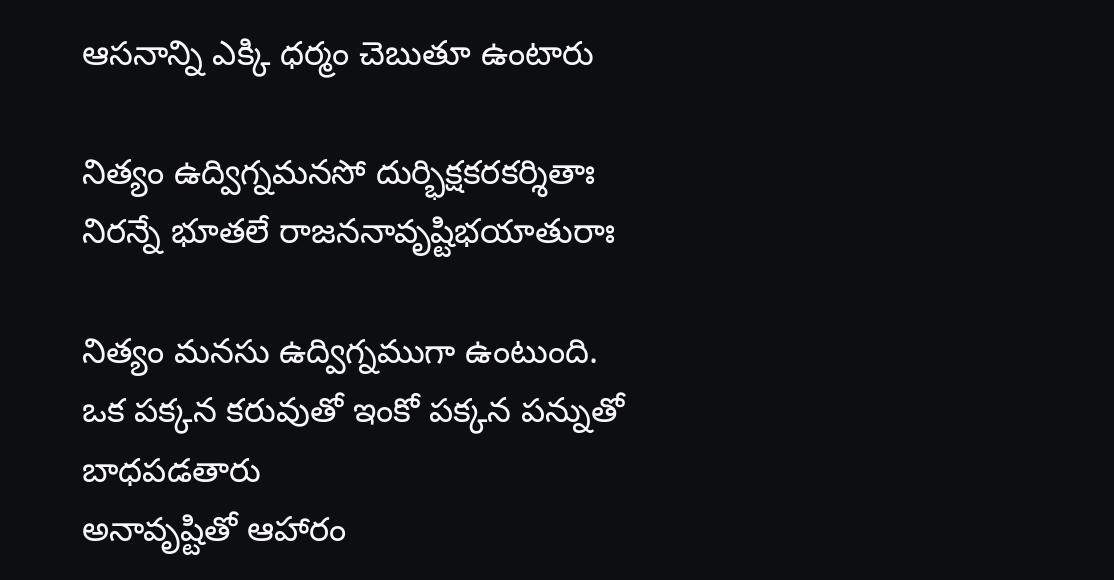ఆసనాన్ని ఎక్కి ధర్మం చెబుతూ ఉంటారు

నిత్యం ఉద్విగ్నమనసో దుర్భిక్షకరకర్శితాః
నిరన్నే భూతలే రాజననావృష్టిభయాతురాః

నిత్యం మనసు ఉద్విగ్నముగా ఉంటుంది.
ఒక పక్కన కరువుతో ఇంకో పక్కన పన్నుతో బాధపడతారు
అనావృష్టితో ఆహారం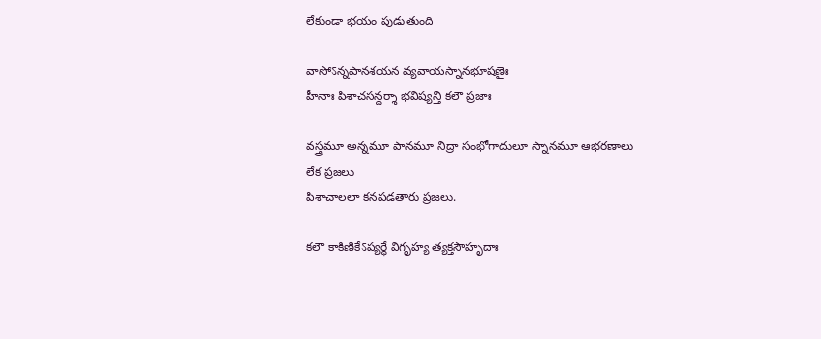లేకుండా భయం పుడుతుంది

వాసోऽన్నపానశయన వ్యవాయస్నానభూషణైః
హీనాః పిశాచసన్దర్శా భవిష్యన్తి కలౌ ప్రజాః

వస్త్రమూ అన్నమూ పానమూ నిద్రా సంభోగాదులూ స్నానమూ ఆభరణాలు లేక ప్రజలు
పిశాచాలలా కనపడతారు ప్రజలు.

కలౌ కాకిణికేऽప్యర్థే విగృహ్య త్యక్తసౌహృదాః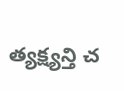త్యక్ష్యన్తి చ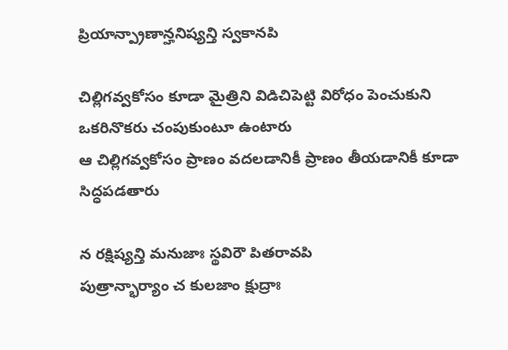ప్రియాన్ప్రాణాన్హనిష్యన్తి స్వకానపి

చిల్లిగవ్వకోసం కూడా మైత్రిని విడిచిపెట్టి విరోధం పెంచుకుని ఒకరినొకరు చంపుకుంటూ ఉంటారు
ఆ చిల్లిగవ్వకోసం ప్రాణం వదలడానికీ ప్రాణం తీయడానికీ కూడా సిద్ధపడతారు

న రక్షిష్యన్తి మనుజాః స్థవిరౌ పితరావపి
పుత్రాన్భార్యాం చ కులజాం క్షుద్రాః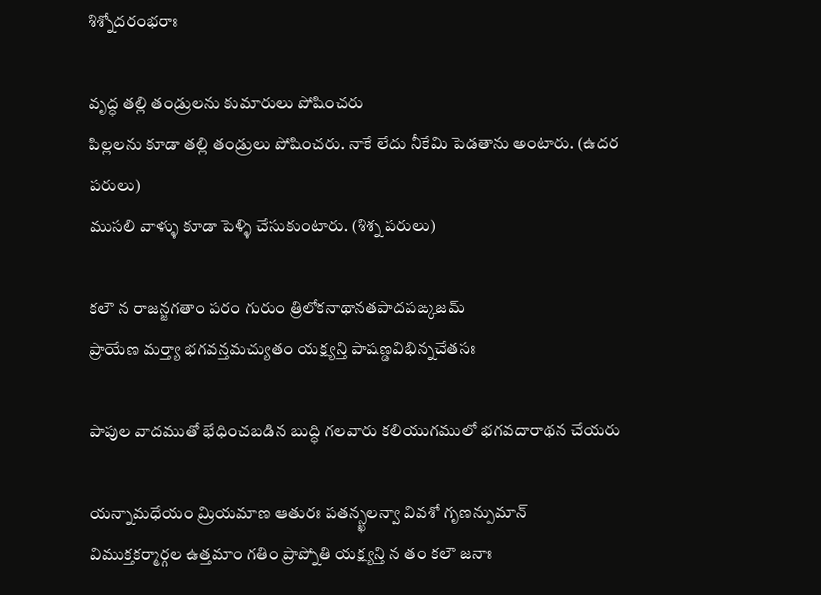శిశ్నోదరంభరాః

వృద్ధ తల్లి తండ్రులను కుమారులు పోషించరు
పిల్లలను కూడా తల్లి తండ్రులు పోషించరు. నాకే లేదు నీకేమి పెడతాను అంటారు. (ఉదర పరులు)
ముసలి వాళ్ళు కూడా పెళ్ళి చేసుకుంటారు. (శిశ్న పరులు)

కలౌ న రాజన్జగతాం పరం గురుం త్రిలోకనాథానతపాదపఙ్కజమ్
ప్రాయేణ మర్త్యా భగవన్తమచ్యుతం యక్ష్యన్తి పాషణ్డవిభిన్నచేతసః

పాపుల వాదముతో భేధించబడిన బుద్ధి గలవారు కలియుగములో భగవదారాథన చేయరు

యన్నామధేయం మ్రియమాణ ఆతురః పతన్స్ఖలన్వా వివశో గృణన్పుమాన్
విముక్తకర్మార్గల ఉత్తమాం గతిం ప్రాప్నోతి యక్ష్యన్తి న తం కలౌ జనాః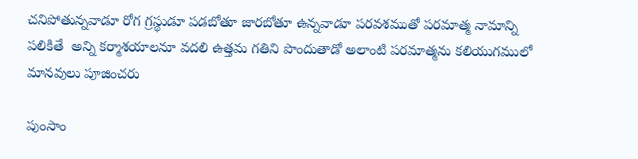చనిపోతున్నవాడూ రోగ గ్రస్థుడూ పడబోతూ జారబోతూ ఉన్నవాడూ పరవశముతో పరమాత్మ నామాన్ని పలికితే  అన్ని కర్మాశయాలనూ వదలి ఉత్తమ గతిని పొందుతాడో అలాంటి పరమాత్మను కలియుగములో మానవులు పూజించరు

పుంసాం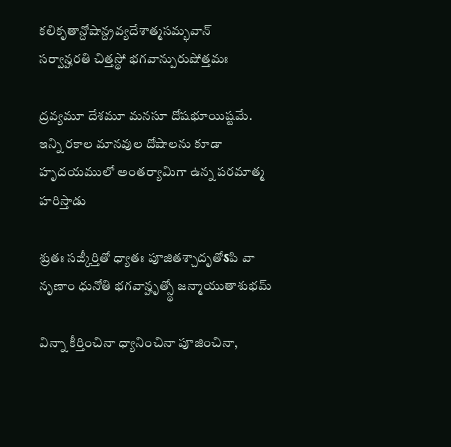కలికృతాన్దోషాన్ద్రవ్యదేశాత్మసమ్భవాన్
సర్వాన్హరతి చిత్తస్థో భగవాన్పురుషోత్తమః

ద్రవ్యమూ దేశమూ మనసూ దోషభూయిష్టమే.
ఇన్ని రకాల మానవుల దోషాలను కూడా హృదయములో అంతర్యామిగా ఉన్న పరమాత్మ హరిస్తాడు

శ్రుతః సఙ్కీర్తితో ధ్యాతః పూజితశ్చాదృతోऽపి వా
నృణాం ధునోతి భగవాన్హృత్స్థో జన్మాయుతాశుభమ్

విన్నా కీర్తించినా ధ్యానించినా పూజించినా,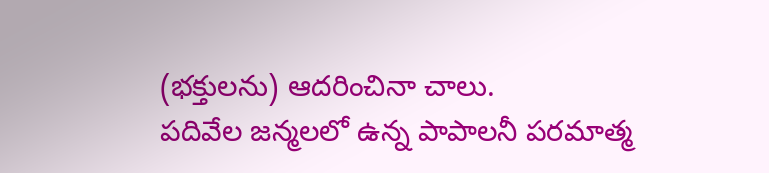(భక్తులను) ఆదరించినా చాలు.
పదివేల జన్మలలో ఉన్న పాపాలనీ పరమాత్మ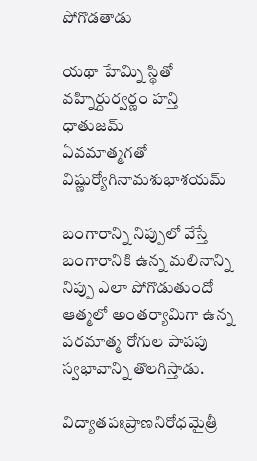పోగొడతాడు

యథా హేమ్ని స్థితో వహ్నిర్దుర్వర్ణం హన్తి ధాతుజమ్
ఏవమాత్మగతో విష్ణుర్యోగినామశుభాశయమ్

బంగారాన్ని నిప్పులో వేస్తే బంగారానికి ఉన్న మలినాన్ని నిప్పు ఎలా పోగొడుతుందో
ఆత్మలో అంతర్యామిగా ఉన్న పరమాత్మ రోగుల పాపపు స్వభావాన్ని తొలగిస్తాడు.

విద్యాతపఃప్రాణనిరోధమైత్రీ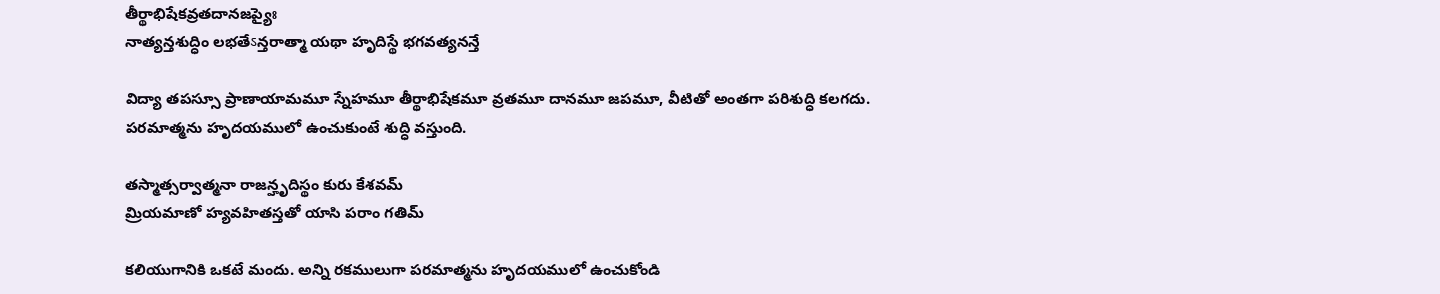తీర్థాభిషేకవ్రతదానజప్యైః
నాత్యన్తశుద్ధిం లభతేऽన్తరాత్మా యథా హృదిస్థే భగవత్యనన్తే

విద్యా తపస్సూ ప్రాణాయామమూ స్నేహమూ తీర్థాభిషేకమూ వ్రతమూ దానమూ జపమూ, వీటితో అంతగా పరిశుద్ధి కలగదు.
పరమాత్మను హృదయములో ఉంచుకుంటే శుద్ధి వస్తుంది.

తస్మాత్సర్వాత్మనా రాజన్హృదిస్థం కురు కేశవమ్
మ్రియమాణో హ్యవహితస్తతో యాసి పరాం గతిమ్

కలియుగానికి ఒకటే మందు. అన్ని రకములుగా పరమాత్మను హృదయములో ఉంచుకోండి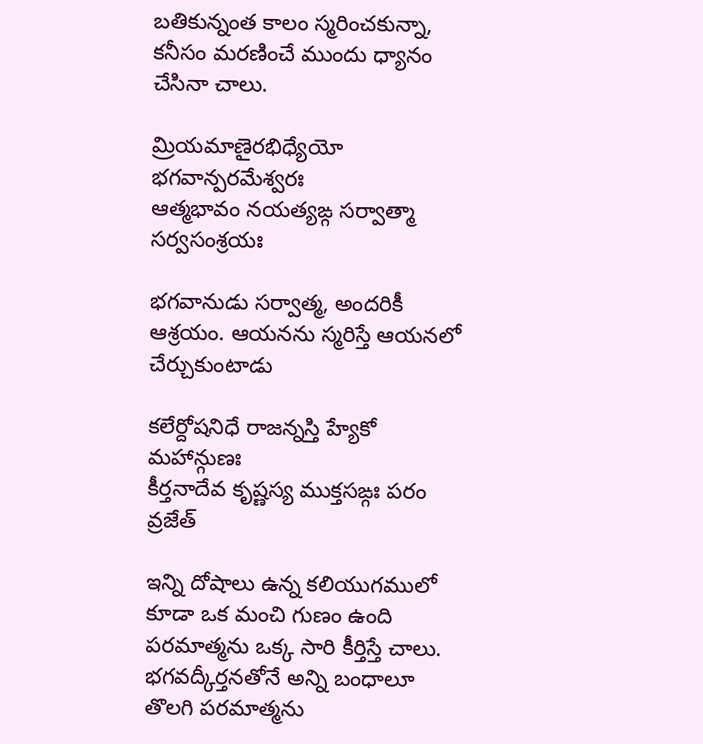బతికున్నంత కాలం స్మరించకున్నా, కనీసం మరణించే ముందు ధ్యానం చేసినా చాలు.

మ్రియమాణైరభిధ్యేయో భగవాన్పరమేశ్వరః
ఆత్మభావం నయత్యఙ్గ సర్వాత్మా సర్వసంశ్రయః

భగవానుడు సర్వాత్మ, అందరికీ ఆశ్రయం. ఆయనను స్మరిస్తే ఆయనలో చేర్చుకుంటాడు

కలేర్దోషనిధే రాజన్నస్తి హ్యేకో మహాన్గుణః
కీర్తనాదేవ కృష్ణస్య ముక్తసఙ్గః పరం వ్రజేత్

ఇన్ని దోషాలు ఉన్న కలియుగములో కూడా ఒక మంచి గుణం ఉంది
పరమాత్మను ఒక్క సారి కీర్తిస్తే చాలు. భగవద్కీర్తనతోనే అన్ని బంధాలూ తొలగి పరమాత్మను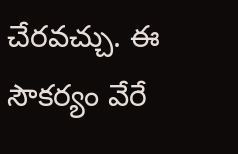చేరవచ్చు. ఈ సౌకర్యం వేరే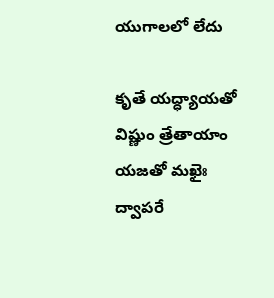యుగాలలో లేదు

కృతే యద్ధ్యాయతో విష్ణుం త్రేతాయాం యజతో మఖైః
ద్వాపరే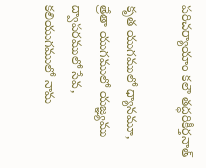పరిచర్యాయాం కలౌ తద్ధరికీర్తనాత్

కృత యుగములో ధ్యానమూ, త్రేతా యుగములో యజ్ఞ్యము
ద్వాపరములో సేవ, కలియుగములో నామ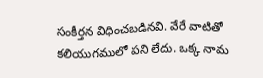సంకీర్తన విధించబడినవి. వేరే వాటితో కలియుగములో పని లేదు. ఒక్క నామ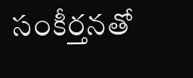సంకీర్తనతో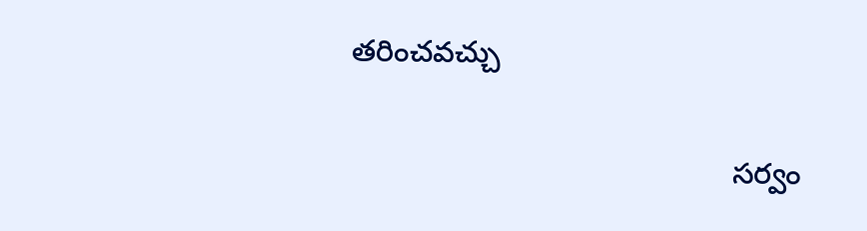తరించవచ్చు

                                             సర్వం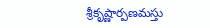శ్రీకృష్ణార్పణమస్తు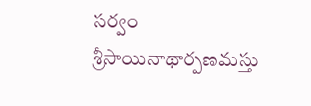సర్వం శ్రీసాయినాథార్పణమస్తు